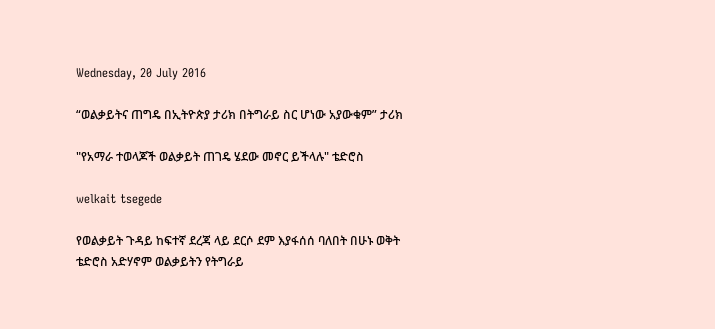Wednesday, 20 July 2016

“ወልቃይትና ጠግዴ በኢትዮጵያ ታሪክ በትግራይ ስር ሆነው አያውቁም” ታሪክ

"የአማራ ተወላጆች ወልቃይት ጠገዴ ሄደው መኖር ይችላሉ" ቴድሮስ

welkait tsegede

የወልቃይት ጉዳይ ከፍተኛ ደረጃ ላይ ደርሶ ደም እያፋሰሰ ባለበት በሁኑ ወቅት ቴድሮስ አድሃኖም ወልቃይትን የትግራይ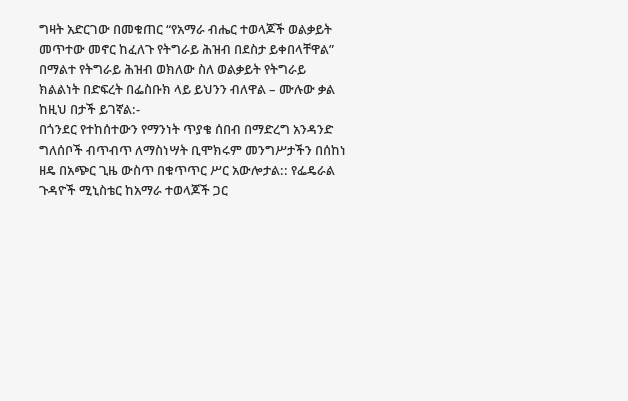ግዛት አድርገው በመቁጠር “የአማራ ብሔር ተወላጆች ወልቃይት መጥተው መኖር ከፈለጉ የትግራይ ሕዝብ በደስታ ይቀበላቸዋል” በማልተ የትግራይ ሕዝብ ወክለው ስለ ወልቃይት የትግራይ ክልልነት በድፍረት በፌስቡክ ላይ ይህንን ብለዋል – ሙሉው ቃል ከዚህ በታች ይገኛል:-
በጎንደር የተከሰተውን የማንነት ጥያቄ ሰበብ በማድረግ አንዳንድ ግለሰቦች ብጥብጥ ለማስነሣት ቢሞክሩም መንግሥታችን በሰከነ ዘዴ በአጭር ጊዜ ውስጥ በቁጥጥር ሥር አውሎታል:: የፌዴራል ጉዳዮች ሚኒስቴር ከአማራ ተወላጆች ጋር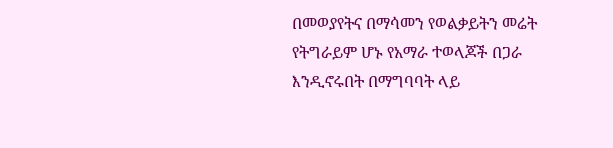በመወያየትና በማሳመን የወልቃይትን መሬት የትግራይም ሆኑ የአማራ ተወላጆች በጋራ እንዲኖሩበት በማግባባት ላይ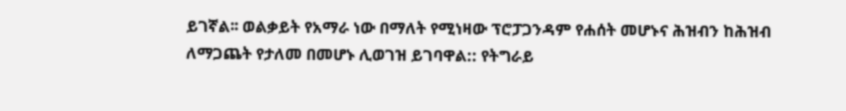ይገኛል፡፡ ወልቃይት የአማራ ነው በማለት የሚነዛው ፕሮፓጋንዳም የሐሰት መሆኑና ሕዝብን ከሕዝብ ለማጋጨት የታለመ በመሆኑ ሊወገዝ ይገባዋል:: የትግራይ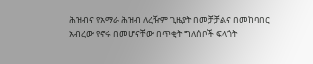ሕዝብና የአማራ ሕዝብ ለረዥም ጊዜያት በመቻቻልና በመከባበር አብረው የኖሩ በመሆናቸው በጥቂት ግለሰቦች ፍላጎት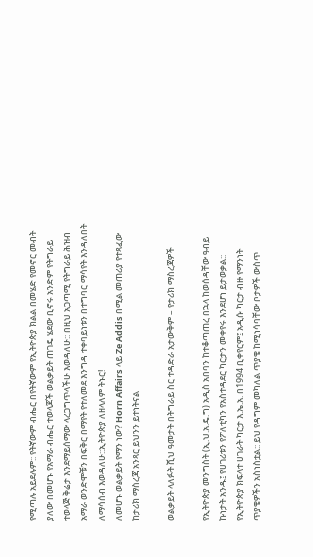የሚጣሉ አይደሉም:: የትኛውም ብሔር በየትኛውም የኢትዮጵያ ክልል በመሄድ የመኖር መብት ያለው በመሆኑ የአማራ ብሔር ተወላጆች ወልቃይት ጠገዴ ሄደው ቢኖሩ አንድም የትግራይ ተወላጅ ቅሬታ እንደማይሰማው ላረጋግጥላችሁ እወዳለሁ:: በዚህ አጋጣሚ የትግራይ ሕዝብ አማራ ወንድሞቹን በፍቅር በማየት የተለመደ እንግዳ ተቀባይነቱን በተግባር ማሳየት እንዳለበት ለማሳሰብ እወዳለሁ::ኢትዮጵያ ለዘላለም ትኑር!
ለመሆኑ ወልቃይት የማን ነው? Horn Affairs ላይ Ze Addis በሚል መጠሪያ የተጻፈው ከታሪክ ማስረጃ አንጻር ይህንን ይተነትናል

ወልቃይት ላለፉት ሺህ ዓመታት በትግራይ ስር ተዳድራ አታውቅም – የታሪክ ማስረጃዎች

የኢትዮጵያ መንግስት (ኢ.ህ.አ.ዴ.ግ) አዲስ አበባን ከተቆጣጠረ በኋላ ከወሰዳቸው ዓብይ ኩነታት አንዱ፤ የሀገሪቱን የፖለቲካን የአስተዳደር ካርታን መቀየሩ እንደሆነ ይታወቃል:: የኢትዮጵያ ክፍላተ ሀገራት ካርታ እ.ኤ.አ. በ1994 ቢቀየርም፤ አዲሱ ካርታ ብዙ የማንነት ጥያቄዎችን አስነስቷል:: ይህ የዳግም መካለል ጥያቄ ከሚነሳባቸው ቦታዎች ውስጥ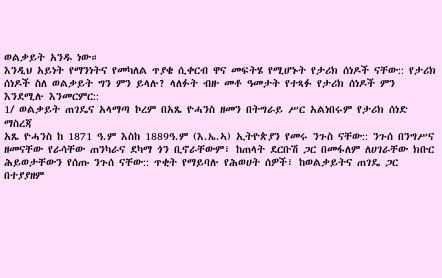ወልቃይት አንዱ ነው።
እንዲህ አይነት የማንነትና የመካለል ጥያቄ ሲቀርብ ዋና መፍትሄ የሚሆኑት የታሪክ ሰነዶች ናቸው:: የታሪክ ሰነዶች ስለ ወልቃይት ግን ምን ይላሉ? ላለፉት ብዙ መቶ ዓመታት የተጻፉ የታሪክ ሰነዶች ምን እንደሚሉ እንመርምር::
1/ ወልቃይት ጠገዴና አላማጣ ኮረም በአጼ ዮሓንስ ዘመን በትግራይ ሥር አልነበሩም የታሪክ ሰነድ ማስረጃ
አጼ ዮሓንስ ከ 1871 ዓ.ም እስከ 1889ዓ.ም (እ.ኤ.ኣ) ኢትዮጵያን የመሩ ንጉስ ናቸው:: ንጉሰ በንግሥና ዘመናቸው የራሳቸው ጠንካራና ደካማ ጎን ቢኖራቸውም፣ ከጠላት ደርቡሽ ጋር በመፋለም ለሀገራቸው ክቡር ሕይወታቸውን የሰጡ ንጉሰ ናቸው:: ጥቂት የማይባሉ የሕወሀት ሰዎች፣ ከወልቃይትና ጠገዴ ጋር በተያያዘም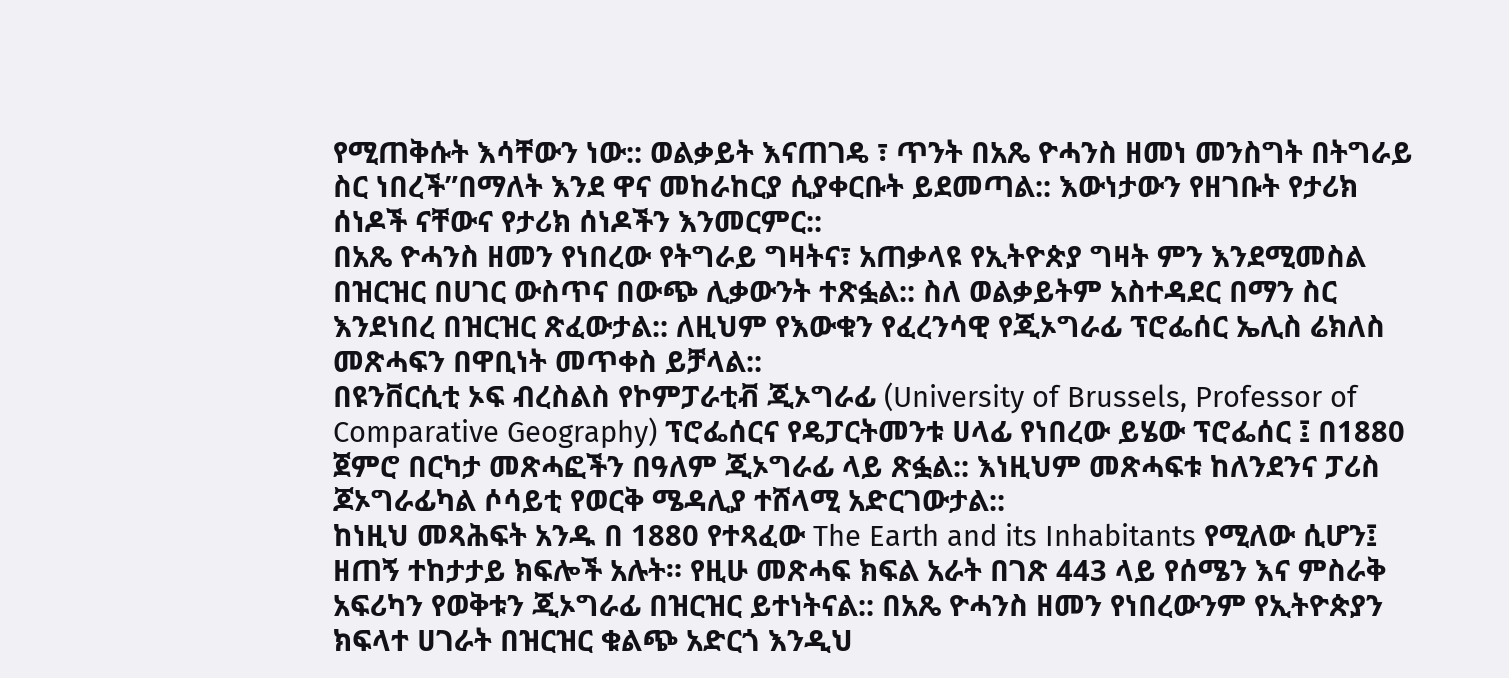የሚጠቅሱት እሳቸውን ነው:: ወልቃይት እናጠገዴ ፣ ጥንት በአጼ ዮሓንስ ዘመነ መንስግት በትግራይ ስር ነበረች”በማለት እንደ ዋና መከራከርያ ሲያቀርቡት ይደመጣል:: እውነታውን የዘገቡት የታሪክ ሰነዶች ናቸውና የታሪክ ሰነዶችን እንመርምር::
በአጼ ዮሓንስ ዘመን የነበረው የትግራይ ግዛትና፣ አጠቃላዩ የኢትዮጵያ ግዛት ምን እንደሚመስል በዝርዝር በሀገር ውስጥና በውጭ ሊቃውንት ተጽፏል:: ስለ ወልቃይትም አስተዳደር በማን ስር እንደነበረ በዝርዝር ጽፈውታል:: ለዚህም የእውቁን የፈረንሳዊ የጂኦግራፊ ፕሮፌሰር ኤሊስ ሬክለስ መጽሓፍን በዋቢነት መጥቀስ ይቻላል::
በዩንቨርሲቲ ኦፍ ብረስልስ የኮምፓራቲቭ ጂኦግራፊ (University of Brussels, Professor of Comparative Geography) ፕሮፌሰርና የዴፓርትመንቱ ሀላፊ የነበረው ይሄው ፕሮፌሰር ፤ በ1880 ጀምሮ በርካታ መጽሓፎችን በዓለም ጂኦግራፊ ላይ ጽፏል:: እነዚህም መጽሓፍቱ ከለንደንና ፓሪስ ጆኦግራፊካል ሶሳይቲ የወርቅ ሜዳሊያ ተሸላሚ አድርገውታል::
ከነዚህ መጻሕፍት አንዱ በ 1880 የተጻፈው The Earth and its Inhabitants የሚለው ሲሆን፤ ዘጠኝ ተከታታይ ክፍሎች አሉት። የዚሁ መጽሓፍ ክፍል አራት በገጽ 443 ላይ የሰሜን እና ምስራቅ አፍሪካን የወቅቱን ጂኦግራፊ በዝርዝር ይተነትናል:: በአጼ ዮሓንስ ዘመን የነበረውንም የኢትዮጵያን ክፍላተ ሀገራት በዝርዝር ቁልጭ አድርጎ እንዲህ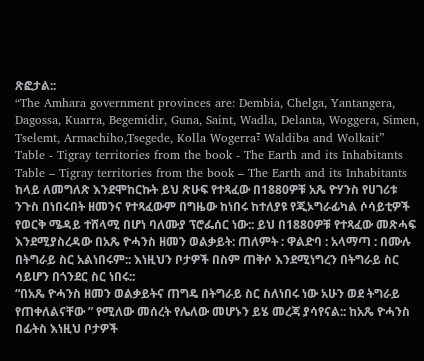ጽፎታል::
“The Amhara government provinces are: Dembia, Chelga, Yantangera, Dagossa, Kuarra, Begemidir, Guna, Saint, Wadla, Delanta, Woggera, Simen, Tselemt, Armachiho,Tsegede, Kolla Wogerra፣ Waldiba and Wolkait”
Table - Tigray territories from the book - The Earth and its Inhabitants
Table – Tigray territories from the book – The Earth and its Inhabitants
ከላይ ለመግለጽ እንደሞከርኩት ይህ ጽሁፍ የተጻፈው በ1880ዎቹ አጼ ዮሃንስ የሀገሪቱ ንጉስ በነበሩበት ዘመንና የተጻፈውም በግዜው ከነበሩ ከተለያዩ የጂኦግራፊካል ሶሳይቲዎች የወርቅ ሜዳይ ተሸላሚ በሆነ ባለሙያ ፕሮፌሰር ነው:: ይህ በ1880ዎቹ የተጻፈው መጽሓፍ እንደሚያስረዳው በአጼ ዮሓንስ ዘመን ወልቃይት: ጠለምት : ዋልድባ : አላማጣ : በሙሉ በትግራይ ስር አልነበሩም:: እነዚህን ቦታዎች በስም ጠቅሶ እንደሚነግረን በትግራይ ስር ሳይሆን በጎንደር ስር ነበሩ::
“በአጼ ዮሓንስ ዘመን ወልቃይትና ጠግዴ በትግራይ ስር ስለነበሩ ነው አሁን ወደ ትግራይ የጠቀለልናቸው ” የሚለው መሰረት የሌለው መሆኑን ይሄ መረጃ ያሳየናል:: ከአጼ ዮሓንስ በፊትስ እነዚህ ቦታዎች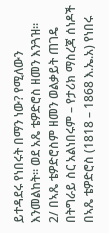ይተዳደሩ የነበሩት በማን ነው? የሚለውን እንመልከት። ወደ አጼ ቴዎድሮስ ዘመን እንጓዝ፡፡
2/ በኣጼ ቴዎድሮስም ዘመን ወልቃይት ጠገዴ በትግራይ ስር አልነበሩም – የታሪክ ማስረጃ ሰነዶች
በኣጼ ቴዎድሮስ (1818 – 1868 እ.ኤ.አ) የነበሩ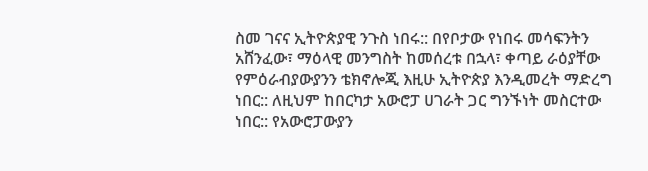ስመ ገናና ኢትዮጵያዊ ንጉስ ነበሩ:: በየቦታው የነበሩ መሳፍንትን አሸንፈው፣ ማዕላዊ መንግስት ከመሰረቱ በኋላ፣ ቀጣይ ራዕያቸው የምዕራብያውያንን ቴክኖሎጂ እዚሁ ኢትዮጵያ እንዲመረት ማድረግ ነበር:: ለዚህም ከበርካታ አውሮፓ ሀገራት ጋር ግንኙነት መስርተው ነበር:: የአውሮፓውያን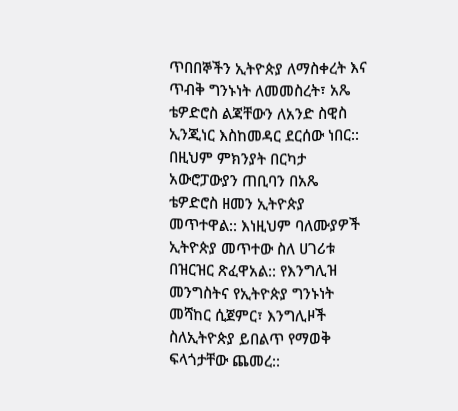ጥበበኞችን ኢትዮጵያ ለማስቀረት እና ጥብቅ ግንኑነት ለመመስረት፣ አጼ ቴዎድሮስ ልጃቸውን ለአንድ ስዊስ ኢንጂነር እስከመዳር ደርሰው ነበር:: በዚህም ምክንያት በርካታ አውሮፓውያን ጠቢባን በአጼ ቴዎድሮስ ዘመን ኢትዮጵያ መጥተዋል:: እነዚህም ባለሙያዎች ኢትዮጵያ መጥተው ስለ ሀገሪቱ በዝርዝር ጽፈዋአል:: የእንግሊዝ መንግስትና የኢትዮጵያ ግንኑነት መሻከር ሲጀምር፣ እንግሊዞች ስለኢትዮጵያ ይበልጥ የማወቅ ፍላጎታቸው ጨመረ::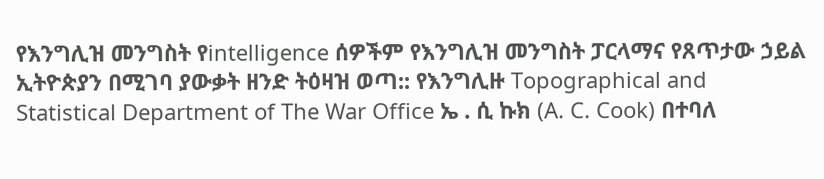የእንግሊዝ መንግስት የintelligence ሰዎችም የእንግሊዝ መንግስት ፓርላማና የጸጥታው ኃይል ኢትዮጵያን በሚገባ ያውቃት ዘንድ ትዕዛዝ ወጣ:: የእንግሊዙ Topographical and Statistical Department of The War Office ኤ . ሲ ኩክ (A. C. Cook) በተባለ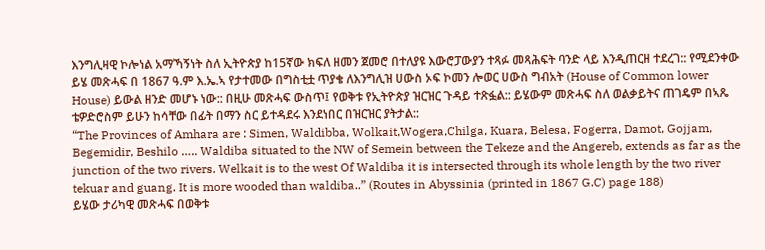እንግሊዛዊ ኮሎነል አማኻኝነት ስለ ኢትዮጵያ ከ15ኛው ክፍለ ዘመን ጀመሮ በተለያዩ እውሮፓውያን ተጻፉ መጻሕፍት ባንድ ላይ እንዲጠርዘ ተደረገ:: የሚደንቀው ይሄ መጽሓፍ በ 1867 ዓ.ም እ.ኤ.ኣ የታተመው በግስቲቷ ጥያቄ ለእንግሊዝ ሀውስ ኦፍ ኮመን ሎወር ሀውስ ግብአት (House of Common lower House) ይውል ዘንድ መሆኑ ነው:: በዚሁ መጽሓፍ ውስጥ፤ የወቅቱ የኢትዮጵያ ዝርዝር ጉዳይ ተጽፏል:: ይሄውም መጽሓፍ ስለ ወልቃይትና ጠገዴም በኣጼ ቴዎድሮስም ይሁን ከሳቸው በፊት በማን ስር ይተዳደሩ እንደነበር በዝርዝር ያትታል::
“The Provinces of Amhara are : Simen, Waldibba, Wolkait,Wogera,Chilga, Kuara, Belesa, Fogerra, Damot, Gojjam, Begemidir, Beshilo ….. Waldiba situated to the NW of Semein between the Tekeze and the Angereb, extends as far as the junction of the two rivers. Welkait is to the west Of Waldiba it is intersected through its whole length by the two river tekuar and guang. It is more wooded than waldiba..” (Routes in Abyssinia (printed in 1867 G.C) page 188)
ይሄው ታሪካዊ መጽሓፍ በወቅቱ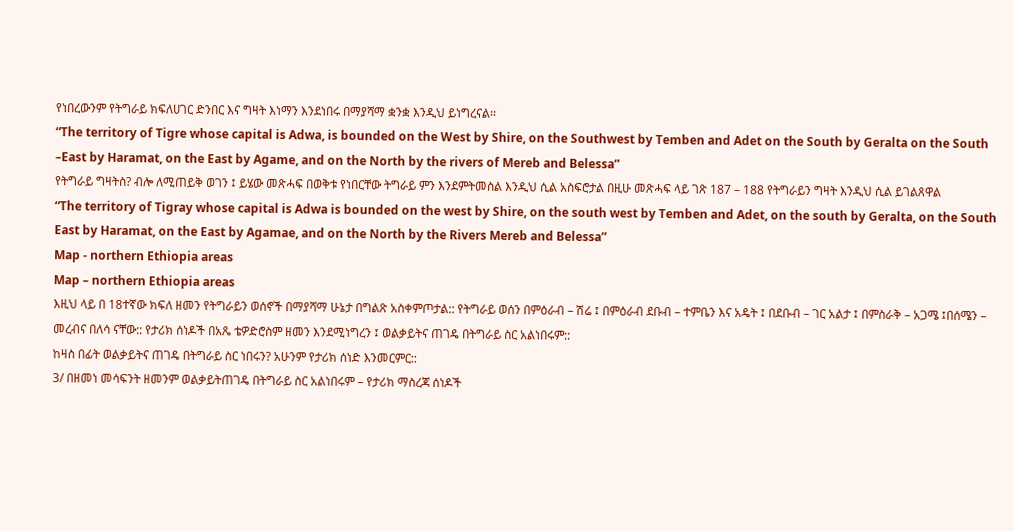የነበረውንም የትግራይ ክፍለሀገር ድንበር እና ግዛት እነማን እንደነበሩ በማያሻማ ቋንቋ እንዲህ ይነግረናል፡፡
“The territory of Tigre whose capital is Adwa, is bounded on the West by Shire, on the Southwest by Temben and Adet on the South by Geralta on the South –East by Haramat, on the East by Agame, and on the North by the rivers of Mereb and Belessa”
የትግራይ ግዛትስ? ብሎ ለሚጠይቅ ወገን ፤ ይሄው መጽሓፍ በወቅቱ የነበርቸው ትግራይ ምን እንደምትመስል እንዲህ ሲል አስፍሮታል በዚሁ መጽሓፍ ላይ ገጽ 187 – 188 የትግራይን ግዛት እንዲህ ሲል ይገልጸዋል
“The territory of Tigray whose capital is Adwa is bounded on the west by Shire, on the south west by Temben and Adet, on the south by Geralta, on the South East by Haramat, on the East by Agamae, and on the North by the Rivers Mereb and Belessa”
Map - northern Ethiopia areas
Map – northern Ethiopia areas
እዚህ ላይ በ 18ተኛው ክፍለ ዘመን የትግራይን ወሰኖች በማያሻማ ሁኔታ በግልጽ አስቀምጦታል:: የትግራይ ወሰን በምዕራብ – ሽሬ ፤ በምዕራብ ደቡብ – ተምቤን እና አዴት ፤ በደቡብ – ገር አልታ ፤ በምስራቅ – አጋሜ ፤በሰሜን – መረብና በለሳ ናቸው:: የታሪክ ሰነዶች በአጼ ቴዎድሮስም ዘመን እንደሚነግረን ፤ ወልቃይትና ጠገዴ በትግራይ ስር አልነበሩም::
ከዛስ በፊት ወልቃይትና ጠገዴ በትግራይ ስር ነበሩን? አሁንም የታሪክ ሰነድ እንመርምር::
3/ በዘመነ መሳፍንት ዘመንም ወልቃይትጠገዴ በትግራይ ስር አልነበሩም – የታሪክ ማስረጃ ሰነዶች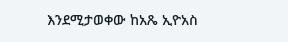እንደሚታወቀው ከአጼ ኢዮአስ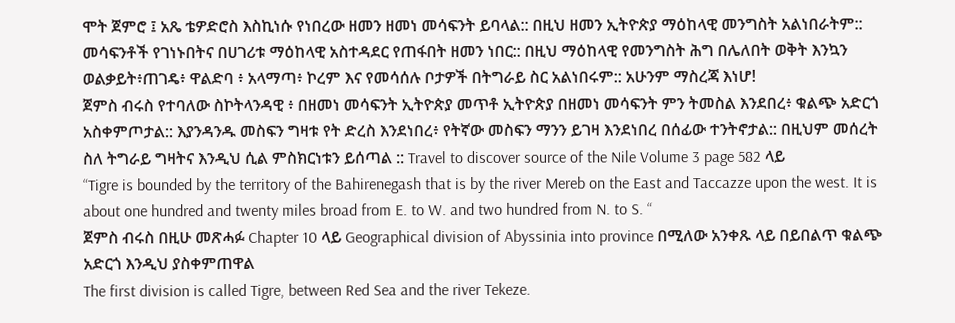ሞት ጀምሮ ፤ አጼ ቴዎድሮስ እስኪነሱ የነበረው ዘመን ዘመነ መሳፍንት ይባላል:: በዚህ ዘመን ኢትዮጵያ ማዕከላዊ መንግስት አልነበራትም:: መሳፍንቶች የገነኑበትና በሀገሪቱ ማዕከላዊ አስተዳደር የጠፋበት ዘመን ነበር:: በዚህ ማዕከላዊ የመንግስት ሕግ በሌለበት ወቅት እንኳን ወልቃይት፥ጠገዴ፥ ዋልድባ ፥ አላማጣ፥ ኮረም እና የመሳሰሉ ቦታዎች በትግራይ ስር አልነበሩም:: አሁንም ማስረጃ እነሆ!
ጀምስ ብሩስ የተባለው ስኮትላንዳዊ ፥ በዘመነ መሳፍንት ኢትዮጵያ መጥቶ ኢትዮጵያ በዘመነ መሳፍንት ምን ትመስል እንደበረ፥ ቁልጭ አድርጎ አስቀምጦታል:: እያንዳንዱ መስፍን ግዛቱ የት ድረስ እንደነበረ፥ የትኛው መስፍን ማንን ይገዛ እንደነበረ በሰፊው ተንትኖታል:: በዚህም መሰረት ስለ ትግራይ ግዛትና እንዲህ ሲል ምስክርነቱን ይሰጣል :: Travel to discover source of the Nile Volume 3 page 582 ላይ
“Tigre is bounded by the territory of the Bahirenegash that is by the river Mereb on the East and Taccazze upon the west. It is about one hundred and twenty miles broad from E. to W. and two hundred from N. to S. “
ጀምስ ብሩስ በዚሁ መጽሓፉ Chapter 10 ላይ Geographical division of Abyssinia into province በሚለው አንቀጹ ላይ በይበልጥ ቁልጭ አድርጎ እንዲህ ያስቀምጠዋል
The first division is called Tigre, between Red Sea and the river Tekeze.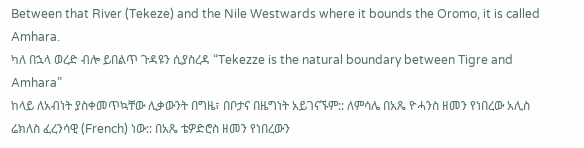Between that River (Tekeze) and the Nile Westwards where it bounds the Oromo, it is called Amhara.
ካለ በኋላ ወረድ ብሎ ይበልጥ ጉዳዩን ሲያስረዳ “Tekezze is the natural boundary between Tigre and Amhara”
ከላይ ለአብነት ያስቀመጥኳቸው ሊቃውንት በግዜ፣ በቦታና በዜግነት አይገናኙም:: ለምሳሌ በአጼ ዮሓንስ ዘመን የነበረው አሊስ ሬክለስ ፈረንሳዊ (French) ነው:: በአጼ ቴዎድሮስ ዘመን የነበረውን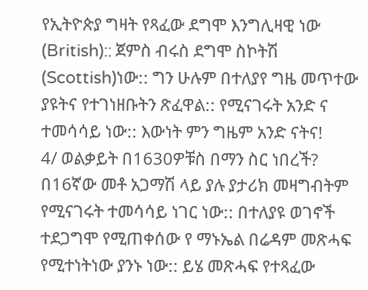የኢትዮጵያ ግዛት የጻፈው ደግሞ እንግሊዛዊ ነው (British):: ጀምስ ብሩስ ደግሞ ስኮትሽ (Scottish)ነው:: ግን ሁሉም በተለያየ ግዜ መጥተው ያዩትና የተገነዘቡትን ጽፈዋል:: የሚናገሩት አንድ ና ተመሳሳይ ነው:: እውነት ምን ግዜም አንድ ናትና!
4/ ወልቃይት በ1630ዎቹስ በማን ስር ነበረች?
በ16ኛው መቶ አጋማሽ ላይ ያሉ ያታሪክ መዛግብትም የሚናገሩት ተመሳሳይ ነገር ነው:: በተለያዩ ወገኖች ተደጋግሞ የሚጠቀሰው የ ማኑኤል በሬዳም መጽሓፍ የሚተነትነው ያንኑ ነው:: ይሄ መጽሓፍ የተጻፈው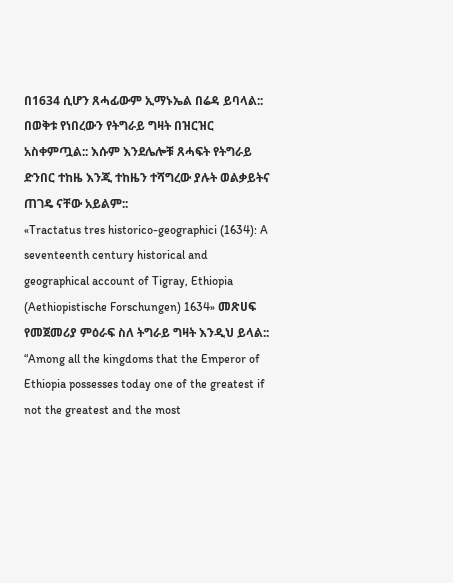በ1634 ሲሆን ጸሓፊውም ኢማኑኤል በሬዳ ይባላል:: በወቅቱ የነበረውን የትግራይ ግዛት በዝርዝር አስቀምጧል:: እሱም እንደሌሎቹ ጸሓፍት የትግራይ ድንበር ተከዜ እንጂ ተከዜን ተሻግረው ያሉት ወልቃይትና ጠገዴ ናቸው አይልም::
«Tractatus tres historico-geographici (1634): A seventeenth century historical and geographical account of Tigray, Ethiopia (Aethiopistische Forschungen) 1634» መጽሀፍ የመጀመሪያ ምዕራፍ ስለ ትግራይ ግዛት እንዲህ ይላል::
“Among all the kingdoms that the Emperor of Ethiopia possesses today one of the greatest if not the greatest and the most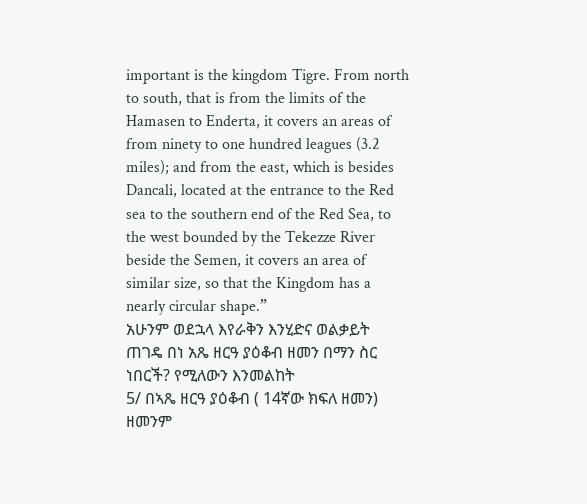important is the kingdom Tigre. From north to south, that is from the limits of the Hamasen to Enderta, it covers an areas of from ninety to one hundred leagues (3.2 miles); and from the east, which is besides Dancali, located at the entrance to the Red sea to the southern end of the Red Sea, to the west bounded by the Tekezze River beside the Semen, it covers an area of similar size, so that the Kingdom has a nearly circular shape.”
አሁንም ወደኋላ እየራቅን እንሂድና ወልቃይት ጠገዴ በነ አጼ ዘርዓ ያዕቆብ ዘመን በማን ስር ነበርች? የሚለውን እንመልከት
5/ በኣጼ ዘርዓ ያዕቆብ ( 14ኛው ክፍለ ዘመን) ዘመንም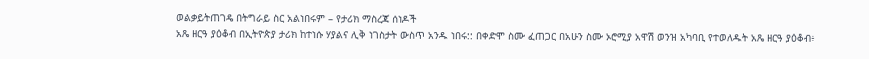ወልቃይትጠገዴ በትግራይ ስር አልነበሩም – የታሪክ ማስረጃ ሰነዶች
አጼ ዘርዓ ያዕቆብ በኢትዮጵያ ታሪክ ከተነሱ ሃያልና ሊቅ ነገስታት ውስጥ አንዱ ነበሩ:: በቀድሞ ስሙ ፈጠጋር በአሁን ስሙ ኦሮሚያ አዋሽ ወንዝ አካባቢ የተወለዱት አጼ ዘርዓ ያዕቆብ፥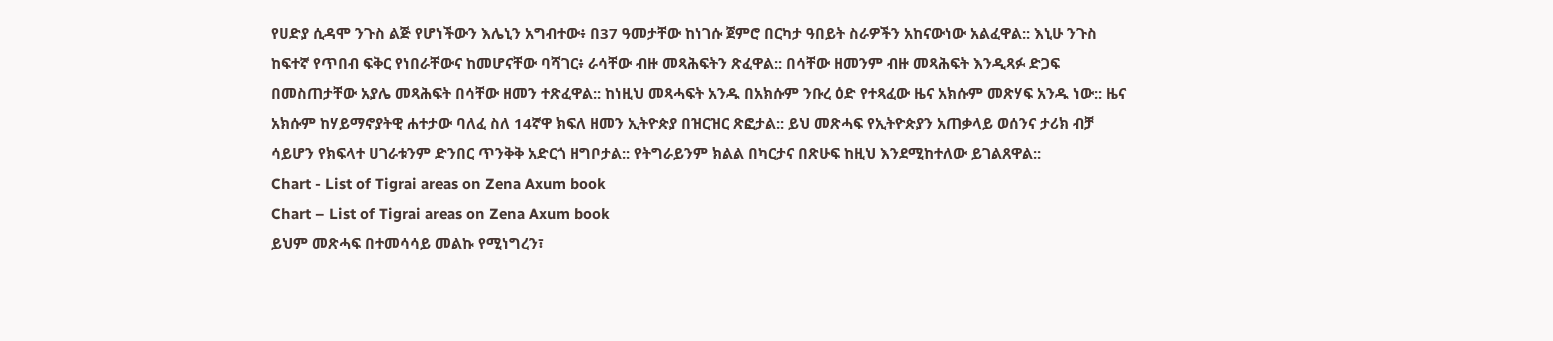የሀድያ ሲዳሞ ንጉስ ልጅ የሆነችውን እሌኒን አግብተው፥ በ37 ዓመታቸው ከነገሱ ጀምሮ በርካታ ዓበይት ስራዎችን አከናውነው አልፈዋል:: እኒሁ ንጉስ ከፍተኛ የጥበብ ፍቅር የነበራቸውና ከመሆናቸው ባሻገር፥ ራሳቸው ብዙ መጻሕፍትን ጽፈዋል:: በሳቸው ዘመንም ብዙ መጻሕፍት እንዲጻፉ ድጋፍ በመስጠታቸው አያሌ መጻሕፍት በሳቸው ዘመን ተጽፈዋል:: ከነዚህ መጻሓፍት አንዱ በአክሱም ንቡረ ዕድ የተጻፈው ዜና አክሱም መጽሃፍ አንዱ ነው:: ዜና አክሱም ከሃይማኖያትዊ ሐተታው ባለፈ ስለ 14ኛዋ ክፍለ ዘመን ኢትዮጵያ በዝርዝር ጽፎታል:: ይህ መጽሓፍ የኢትዮጵያን አጠቃላይ ወሰንና ታሪክ ብቻ ሳይሆን የክፍላተ ሀገራቱንም ድንበር ጥንቅቅ አድርጎ ዘግቦታል:: የትግራይንም ክልል በካርታና በጽሁፍ ከዚህ እንደሚከተለው ይገልጸዋል::
Chart - List of Tigrai areas on Zena Axum book
Chart – List of Tigrai areas on Zena Axum book
ይህም መጽሓፍ በተመሳሳይ መልኩ የሚነግረን፣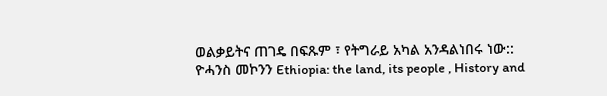ወልቃይትና ጠገዴ በፍጹም ፣ የትግራይ አካል አንዳልነበሩ ነው::
ዮሓንስ መኮንን Ethiopia: the land, its people , History and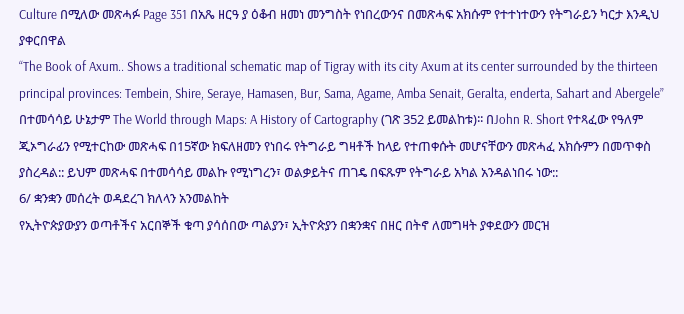Culture በሚለው መጽሓፉ Page 351 በአጼ ዘርዓ ያ ዕቆብ ዘመነ መንግስት የነበረውንና በመጽሓፍ አክሱም የተተነተውን የትግራይን ካርታ እንዲህ ያቀርበዋል
“The Book of Axum.. Shows a traditional schematic map of Tigray with its city Axum at its center surrounded by the thirteen principal provinces: Tembein, Shire, Seraye, Hamasen, Bur, Sama, Agame, Amba Senait, Geralta, enderta, Sahart and Abergele”
በተመሳሳይ ሁኔታም The World through Maps: A History of Cartography (ገጽ 352 ይመልከቱ)፡፡ በJohn R. Short የተጻፈው የዓለም ጂኦግራፊን የሚተርከው መጽሓፍ በ15ኛው ክፍለዘመን የነበሩ የትግራይ ግዛቶች ከላይ የተጠቀሱት መሆናቸውን መጽሓፈ አክሱምን በመጥቀስ ያስረዳል:: ይህም መጽሓፍ በተመሳሳይ መልኩ የሚነግረን፣ ወልቃይትና ጠገዴ በፍጹም የትግራይ አካል አንዳልነበሩ ነው::
6/ ቋንቋን መሰረት ወዳደረገ ክለላን አንመልከት
የኢትዮጵያውያን ወጣቶችና አርበኞች ቁጣ ያሳሰበው ጣልያን፣ ኢትዮጵያን በቋንቋና በዘር በትኖ ለመግዛት ያቀደውን መርዝ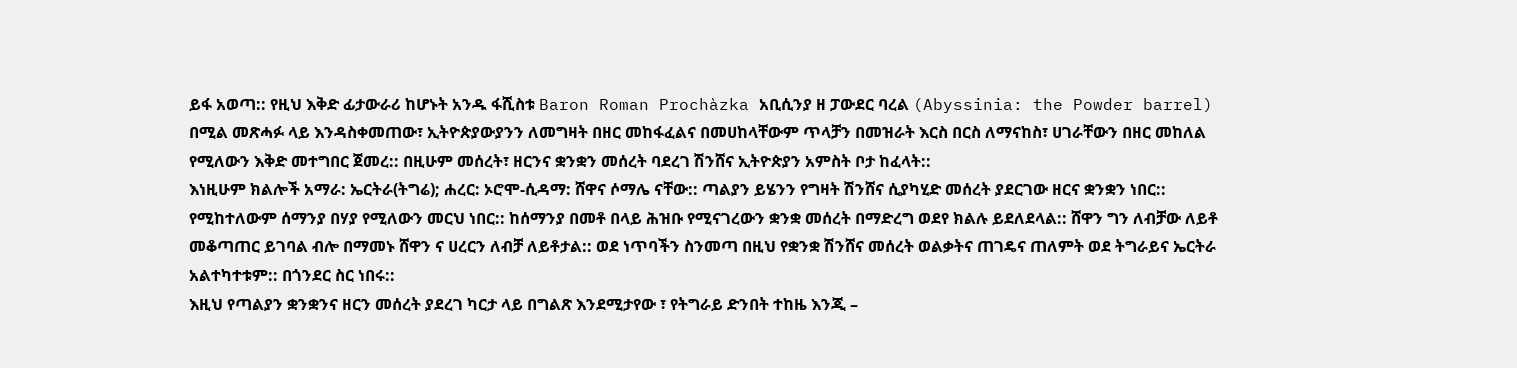ይፋ አወጣ:: የዚህ እቅድ ፊታውራሪ ከሆኑት አንዱ ፋሺስቱ Baron Roman Prochàzka አቢሲንያ ዘ ፓውደር ባረል (Abyssinia: the Powder barrel) በሚል መጽሓፉ ላይ እንዳስቀመጠው፣ ኢትዮጵያውያንን ለመግዛት በዘር መከፋፈልና በመሀከላቸውም ጥላቻን በመዝራት እርስ በርስ ለማናከስ፣ ሀገራቸውን በዘር መከለል የሚለውን እቅድ መተግበር ጀመረ:: በዚሁም መሰረት፣ ዘርንና ቋንቋን መሰረት ባደረገ ሽንሸና ኢትዮጵያን አምስት ቦታ ከፈላት::
እነዚሁም ክልሎች አማራ: ኤርትራ(ትግሬ); ሐረር: ኦሮሞ-ሲዳማ: ሸዋና ሶማሌ ናቸው:: ጣልያን ይሄንን የግዛት ሽንሸና ሲያካሂድ መሰረት ያደርገው ዘርና ቋንቋን ነበር:: የሚከተለውም ሰማንያ በሃያ የሚለውን መርህ ነበር:: ከሰማንያ በመቶ በላይ ሕዝቡ የሚናገረውን ቋንቋ መሰረት በማድረግ ወደየ ክልሉ ይደለደላል:: ሸዋን ግን ለብቻው ለይቶ መቆጣጠር ይገባል ብሎ በማመኑ ሸዋን ና ሀረርን ለብቻ ለይቶታል:: ወደ ነጥባችን ስንመጣ በዚህ የቋንቋ ሽንሸና መሰረት ወልቃትና ጠገዴና ጠለምት ወደ ትግራይና ኤርትራ አልተካተቱም:: በጎንደር ስር ነበሩ::
እዚህ የጣልያን ቋንቋንና ዘርን መሰረት ያደረገ ካርታ ላይ በግልጽ እንደሚታየው ፣ የትግራይ ድንበት ተከዜ እንጂ –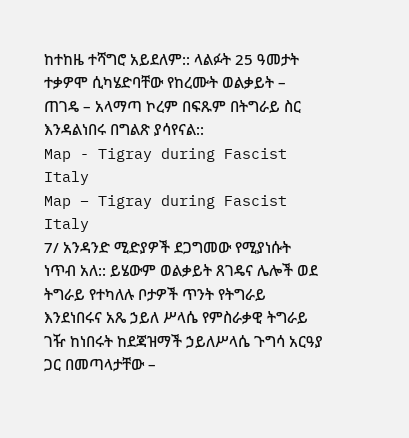ከተከዜ ተሻግሮ አይደለም:: ላልፉት 25 ዓመታት ተቃዎሞ ሲካሄድባቸው የከረሙት ወልቃይት – ጠገዴ – አላማጣ ኮረም በፍጹም በትግራይ ስር እንዳልነበሩ በግልጽ ያሳየናል::
Map - Tigray during Fascist Italy
Map – Tigray during Fascist Italy
7/ አንዳንድ ሚድያዎች ደጋግመው የሚያነሱት ነጥብ አለ:: ይሄውም ወልቃይት ጸገዴና ሌሎች ወደ ትግራይ የተካለሉ ቦታዎች ጥንት የትግራይ እንደነበሩና አጼ ኃይለ ሥላሴ የምስራቃዊ ትግራይ ገዥ ከነበሩት ከደጃዝማች ኃይለሥላሴ ጉግሳ አርዓያ ጋር በመጣላታቸው –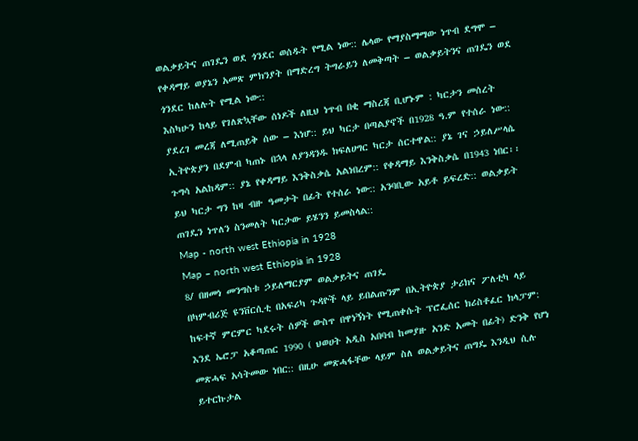ወልቃይትና ጠገዴን ወደ ጎንደር ወሰዱት የሚል ነው:: ሌላው የማያስማማው ነጥብ ደግሞ – የቀዳማይ ወያኔን አመጽ ምክንያት በማድረግ ትግራይን ለመቅጣት – ወልቃይትንና ጠገዴን ወደ ጎንደር ከለሉት የሚል ነው::
እስካሁን ከላይ የገለጽኳቸው ሰነዶች ለዚህ ነጥብ በቂ ማስረጃ ቢሆኑም : ካርታን መሰረት ያደረገ መረጃ ለሚጠይቅ ሰው – እነሆ:: ይህ ካርታ በጣልያኖች በ1928 ዓ.ም የተሰራ ነው:: ኢትዮጵያን በደምብ ካጠኑ በኋላ ለያንዳንዱ ክፍለሀግር ካርታ ሰርተዋል:: ያኔ ገና ኃይለሥላሴ ጉግሳ አልከዳም:: ያኔ የቀዳማይ እንቅስቃሴ አልነበረም:: የቀዳማይ እንቅስቃሴ በ1943 ነበር፡፡ ይህ ካርታ ግን ከዛ ብዙ ዓመታት በፊት የተሰራ ነው:: አንባቢው አይቶ ይፍረድ:: ወልቃይት ጠገዴን ነጥለን ስንመለት ካርታው ይሄንን ይመስላል::
Map - north west Ethiopia in 1928
Map – north west Ethiopia in 1928
8/ በዘመነ መንግስቱ ኃይለማርያም ወልቃይትና ጠገዴ
በካምብሪጅ ዩንቨርሲቲ በአፍሪካ ጉዳዮች ላይ ይበልጡንም በኢትዮጵያ ታሪክና ፖለቲካ ላይ ከፍተኛ ምርምር ካደሩት ሰዎች ውስጥ በዋነኝነት የሚጠቀሱት ፕሮፌሰር ክሪስቶፈር ክላፓም: እንደ ኤሮፓ አቆጣጠር 1990 ( ህወሀት አዲስ አበባብ ከመያዙ አንድ አመት በፊት) ድንቅ የሆነ መጽሓፍ አሳትመው ነበር:: በዚሁ መጽሓፋቸው ላይም ስለ ወልቃይትና ጠግዴ እንዲህ ሲሉ ይተርኩታል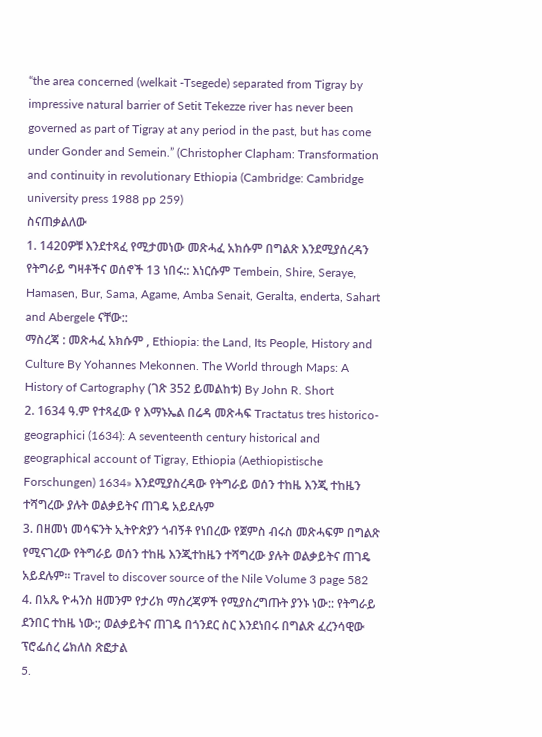“the area concerned (welkait -Tsegede) separated from Tigray by impressive natural barrier of Setit Tekezze river has never been governed as part of Tigray at any period in the past, but has come under Gonder and Semein.” (Christopher Clapham: Transformation and continuity in revolutionary Ethiopia (Cambridge: Cambridge university press 1988 pp 259)
ስናጠቃልለው
1. 1420ዎቹ እንደተጻፈ የሚታመነው መጽሓፈ አክሱም በግልጽ እንደሚያሰረዳን የትግራይ ግዛቶችና ወሰኖች 13 ነበሩ:: እነርሱም Tembein, Shire, Seraye, Hamasen, Bur, Sama, Agame, Amba Senait, Geralta, enderta, Sahart and Abergele ናቸው::
ማስረጃ : መጽሓፈ አክሱም , Ethiopia: the Land, Its People, History and Culture By Yohannes Mekonnen. The World through Maps: A History of Cartography (ገጽ 352 ይመልከቱ) By John R. Short
2. 1634 ዓ.ም የተጻፈው የ እማኑኤል በሬዳ መጽሓፍ Tractatus tres historico-geographici (1634): A seventeenth century historical and geographical account of Tigray, Ethiopia (Aethiopistische Forschungen) 1634» እንደሚያስረዳው የትግራይ ወሰን ተከዜ እንጂ ተከዜን ተሻግረው ያሉት ወልቃይትና ጠገዴ አይደሉም
3. በዘመነ መሳፍንት ኢትዮጵያን ጎብኝቶ የነበረው የጀምስ ብሩስ መጽሓፍም በግልጽ የሚናገረው የትግራይ ወሰን ተከዜ እንጂተከዜን ተሻግረው ያሉት ወልቃይትና ጠገዴ አይደሉም፡፡ Travel to discover source of the Nile Volume 3 page 582
4. በአጼ ዮሓንስ ዘመንም የታሪክ ማስረጃዎች የሚያስረግጡት ያንኑ ነው:: የትግራይ ደንበር ተከዜ ነው:; ወልቃይትና ጠገዴ በጎንደር ስር እንደነበሩ በግልጽ ፈረንሳዊው ፕሮፌሰረ ሬክለስ ጽፎታል
5.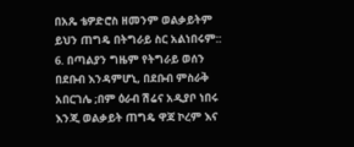በአጼ ቴዎድሮስ ዘመንም ወልቃይትም ይህን ጠግዴ በትግራይ ስር አልነበሩም::
6. በጣልያን ግዜም የትግራይ ወሰን በደቡብ እንዳምሆኒ, በደቡብ ምስራቅ አበርገሌ ;በም ዕራብ ሽሬና አዲያቦ ነበሩ እንጂ ወልቃይት ጠግዴ ዋጃ ኮረም እና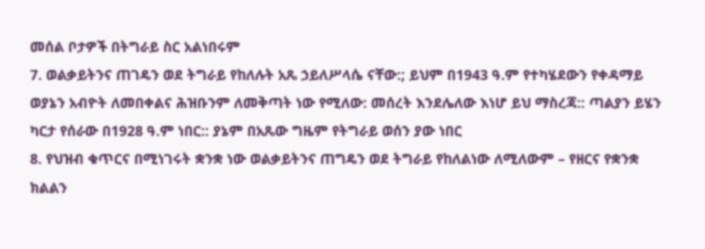መሰል ቦታዎች በትግራይ ስር አልነበሩም
7. ወልቃይትንና ጠገዴን ወደ ትግራይ የከለሉት አጼ ኃይለሥላሴ ናቸው:; ይህም በ1943 ዓ.ም የተካሄደውን የቀዳማይ ወያኔን አብዮት ለመበቀልና ሕዝቡንም ለመቅጣት ነው የሚለው: መሰረት እንደሌለው እነሆ ይህ ማስረጃ:: ጣልያን ይሄን ካርታ የሰራው በ1928 ዓ.ም ነበር:: ያኔም በአጼው ግዜም የትግራይ ወሰን ያው ነበር
8. የህዝብ ቁጥርና በሚነገሩት ቋንቋ ነው ወልቃይትንና ጠግዴን ወደ ትግራይ የከለልነው ለሚለውም – የዘርና የቋንቋ ክልልን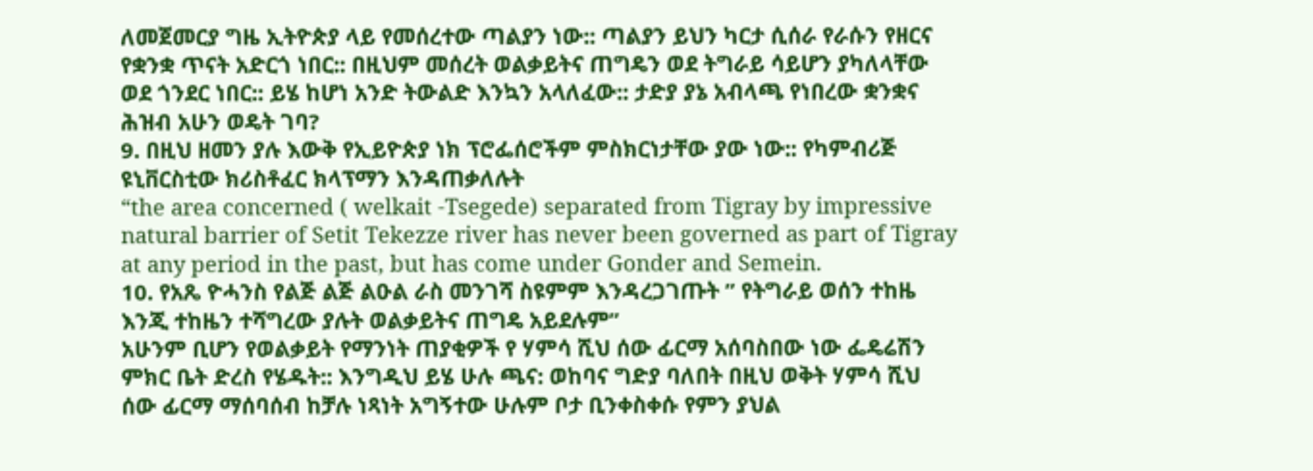ለመጀመርያ ግዜ ኢትዮጵያ ላይ የመሰረተው ጣልያን ነው:: ጣልያን ይህን ካርታ ሲሰራ የራሱን የዘርና የቋንቋ ጥናት አድርጎ ነበር:: በዚህም መሰረት ወልቃይትና ጠግዴን ወደ ትግራይ ሳይሆን ያካለላቸው ወደ ጎንደር ነበር:: ይሄ ከሆነ አንድ ትውልድ እንኳን አላለፈው:: ታድያ ያኔ አብላጫ የነበረው ቋንቋና ሕዝብ አሁን ወዴት ገባ?
9. በዚህ ዘመን ያሉ እውቅ የኢይዮጵያ ነክ ፕሮፌሰሮችም ምስክርነታቸው ያው ነው:: የካምብሪጅ ዩኒቨርስቲው ክሪስቶፈር ክላፕማን እንዳጠቃለሉት
“the area concerned ( welkait -Tsegede) separated from Tigray by impressive natural barrier of Setit Tekezze river has never been governed as part of Tigray at any period in the past, but has come under Gonder and Semein.
10. የአጼ ዮሓንስ የልጅ ልጅ ልዑል ራስ መንገሻ ስዩምም እንዳረጋገጡት ” የትግራይ ወሰን ተከዜ እንጂ ተከዜን ተሻግረው ያሉት ወልቃይትና ጠግዴ አይደሉም”
አሁንም ቢሆን የወልቃይት የማንነት ጠያቂዎች የ ሃምሳ ሺህ ሰው ፊርማ አሰባስበው ነው ፌዴሬሽን ምክር ቤት ድረስ የሄዱት:: እንግዲህ ይሄ ሁሉ ጫና: ወከባና ግድያ ባለበት በዚህ ወቅት ሃምሳ ሺህ ሰው ፊርማ ማሰባሰብ ከቻሉ ነጻነት አግኝተው ሁሉም ቦታ ቢንቀስቀሱ የምን ያህል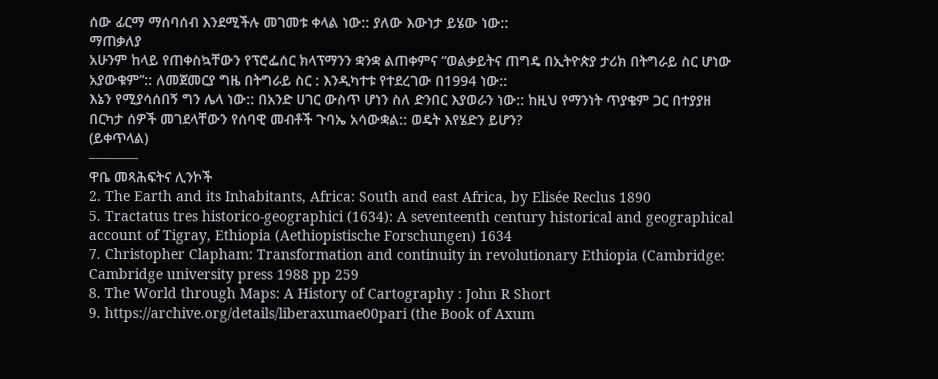ሰው ፊርማ ማሰባሰብ እንደሚችሉ መገመቱ ቀላል ነው:: ያለው እውነታ ይሄው ነው::
ማጠቃለያ
አሁንም ከላይ የጠቀስኳቸውን የፕሮፌሰር ክላፕማንን ቋንቋ ልጠቀምና “ወልቃይትና ጠግዴ በኢትዮጵያ ታሪክ በትግራይ ስር ሆነው አያውቁም”:: ለመጀመርያ ግዜ በትግራይ ስር : እንዲካተቱ የተደረገው በ1994 ነው::
እኔን የሚያሳሰበኝ ግን ሌላ ነው:: በአንድ ሀገር ውስጥ ሆነን ስለ ድንበር እያወራን ነው:: ከዚህ የማንነት ጥያቄም ጋር በተያያዘ በርካታ ሰዎች መገደላቸውን የሰባዊ መብቶች ጉባኤ አሳውቋል:: ወዴት እየሄድን ይሆን?
(ይቀጥላል)
———–
ዋቤ መጻሕፍትና ሊንኮች
2. The Earth and its Inhabitants, Africa: South and east Africa, by Elisée Reclus 1890
5. Tractatus tres historico-geographici (1634): A seventeenth century historical and geographical account of Tigray, Ethiopia (Aethiopistische Forschungen) 1634
7. Christopher Clapham: Transformation and continuity in revolutionary Ethiopia (Cambridge: Cambridge university press 1988 pp 259
8. The World through Maps: A History of Cartography : John R Short
9. https://archive.org/details/liberaxumae00pari (the Book of Axum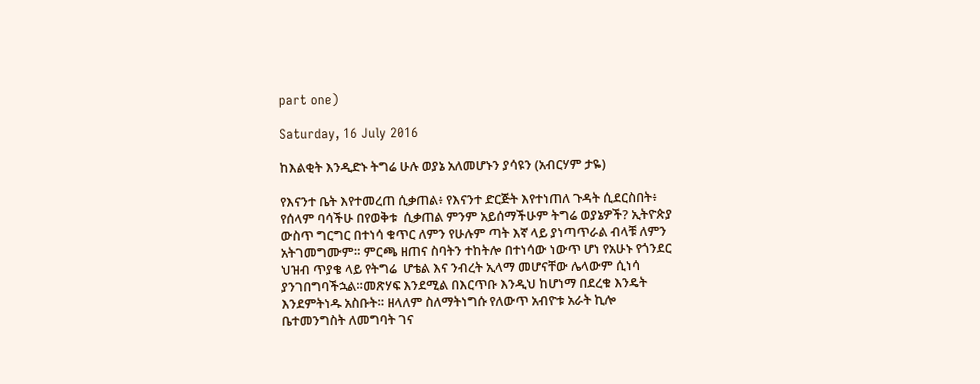part one)

Saturday, 16 July 2016

ከእልቂት እንዲድኑ ትግሬ ሁሉ ወያኔ አለመሆኑን ያሳዩን (አብርሃም ታዬ)

የእናንተ ቤት እየተመረጠ ሲቃጠል፥ የእናንተ ድርጅት እየተነጠለ ጉዳት ሲደርስበት፥ የሰላም ባሳችሁ በየወቅቱ  ሲቃጠል ምንም አይሰማችሁም ትግሬ ወያኔዎች? ኢትዮጵያ ውስጥ ግርግር በተነሳ ቁጥር ለምን የሁሉም ጣት እኛ ላይ ያነጣጥራል ብላቹ ለምን አትገመግሙም። ምርጫ ዘጠና ስባትን ተከትሎ በተነሳው ነውጥ ሆነ የአሁኑ የጎንደር ህዝብ ጥያቄ ላይ የትግሬ  ሆቴል እና ንብረት ኢላማ መሆናቸው ሌላውም ሲነሳ ያንገበግባችኋል።መጽሃፍ እንደሚል በእርጥቡ እንዲህ ከሆነማ በደረቁ እንዴት እንደምትነዱ አስቡት። ዘላለም ስለማትነግሱ የለውጥ አብዮቱ አራት ኪሎ ቤተመንግስት ለመግባት ገና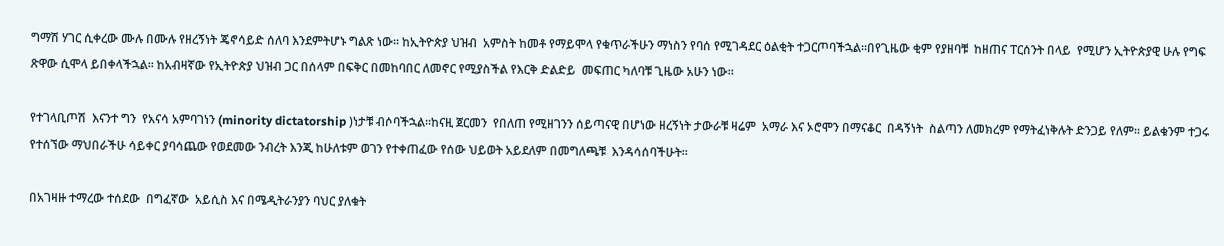ግማሽ ሃገር ሲቀረው ሙሉ በሙሉ የዘረኝነት ጄኖሳይድ ሰለባ እንደምትሆኑ ግልጽ ነው። ከኢትዮጵያ ህዝብ  አምስት ከመቶ የማይሞላ የቁጥራችሁን ማነስን የባሰ የሚገዳደር ዕልቂት ተጋርጦባችኋል።በየጊዜው ቂም የያዘባቹ  ከዘጠና ፐርሰንት በላይ  የሚሆን ኢትዮጵያዊ ሁሉ የግፍ ጽዋው ሲሞላ ይበቀላችኋል። ከአብዛኛው የኢትዮጵያ ህዝብ ጋር በሰላም በፍቅር በመከባበር ለመኖር የሚያስችል የእርቅ ድልድይ  መፍጠር ካለባቹ ጊዜው አሁን ነው።

የተገላቢጦሽ  እናንተ ግን  የአናሳ አምባገነን (minority dictatorship )ነታቹ ብሶባችኋል።ከናዚ ጀርመን  የበለጠ የሚዘገንን ሰይጣናዊ በሆነው ዘረኝነት ታውራቹ ዛሬም  አማራ እና ኦሮሞን በማናቆር  በዳኝነት  ስልጣን ለመክረም የማትፈነቅሉት ድንጋይ የለም። ይልቁንም ተጋሩ የተሰኘው ማህበራችሁ ሳይቀር ያባሳጨው የወደመው ንብረት እንጂ ከሁለቱም ወገን የተቀጠፈው የሰው ህይወት አይደለም በመግለጫቹ  እንዳሳሰባችሁት።

በአገዛዙ ተማረው ተሰደው  በግፈኛው  አይሲስ እና በሜዲትራንያን ባህር ያለቁት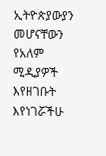ኢትዮጵያውያን   መሆናቸውን የአለም ሚዲያዎች እየዘገቡት እየነገሯችሁ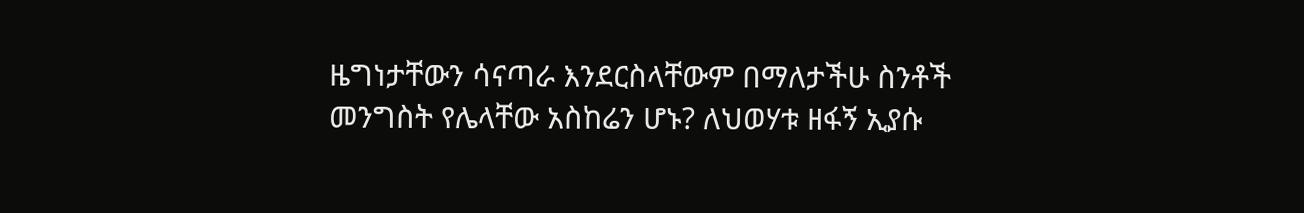ዜግነታቸውን ሳናጣራ እንደርስላቸውም በማለታችሁ ስንቶች መንግስት የሌላቸው አስከሬን ሆኑ? ለህወሃቱ ዘፋኝ ኢያሱ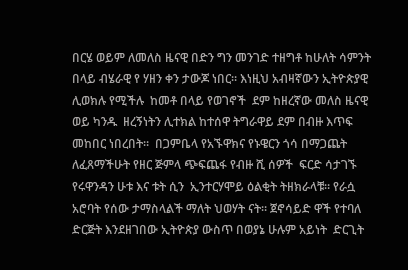በርሄ ወይም ለመለስ ዜናዊ በድን ግን መንገድ ተዘግቶ ከሁለት ሳምንት በላይ ብሄራዊ የ ሃዘን ቀን ታውጆ ነበር። እነዚህ አብዛኛውን ኢትዮጵያዊ ሊወክሉ የሚችሉ  ከመቶ በላይ የወገኖች  ደም ከዘረኛው መለስ ዜናዊ ወይ ካንዱ  ዘረኝነትን ሊተክል ከተሰዋ ትግራዋይ ደም በብዙ እጥፍ መከበር ነበረበት።  በጋምቤላ የአኙዋክና የኑዌርን ጎሳ በማጋጨት ለፈጸማችሁት የዘር ጅምላ ጭፍጨፋ የብዙ ሺ ሰዎች  ፍርድ ሳታገኙ የሩዋንዳን ሁቱ እና ቱት ሲን  ኢንተርሃሞይ ዕልቂት ትዘክራላቹ። የራሷ አሮባት የሰው ታማስላልች ማለት ህወሃት ናት። ጀኖሳይድ ዋች የተባለ ድርጅት እንደዘገበው ኢትዮጵያ ውስጥ በወያኔ ሁሉም አይነት  ድርጊት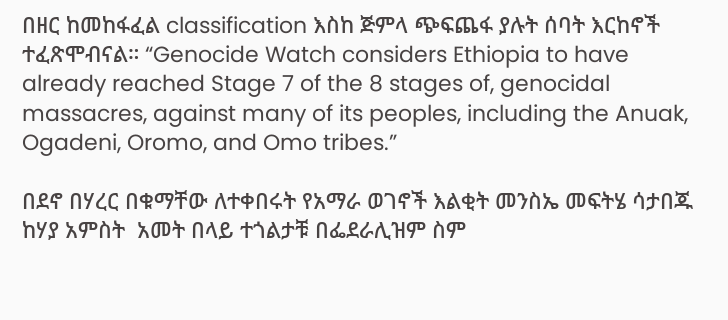በዘር ከመከፋፈል classification እስከ ጅምላ ጭፍጨፋ ያሉት ሰባት እርከኖች ተፈጽሞብናል። “Genocide Watch considers Ethiopia to have already reached Stage 7 of the 8 stages of, genocidal massacres, against many of its peoples, including the Anuak, Ogadeni, Oromo, and Omo tribes.”

በደኖ በሃረር በቁማቸው ለተቀበሩት የአማራ ወገኖች እልቂት መንስኤ መፍትሄ ሳታበጁ ከሃያ አምስት  አመት በላይ ተጎልታቹ በፌደራሊዝም ስም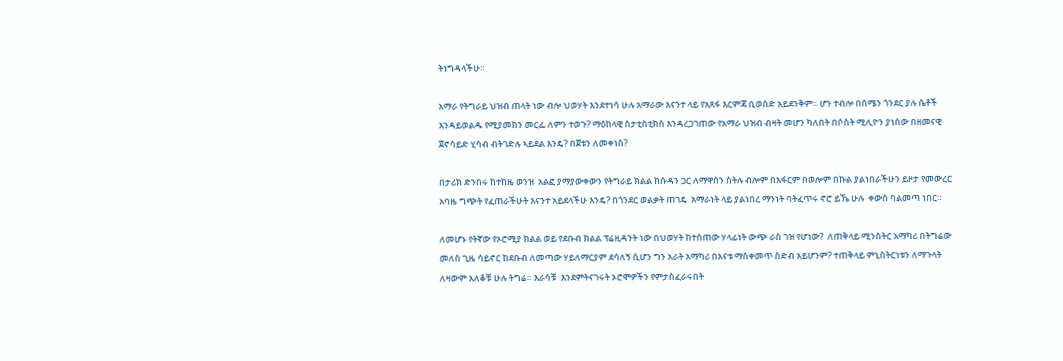ትነግዳላችሁ።

አማራ የትግራይ ህዝብ ጠላት ነው ብሎ ህወሃት እንደተነሳ ሁሉ አማራው እናንተ ላይ የአጸፋ እርምጃ ቢወስድ አይደንቅም። ሆን ተብሎ በሰሜን ጎንደር ያሉ ሴቶች እንዳይወልዱ የሚያመክን መርፌ ለምን ተወጉ? ማዕከላዊ ስታቲስቲክስ እንዳረጋገጠው የአማራ ህዝብ ብዛት መሆን ካለበት በሶስት ሚሊዮን ያነሰው በዘመናዊ ጀኖሳይድ ሂሳብ ብትገድሉ ኣይደል እንዴ? በጀቱን ለመቀነስ?

በታሪክ ድንበሩ ከተከዜ ወንዝ  አልፎ ያማያውቀውን የትግራይ ክልል ከሱዳን ጋር ለማዋሰን ስትሉ ብሎም በአፋርም በወሎም በኩል ያልነበራችሁን ይዞታ የመውረር አባዜ ግጭት የፈጠራችሁት እናንተ አይደላችሁ እንዴ? በጎንደር ወልቃት ጠገዴ  አማራነት ላይ ያልነበረ ማንነት ባትፈጥሩ ኖሮ ይኼ ሁሉ  ቀውስ ባልመጣ ነበር።

ለመሆኑ የትኛው የኦሮሚያ ክልል ወይ የደቡብ ክልል ፕሬዚዳንት ነው በህወሃት ከተሰጠው ሃላፊነት ውጭ ራስ ገዝ የሆነው?  ለጠቅላይ ሚንስትር አማካሪ በትግሬው  መለስ ጊዜ ሳይኖር ከደቡብ ለመጣው ሃይለማርያም ደሳለኝ ሲሆን ግን አራት አማካሪ በአናቱ ማስቀመጥ ስድብ አይሆንም? ተጠቅላይ ምኒስትርነቱን ለማጉላት ለዛውም አለቆቹ ሁሉ ትግሬ። እራሳቹ  እንደምትናገሩት ኦሮሞዎችን የምታስፈራሩበት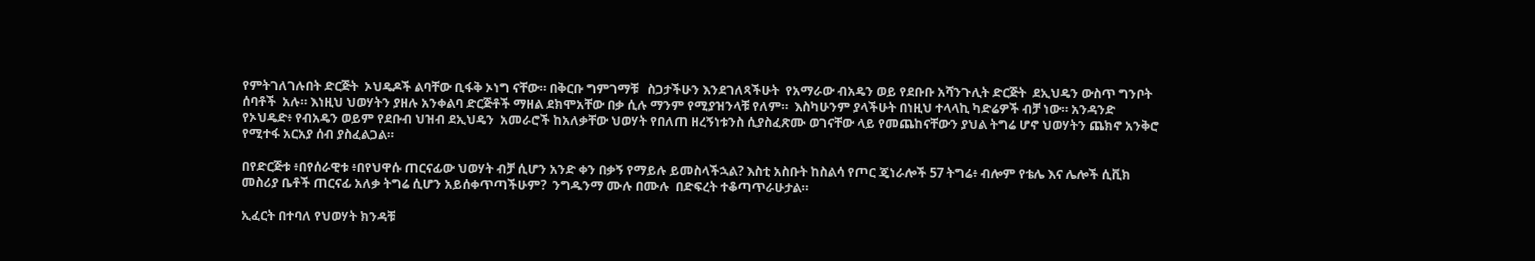የምትገለገሉበት ድርጅት  ኦህዴዶች ልባቸው ቢፋቅ ኦነግ ናቸው። በቅርቡ ግምገማቹ   ስጋታችሁን እንደገለጻችሁት  የአማራው ብአዴን ወይ የደቡቡ አሻንጉሊት ድርጅት  ደኢህዴን ውስጥ ግንቦት ሰባቶች  አሉ። እነዚህ ህወሃትን ያዘሉ አንቀልባ ድርጅቶች ማዘል ደክሞአቸው በቃ ሲሉ ማንም የሚያዝንላቹ የለም።  እስካሁንም ያላችሁት በነዚህ ተላላኪ ካድሬዎች ብቻ ነው። አንዳንድ የኦህዴድ፥ የብአዴን ወይም የደቡብ ህዝብ ደኢህዴን  አመራሮች ከአለቃቸው ህወሃት የበለጠ ዘረኝነቱንስ ሲያስፈጽሙ ወገናቸው ላይ የመጨከናቸውን ያህል ትግሬ ሆኖ ህወሃትን ጨክኖ አንቅሮ የሚተፋ አርአያ ሰብ ያስፈልጋል።

በየድርጅቱ ፥በየሰራዊቱ ፥በየህዋሱ ጠርናፊው ህወሃት ብቻ ሲሆን አንድ ቀን በቃኝ የማይሉ ይመስላችኋል? እስቲ አስቡት ከስልሳ የጦር ጄነራሎች 57 ትግሬ፥ ብሎም የቴሌ እና ሌሎች ሲቪክ መስሪያ ቤቶች ጠርናፊ አለቃ ትግሬ ሲሆን አይሰቀጥጣችሁም?  ንግዱንማ ሙሉ በሙሉ  በድፍረት ተቆጣጥራሁታል።

ኢፈርት በተባለ የህወሃት ክንዳቹ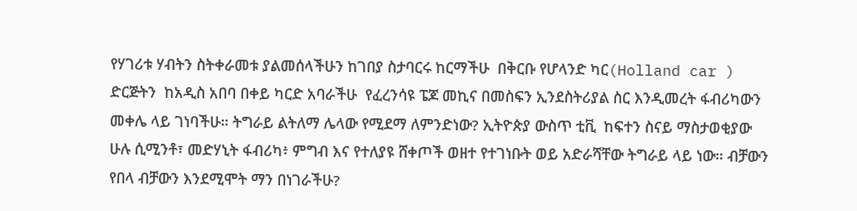የሃገሪቱ ሃብትን ስትቀራመቱ ያልመሰላችሁን ከገበያ ስታባርሩ ከርማችሁ  በቅርቡ የሆላንድ ካር(Holland car ) ድርጅትን  ከአዲስ አበባ በቀይ ካርድ አባራችሁ  የፈረንሳዩ ፔጆ መኪና በመስፍን ኢንደስትሪያል ስር እንዲመረት ፋብሪካውን መቀሌ ላይ ገነባችሁ። ትግራይ ልትለማ ሌላው የሚደማ ለምንድነው? ኢትዮጵያ ውስጥ ቲቪ  ከፍተን ስናይ ማስታወቂያው ሁሉ ሲሚንቶ፣ መድሃኒት ፋብሪካ፥ ምግብ እና የተለያዩ ሸቀጦች ወዘተ የተገነቡት ወይ አድራሻቸው ትግራይ ላይ ነው። ብቻውን የበላ ብቻውን እንደሚሞት ማን በነገራችሁ?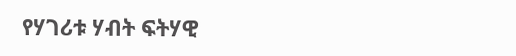የሃገሪቱ ሃብት ፍትሃዊ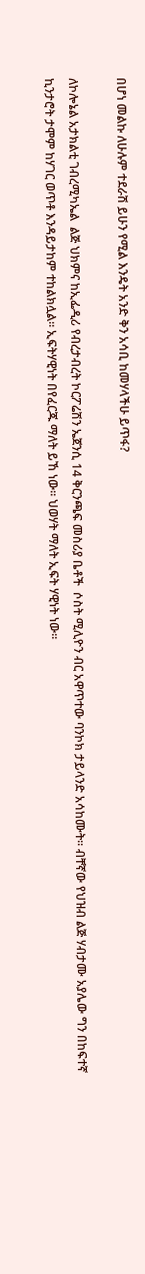በሆነ መልኩ ለሁሉም ተደራሽ ይሁን የሚል እንዴት አንድ ቅን አሳቢ ከመሃላችሁ ይጥፋ?

ለኮሎኔል አታክልቲ ገብረሚካኤል  ልጅ ህክምና ከኢፌዲሪ የብረታብረት ኮርፖሬሽን ኤጀንሲ 14 ቅርንጫፍ መስሪያ ቤቶች  ሶስት ሚሊዮን ብር አዋጥተው ባንኮክ ታይላንድ አሳከሙት። ብቸኛው የህዝብ ልጅ ሃብታሙ አያሌው ግን በከፍተኛ ኪንታሮት ታሞም ከሃገር ወጥቶ እንዳይታከም ተከልክሏል። ኢፍትሃዊነት በየፈርጁ ማለት ይኸ ነው። ህወሃት ማለት ኢፍት ሃዊነት ነው።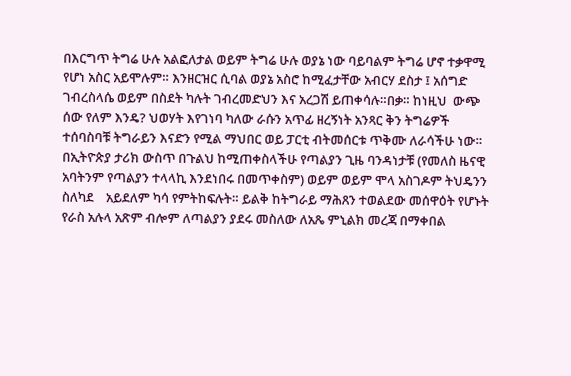በእርግጥ ትግሬ ሁሉ አልፎለታል ወይም ትግሬ ሁሉ ወያኔ ነው ባይባልም ትግሬ ሆኖ ተቃዋሚ የሆነ አስር አይሞሉም። እንዘርዝር ሲባል ወያኔ አስሮ ከሚፈታቸው አብርሃ ደስታ ፤ አሰግድ ገብረስላሴ ወይም በስደት ካሉት ገብረመድህን እና አረጋሽ ይጠቀሳሉ።በቃ። ከነዚህ  ውጭ ሰው የለም እንዴ? ህወሃት እየገነባ ካለው ራሱን አጥፊ ዘረኝነት አንጻር ቅን ትግሬዎች ተሰባስባቹ ትግራይን እናድን የሚል ማህበር ወይ ፓርቲ ብትመሰርቱ ጥቅሙ ለራሳችሁ ነው። በኢትዮጵያ ታሪክ ውስጥ በጉልህ ከሚጠቀስላችሁ የጣልያን ጊዜ ባንዳነታቹ (የመለስ ዜናዊ አባትንም የጣልያን ተላላኪ እንደነበሩ በመጥቀስም) ወይም ወይም ሞላ አስገዶም ትህዴንን  ስለካደ    አይደለም ካሳ የምትከፍሉት። ይልቅ ከትግራይ ማሕጸን ተወልደው መሰዋዕት የሆኑት የራስ አሉላ አጽም ብሎም ለጣልያን ያደሩ መስለው ለአጼ ምኒልክ መረጃ በማቀበል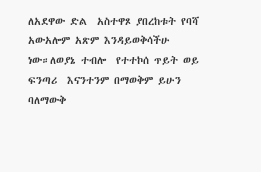ለአደዋው ድል  አስተዋጾ ያበረከቱት የባሻ አውአሎም አጽም እንዳይወቅሳችሁ  ነው።ለወያኔ ተብሎ  የተተኮሰ ጥይት ወይ ፍንጣሪ  እናንተንም በማወቅም ይሁን ባለማውቅ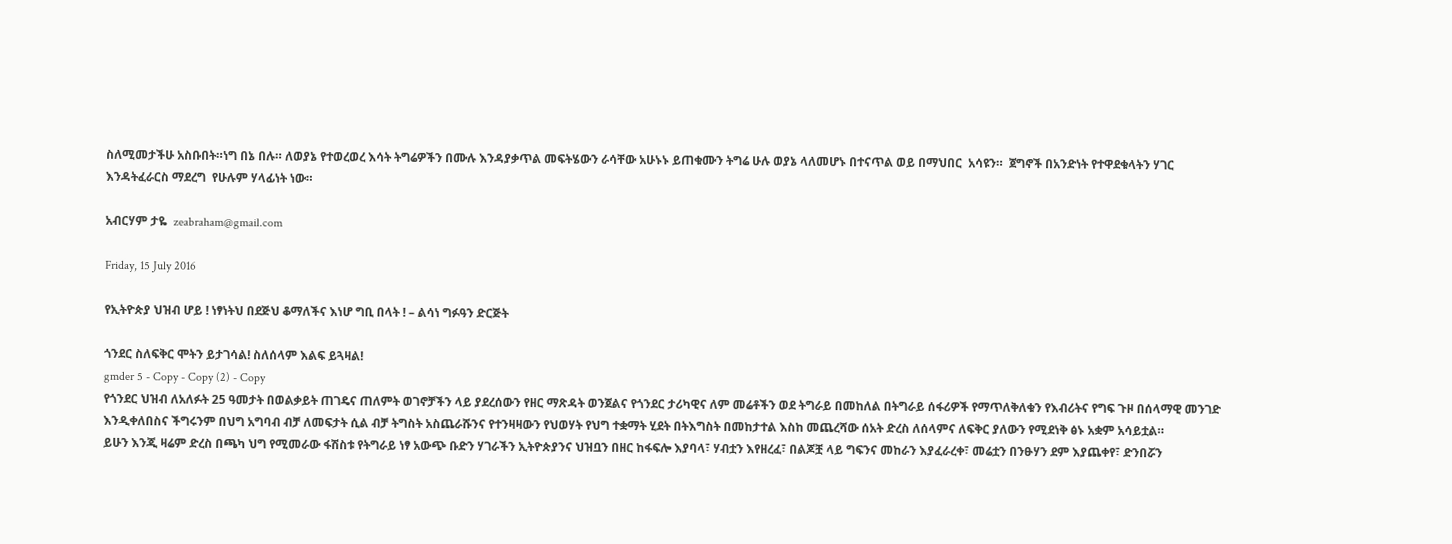ስለሚመታችሁ አስቡበት።ነግ በኔ በሉ። ለወያኔ የተወረወረ እሳት ትግሬዎችን በሙሉ እንዳያቃጥል መፍትሄውን ራሳቸው አሁኑኑ ይጠቁሙን ትግሬ ሁሉ ወያኔ ላለመሆኑ በተናጥል ወይ በማህበር  አሳዩን።  ጀግኖች በአንድነት የተዋደቁላትን ሃገር እንዳትፈራርስ ማደረግ  የሁሉም ሃላፊነት ነው።

አብርሃም ታዬ  zeabraham@gmail.com

Friday, 15 July 2016

የኢትዮጵያ ህዝብ ሆይ ! ነፃነትህ በደጅህ ቆማለችና እነሆ ግቢ በላት ! – ልሳነ ግፉዓን ድርጅት

ጎንደር ስለፍቅር ሞትን ይታገሳል! ስለሰላም እልፍ ይጓዛል!
gmder 5 - Copy - Copy (2) - Copy
የጎንደር ህዝብ ለአለፉት 25 ዓመታት በወልቃይት ጠገዴና ጠለምት ወገኖቻችን ላይ ያደረሰውን የዘር ማጽዳት ወንጀልና የጎንደር ታሪካዊና ለም መሬቶችን ወደ ትግራይ በመከለል በትግራይ ሰፋሪዎች የማጥለቅለቁን የእብሪትና የግፍ ጉዞ በሰላማዊ መንገድ እንዲቀለበስና ችግሩንም በህግ አግባብ ብቻ ለመፍታት ሲል ብቻ ትግስት አስጨራሹንና የተንዛዛውን የህወሃት የህግ ተቋማት ሂደት በትእግስት በመከታተል እስከ መጨረሻው ሰአት ድረስ ለሰላምና ለፍቅር ያለውን የሚደነቅ ፅኑ አቋም አሳይቷል።
ይሁን እንጂ ዛሬም ድረስ በጫካ ህግ የሚመራው ፋሽስቱ የትግራይ ነፃ አውጭ ቡድን ሃገራችን ኢትዮጵያንና ህዝቧን በዘር ከፋፍሎ እያባላ፣ ሃብቷን እየዘረፈ፣ በልጆቿ ላይ ግፍንና መከራን እያፈራረቀ፣ መሬቷን በንፁሃን ደም እያጨቀየ፣ ድንበሯን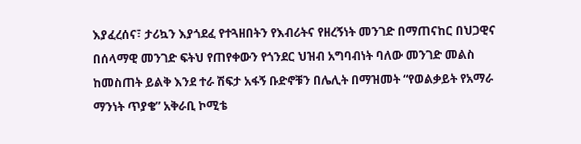እያፈረሰና፣ ታሪኳን እያጎደፈ የተጓዘበትን የእብሪትና የዘረኝነት መንገድ በማጠናከር በህጋዊና በሰላማዊ መንገድ ፍትህ የጠየቀውን የጎንደር ህዝብ አግባብነት ባለው መንገድ መልስ ከመስጠት ይልቅ እንደ ተራ ሽፍታ አፋኝ ቡድኖቹን በሌሊት በማዝመት “የወልቃይት የአማራ ማንነት ጥያቄ” አቅራቢ ኮሚቴ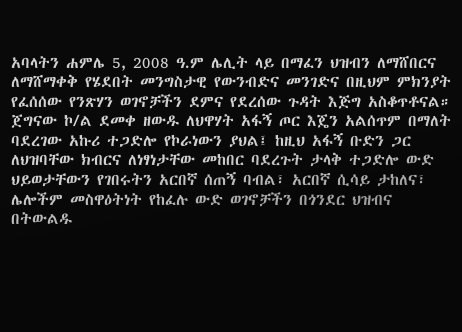አባላትን ሐምሌ 5, 2008 ዓ.ም ሌሊት ላይ በማፈን ህዝብን ለማሸበርና ለማሸማቀቅ የሄደበት መንግስታዊ የውንብድና መንገድና በዚህም ምክንያት የፈሰሰው የንጽሃን ወገኖቻችን ደምና የደረሰው ጉዳት እጅግ አስቆጥቶናል።
ጀግናው ኮ/ል ደመቀ ዘውዱ ለህዋሃት አፋኝ ጦር እጄን አልሰጥም በማለት ባደረገው አኩሪ ተጋድሎ የኮራነውን ያህል፤ ከዚህ አፋኝ ቡድን ጋር ለህዝባቸው ክብርና ለነፃነታቸው መከበር ባደረጉት ታላቅ ተጋድሎ ውድ ህይወታቸውን የገበሩትን አርበኛ ሰጠኝ ባብል፣ አርበኛ ሲሳይ ታከለና፣ ሌሎችም መስዋዕትነት የከፈሉ ውድ ወገኖቻችን በጎንደር ህዝብና በትውልዱ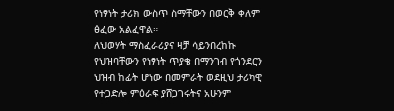የነፃነት ታሪክ ውስጥ ስማቸውን በወርቅ ቀለም ፅፈው አልፈዋል።
ለህወሃት ማስፈራሪያና ዛቻ ሳይንበረከኩ የህዝባቸውን የነፃነት ጥያቄ በማንገብ የጎንደርን ህዝብ ከፊት ሆነው በመምራት ወደዚህ ታሪካዊ የተጋድሎ ምዕራፍ ያሸጋገሩትና አሁንም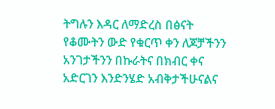ትግሉን እዳር ለማድረስ በፅናት የቆሙትን ውድ የቁርጥ ቀን ለጆቻችንን አንገታችንን በኩራትና በክብር ቀና አድርገን እንድንሄድ አብቅታችሁናልና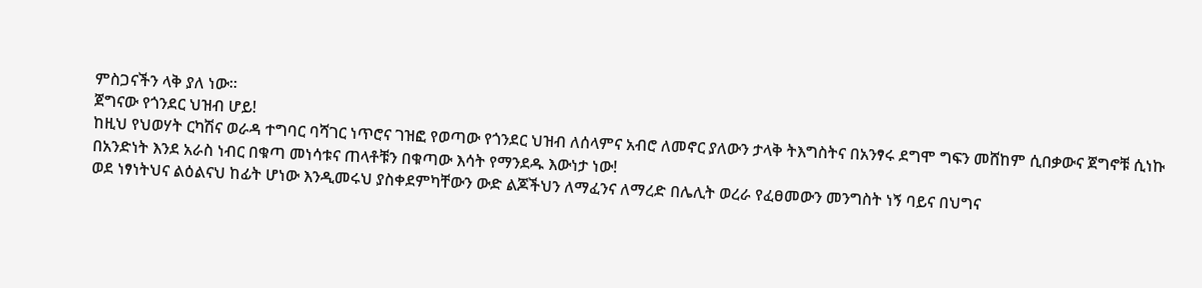ምስጋናችን ላቅ ያለ ነው።
ጀግናው የጎንደር ህዝብ ሆይ!
ከዚህ የህወሃት ርካሽና ወራዳ ተግባር ባሻገር ነጥሮና ገዝፎ የወጣው የጎንደር ህዝብ ለሰላምና አብሮ ለመኖር ያለውን ታላቅ ትእግስትና በአንፃሩ ደግሞ ግፍን መሸከም ሲበቃውና ጀግኖቹ ሲነኩ በአንድነት እንደ አራስ ነብር በቁጣ መነሳቱና ጠላቶቹን በቁጣው እሳት የማንደዱ እውነታ ነው!
ወደ ነፃነትህና ልዕልናህ ከፊት ሆነው እንዲመሩህ ያስቀደምካቸውን ውድ ልጆችህን ለማፈንና ለማረድ በሌሊት ወረራ የፈፀመውን መንግስት ነኝ ባይና በህግና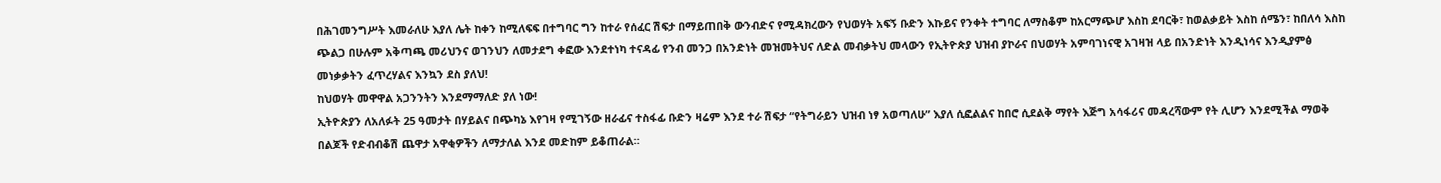በሕገመንግሥት እመራለሁ እያለ ሌት ከቀን ከሚለፍፍ በተግባር ግን ከተራ የሰፈር ሽፍታ በማይጠበቅ ውንብድና የሚዳክረውን የህወሃት አፍኝ ቡድን እኩይና የንቀት ተግባር ለማስቆም ከአርማጭሆ እስከ ደባርቅ፣ ከወልቃይት እስከ ሰሜን፣ ከበለሳ እስከ ጭልጋ በሁሉም አቅጣጫ መሪህንና ወገንህን ለመታደግ ቀፎው እንደተነካ ተናዳፊ የንብ መንጋ በአንድነት መዝመትህና ለድል መብቃትህ መላውን የኢትዮጵያ ህዝብ ያኮራና በህወሃት አምባገነናዊ አገዛዝ ላይ በአንድነት እንዲነሳና እንዲያምፅ መነቃቃትን ፈጥረሃልና እንኳን ደስ ያለህ!
ከህወሃት መዋዋል አጋንንትን እንደማማለድ ያለ ነው!
ኢትዮጵያን ለአለፉት 25 ዓመታት በሃይልና በጭካኔ እየገዛ የሚገኝው ዘራፊና ተስፋፊ ቡድን ዛሬም እንደ ተራ ሽፍታ “የትግራይን ህዝብ ነፃ አወጣለሁ” እያለ ሲፎልልና ከበሮ ሲደልቅ ማየት እጅግ አሳፋሪና መዳረሻውም የት ሊሆን እንደሚችል ማወቅ በልጆች የድብብቆሽ ጨዋታ አዋቂዎችን ለማታለል እንደ መድከም ይቆጠራል።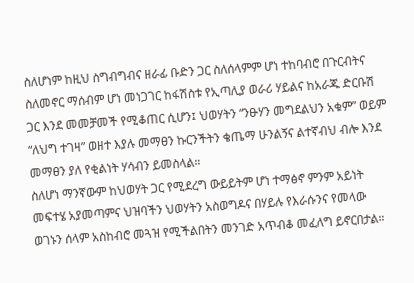ስለሆነም ከዚህ ስግብግብና ዘራፊ ቡድን ጋር ስለሰላምም ሆነ ተከባብሮ በጉርብትና ስለመኖር ማሰብም ሆነ መነጋገር ከፋሽስቱ የኢጣሊያ ወራሪ ሃይልና ከአራጁ ድርቡሽ ጋር እንደ መመቻመች የሚቆጠር ሲሆን፤ ህወሃትን “ንፁሃን መግደልህን አቁም” ወይም “ለህግ ተገዛ” ወዘተ እያሉ መማፀን ኩርንችትን ቄጤማ ሁንልኝና ልተኛብህ ብሎ እንደ መማፀን ያለ የቂልነት ሃሳብን ይመስላል።
ስለሆነ ማንኛውም ከህወሃት ጋር የሚደረግ ውይይትም ሆነ ተማፅኖ ምንም አይነት መፍተሄ አያመጣምና ህዝባችን ህወሃትን አስወግዶና በሃይሉ የእራሱንና የመላው ወገኑን ሰላም አስከብሮ መጓዝ የሚችልበትን መንገድ አጥብቆ መፈለግ ይኖርበታል።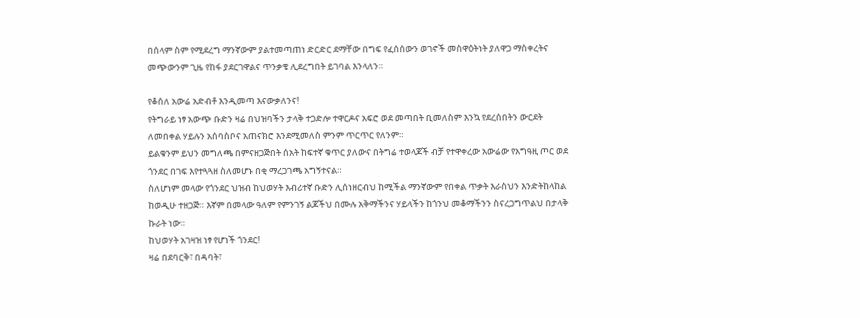በሰላም ስም የሚደረግ ማንኛውም ያልተመጣጠነ ድርድር ደማቸው በግፍ የፈሰሰውን ወገኖች መስዋዕትነት ያለዋጋ ማስቀረትና መጭውንም ጊዜ የከፋ ያደርገዋልና ጥንቃቄ ሊደረግበት ይገባል እንላለን።

የቆሰለ አውሬ አድብቶ እንዲመጣ እናውቃለንና!
የትግራይ ነፃ አውጭ ቡድን ዛሬ በህዝባችን ታላቅ ተጋድሎ ተዋርዶና አፍሮ ወደ መጣበት ቢመለስም እንኳ የደረሰበትን ውርደት ለመበቀል ሃይሉን አሰባስቦና አጠናክሮ እንደሚመለስ ምንም ጥርጥር የለንም።
ይልቁንም ይህን መግለጫ በምናዘጋጅበት ሰአት ከፍተኛ ቁጥር ያለውና በትግሬ ተወላጆች ብቻ የተዋቀረው አውሬው የአግዓዚ ጦር ወደ ጎንደር በገፍ እየተጓጓዘ ስለመሆኑ በቂ ማረጋገጫ አግኝተናል።
ስለሆነም መላው የጎንደር ህዝብ ከህወሃት እብሪተኛ ቡድን ሊሰነዘርብህ ከሚችል ማንኛውም የበቀል ጥቃት እራስህን እንድትከላከል ከወዲሁ ተዘጋጅ። እኛም በመላው ዓለም የምንገኝ ልጆችህ በሙሉ አቅማችንና ሃይላችን ከጎንህ መቆማችንን ስናረጋግጥልህ በታላቅ ኩራት ነው።
ከህወሃት አገዛዝ ነፃ የሆነች ጎንደር!
ዛሬ በደባርቅ፣ በዳባት፣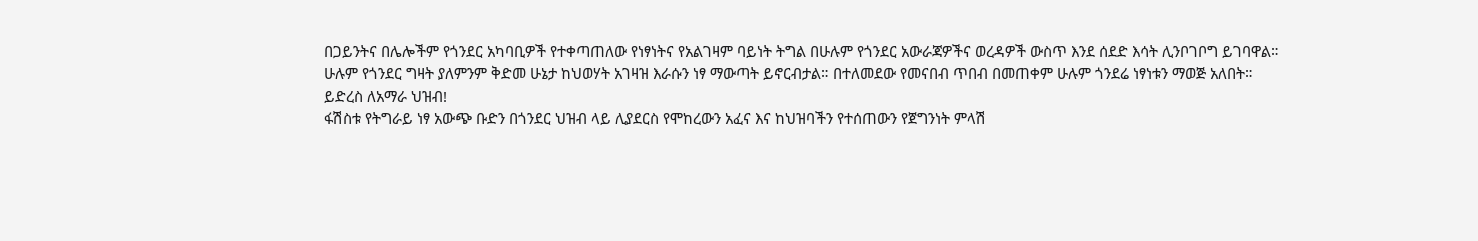በጋይንትና በሌሎችም የጎንደር አካባቢዎች የተቀጣጠለው የነፃነትና የአልገዛም ባይነት ትግል በሁሉም የጎንደር አውራጃዎችና ወረዳዎች ውስጥ እንደ ሰደድ እሳት ሊንቦገቦግ ይገባዋል።
ሁሉም የጎንደር ግዛት ያለምንም ቅድመ ሁኔታ ከህወሃት አገዛዝ እራሱን ነፃ ማውጣት ይኖርብታል። በተለመደው የመናበብ ጥበብ በመጠቀም ሁሉም ጎንደሬ ነፃነቱን ማወጅ አለበት።
ይድረስ ለአማራ ህዝብ!
ፋሽስቱ የትግራይ ነፃ አውጭ ቡድን በጎንደር ህዝብ ላይ ሊያደርስ የሞከረውን አፈና እና ከህዝባችን የተሰጠውን የጀግንነት ምላሽ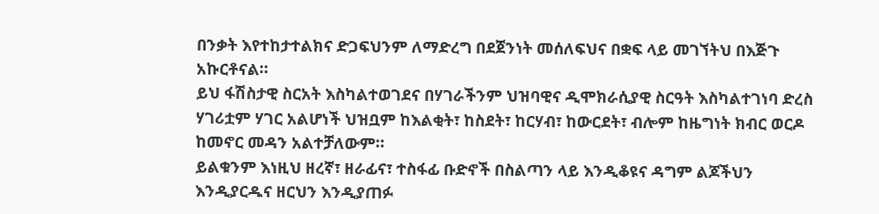በንቃት እየተከታተልክና ድጋፍህንም ለማድረግ በደጀንነት መሰለፍህና በቋፍ ላይ መገኘትህ በእጅጉ አኩርቶናል።
ይህ ፋሽስታዊ ስርአት እስካልተወገደና በሃገራችንም ህዝባዊና ዲሞክራሲያዊ ስርዓት እስካልተገነባ ድረስ ሃገሪቷም ሃገር አልሆነች ህዝቧም ከእልቂት፣ ከስደት፣ ከርሃብ፣ ከውርደት፣ ብሎም ከዜግነት ክብር ወርዶ ከመኖር መዳን አልተቻለውም።
ይልቁንም እነዚህ ዘረኛ፣ ዘራፊና፣ ተስፋፊ ቡድኖች በስልጣን ላይ እንዲቆዩና ዳግም ልጆችህን እንዲያርዱና ዘርህን እንዲያጠፉ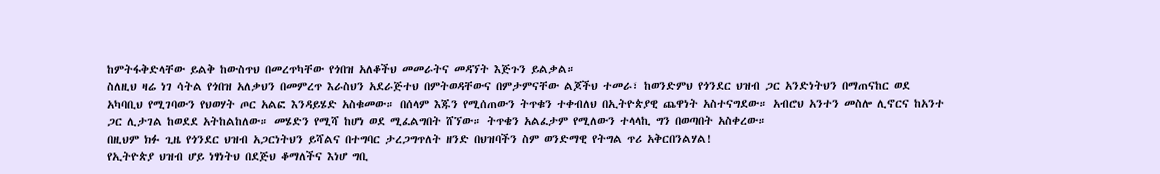ከምትፋቅድላቸው ይልቅ ከውስጥህ በመረጥካቸው የጎበዝ አለቆችህ መመራትና መዳኘት እጅጉን ይልቃል።
ስለዚህ ዛሬ ነገ ሳትል የጎበዝ አለቃህን በመምረጥ እራስህን አደራጅተህ በምትወዳቸውና በምታምናቸው ልጆችህ ተመራ፣ ከወንድምህ የጎንደር ህዝብ ጋር አንድነትህን በማጠናከር ወደ አካባቢህ የሚገባውን የህወሃት ጦር አልፎ እንዳይሄድ አስቁመው። በሰላም እጁን የሚሰጠውን ትጥቁን ተቀብለህ በኢትዮጵያዊ ጨዋነት አስተናግደው። አብሮህ አንተን መስሎ ሊኖርና ከአንተ ጋር ሊታገል ከወደደ አትከልከለው። መሄድን የሚሻ ከሆነ ወደ ሚፈልግበት ሸኘው። ትጥቄን አልፈታም የሚለውን ተላላኪ ግን በወጣበት አስቀረው።
በዚህም ክፉ ጊዜ የጎንደር ህዝብ አጋርነትህን ይሻልና በተግባር ታረጋግጥለት ዘንድ በህዝባችን ስም ወንድማዊ የትግል ጥሪ አቅርበንልሃል!
የኢትዮጵያ ህዝብ ሆይ ነፃነትህ በደጅህ ቆማለችና እነሆ ግቢ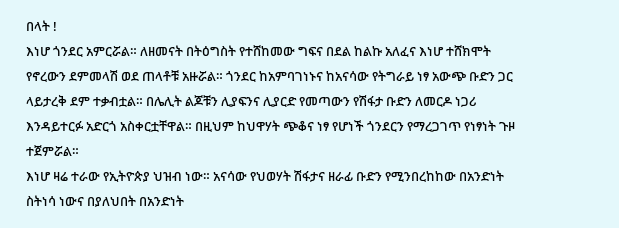በላት !
እነሆ ጎንደር አምርሯል። ለዘመናት በትዕግስት የተሸከመው ግፍና በደል ከልኩ አለፈና እነሆ ተሸክሞት የኖረውን ደምመላሽ ወደ ጠላቶቹ አዙሯል። ጎንደር ከአምባገነኑና ከአናሳው የትግራይ ነፃ አውጭ ቡድን ጋር ላይታረቅ ደም ተቃብቷል። በሌሊት ልጆቹን ሊያፍንና ሊያርድ የመጣውን የሽፋታ ቡድን ለመርዶ ነጋሪ እንዳይተርፉ አድርጎ አስቀርቷቸዋል። በዚህም ከህዋሃት ጭቆና ነፃ የሆነች ጎንደርን የማረጋገጥ የነፃነት ጉዞ ተጀምሯል።
እነሆ ዛሬ ተራው የኢትዮጵያ ህዝብ ነው። አናሳው የህወሃት ሽፋታና ዘራፊ ቡድን የሚንበረከከው በአንድነት ስትነሳ ነውና በያለህበት በአንድነት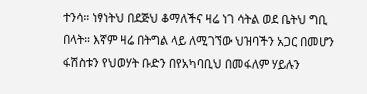ተንሳ። ነፃነትህ በደጅህ ቆማለችና ዛሬ ነገ ሳትል ወደ ቤትህ ግቢ በላት። እኛም ዛሬ በትግል ላይ ለሚገኘው ህዝባችን አጋር በመሆን ፋሽስቱን የህወሃት ቡድን በየአካባቢህ በመፋለም ሃይሉን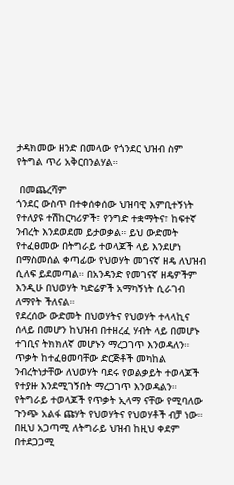ታዳክመው ዘንድ በመላው የጎንደር ህዝብ ስም የትግል ጥሪ አቅርበንልሃል።

 በመጨረሻም
ጎንደር ውስጥ በተቀሰቀሰው ህዝባዊ እምቢተኝነት የተለያዩ ተሽከርካሪዎች፣ የንግድ ተቋማትና፣ ከፍተኛ ንብረት እንደወደመ ይታወቃል። ይህ ውድመት የተፈፀመው በትግራይ ተወላጆች ላይ እንደሆነ በማስመሰል ቀጣፊው የህወሃት መገናኛ ዘዴ ለህዝብ ሲለፍ ይደመጣል። በአንዳንድ የመገናኛ ዘዴዎችም እንዲሁ በህወሃት ካድሬዎች አማካኝነት ሲራገብ ለማየት ችለናል።
የደረሰው ውድመት በህወሃትና የህወሃት ተላላኪና ሰላይ በመሆን ከህዝብ በተዘረፈ ሃብት ላይ በመሆኑ ተገቢና ትክክለኛ መሆኑን ማረጋገጥ እንወዳለን። ጥቃት ከተፈፀመባቸው ድርጅቶች መካከል ንብረትነታቸው ለህወሃት ባደሩ የወልቃይት ተወላጆች የተያዙ እንደሚገኝበት ማረጋገጥ እንወዳልን። የትግራይ ተወላጆች የጥቃት ኢላማ ናቸው የሚባለው ጉንጭ አልፋ ጩሃት የህወሃትና የህወሃቶች ብቻ ነው።
በዚህ አጋጣሚ ለትግራይ ህዝብ ከዚህ ቀደም በተደጋጋሚ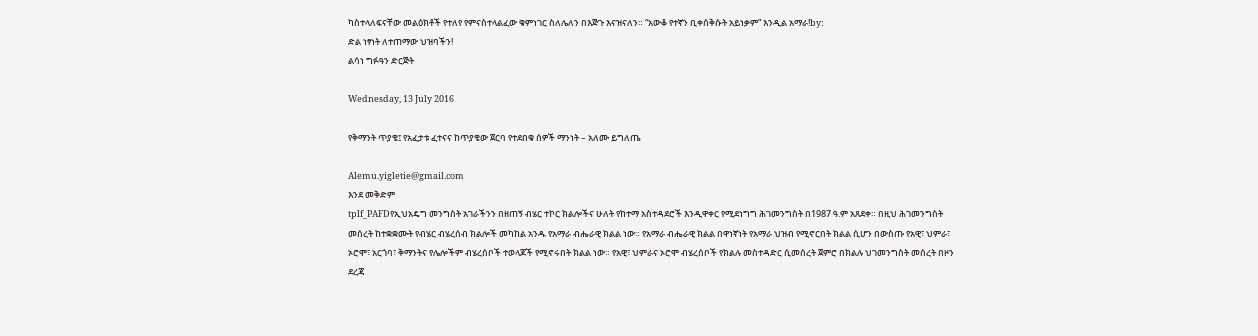ካስተላለፍናቸው መልዕክቶች የተለየ የምናስተላልፈው ቁምነገር ስለሌለን በእጅጉ እናዝናለን። “አውቆ የተኛን ቢቀሰቅሱት አይነቃም” እንዲል አማራ!by:
ድል ነፃነት ለተጠማው ህዝባችን!
ልሳነ ግፉዓን ድርጅት

Wednesday, 13 July 2016

የቅማንት ጥያቄ፤ የአፈታቱ ፈተናና ከጥያቄው ጀርባ የተደበቁ ሰዎች ማንነት – አለሙ ይግለጤ

Alemu.yigletie@gmail.com
እንደ መቅድም
tplf_PAFDየኢህአዴግ መንግስት አገራችንን በዘጠኝ ብሄር ተኮር ክልሎችና ሁለት የከተማ አስተዳደሮች እንዲዋቀር የሚደነግግ ሕገመንግስት በ1987 ዓ.ም አጸደቀ። በዚህ ሕገመንግስት መሰረት ከተቋቋሙት የብሄር ብሄረሰብ ክልሎች መካከል አንዱ የአማራ ብሔራዊ ክልል ነው። የአማራ ብሔራዊ ክልል በዋነኛነት የአማራ ህዝብ የሚኖርበት ክልል ሲሆን በውስጡ የአዊ፣ ህምራ፣ ኦሮሞ፣ አርጎባ፣ ቅማንትና የሌሎችም ብሄረሰቦች ተወላጆች የሚኖሩበት ክልል ነው። የአዊ፣ ህምራና ኦሮሞ ብሄረሰቦች የክልሉ መስተዳድር ሲመሰረት ጀምሮ በክልሉ ህገመንግስት መሰረት በዞን ደረጃ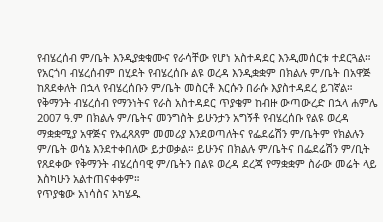የብሄረሰብ ም/ቤት እንዲያቋቁሙና የራሳቸው የሆነ አስተዳደር እንዲመሰርቱ ተደርጓል። የአርጎባ ብሄረሰብም በሂደት የብሄረሰቡ ልዩ ወረዳ እንዲቋቋም በክልሉ ም/ቤት በአዋጅ ከጸደቀለት በኋላ የብሄረሰቡን ም/ቤት መስርቶ እርሱን በራሱ እያስተዳደረ ይገኛል። የቅማንት ብሄረሰብ የማንነትና የራስ አስተዳደር ጥያቄም ከብዙ ውጣውረድ በኋላ ሐምሌ 2007 ዓ.ም በክልሉ ም/ቤትና መንግስት ይሁንታን አግኝቶ የብሄረሰቡ የልዩ ወረዳ ማቋቋሚያ አዋጅና የአፈጻጸም መመሪያ እንደወጣለትና የፌደሬሽን ም/ቤትም የክልሉን ም/ቤት ወሳኔ እንደተቀበለው ይታወቃል። ይሁንና በክልሉ ም/ቤትና በፌደሬሽን ም/ቢት የጸደቀው የቅማንት ብሄረሰባዊ ም/ቤትን በልዩ ወረዳ ደረጃ የማቋቋም ስራው መሬት ላይ እስካሁን አልተጠናቀቀም።
የጥያቄው አነሳስና አካሄዱ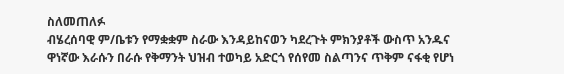ስለመጠለፉ
ብሄረሰባዊ ም/ቤቱን የማቋቋም ስራው እንዳይከናወን ካደረጉት ምክንያቶች ውስጥ አንዱና ዋነኛው እራሱን በራሱ የቅማንት ህዝብ ተወካይ አድርጎ የሰየመ ስልጣንና ጥቅም ናፋቂ የሆነ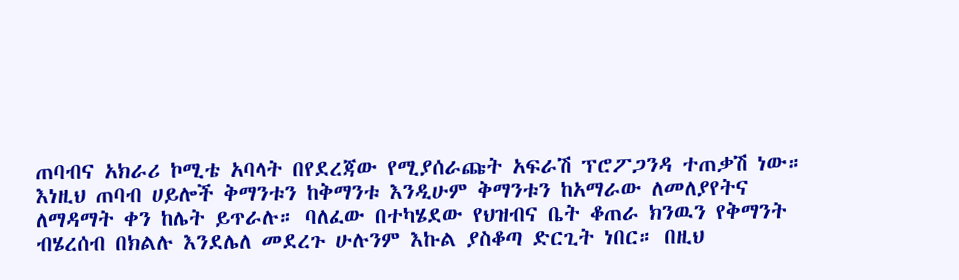ጠባብና አክራሪ ኮሚቴ አባላት በየደረጃው የሚያሰራጩት አፍራሽ ፕሮፖጋንዳ ተጠቃሽ ነው። እነዚህ ጠባብ ሀይሎች ቅማንቱን ከቅማንቱ እንዲሁም ቅማንቱን ከአማራው ለመለያየትና ለማዳማት ቀን ከሌት ይጥራሉ። ባለፈው በተካሄደው የህዝብና ቤት ቆጠራ ክንዉን የቅማንት ብሄረሰብ በክልሉ እንደሌለ መደረጉ ሁሉንም እኩል ያስቆጣ ድርጊት ነበር። በዚህ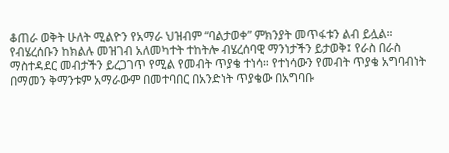ቆጠራ ወቅት ሁለት ሚልዮን የአማራ ህዝብም “ባልታወቀ” ምክንያት መጥፋቱን ልብ ይሏል። የብሄረሰቡን ከክልሉ መዝገብ አለመካተት ተከትሎ ብሄረሰባዊ ማንነታችን ይታወቅ፤ የራስ በራስ ማስተዳደር መብታችን ይረጋገጥ የሚል የመብት ጥያቄ ተነሳ። የተነሳውን የመብት ጥያቄ አግባብነት በማመን ቅማንቱም አማራውም በመተባበር በአንድነት ጥያቄው በአግባቡ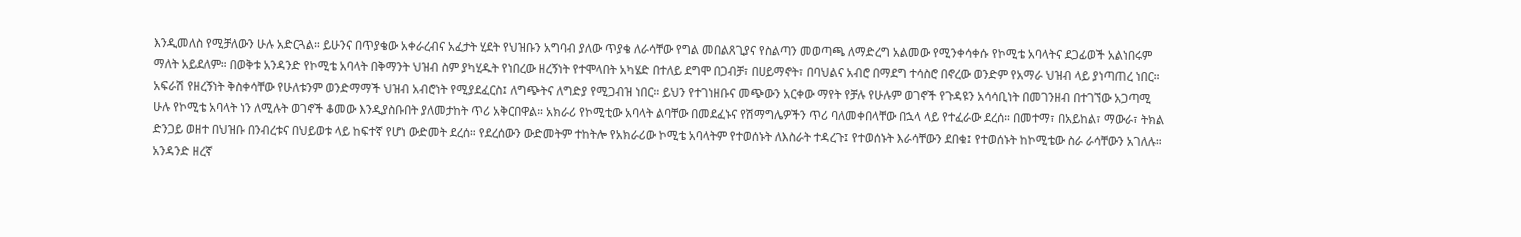እንዲመለስ የሚቻለውን ሁሉ አድርጓል። ይሁንና በጥያቄው አቀራረብና አፈታት ሂደት የህዝቡን አግባብ ያለው ጥያቄ ለራሳቸው የግል መበልጸጊያና የስልጣን መወጣጫ ለማድረግ አልመው የሚንቀሳቀሱ የኮሚቴ አባላትና ደጋፊወች አልነበሩም ማለት አይደለም። በወቅቱ አንዳንድ የኮሚቴ አባላት በቅማንት ህዝብ ስም ያካሂዱት የነበረው ዘረኝነት የተሞላበት አካሄድ በተለይ ደግሞ በጋብቻ፣ በሀይማኖት፣ በባህልና አብሮ በማደግ ተሳስሮ በኖረው ወንድም የአማራ ህዝብ ላይ ያነጣጠረ ነበር። አፍራሽ የዘረኝነት ቅስቀሳቸው የሁለቱንም ወንድማማች ህዝብ አብሮነት የሚያደፈርስ፤ ለግጭትና ለግድያ የሚጋብዝ ነበር። ይህን የተገነዘቡና መጭውን አርቀው ማየት የቻሉ የሁሉም ወገኖች የጉዳዩን አሳሳቢነት በመገንዘብ በተገኘው አጋጣሚ ሁሉ የኮሚቴ አባላት ነን ለሚሉት ወገኖች ቆመው እንዲያስቡበት ያለመታከት ጥሪ አቅርበዋል። አክራሪ የኮሚቲው አባላት ልባቸው በመደፈኑና የሽማግሌዎችን ጥሪ ባለመቀበላቸው በኋላ ላይ የተፈራው ደረሰ። በመተማ፣ በአይከል፣ ማውራ፣ ትክል ድንጋይ ወዘተ በህዝቡ በንብረቱና በህይወቱ ላይ ከፍተኛ የሆነ ውድመት ደረሰ። የደረሰውን ውድመትም ተከትሎ የአክራሪው ኮሚቴ አባላትም የተወሰኑት ለእስራት ተዳረጉ፤ የተወሰኑት እራሳቸውን ደበቁ፤ የተወሰኑት ከኮሚቴው ስራ ራሳቸውን አገለሉ። አንዳንድ ዘረኛ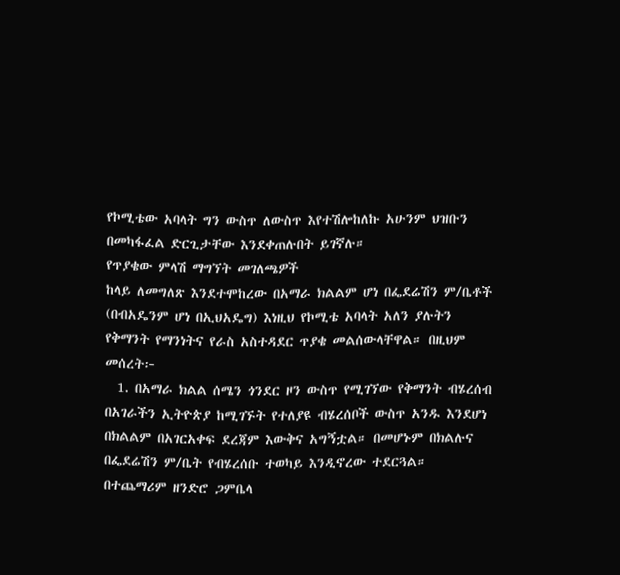የኮሚቴው አባላት ግን ውስጥ ለውስጥ እየተሽሎከለኩ አሁንም ህዝቡን በመካፋፈል ድርጊታቸው እንደቀጠሉበት ይገኛሉ።
የጥያቄው ምላሽ ማግኘት መገለጫዎች
ከላይ ለመግለጽ እንደተሞከረው በአማራ ክልልም ሆነ በፌደሬሽን ም/ቤቶች (በብአዴንም ሆነ በኢህአዴግ) እነዚህ የኮሚቴ አባላት አለን ያሉትን የቅማንት የማንነትና የራስ አስተዳደር ጥያቄ መልሰውላቸዋል። በዚህም መሰረት፦
  1. በአማራ ክልል ሰሜን ጎንደር ዞን ውስጥ የሚገኘው የቅማንት ብሄረሰብ በአገራችን ኢትዮጵያ ከሚገኙት የተለያዩ ብሄረሰቦች ውስጥ አንዱ እንደሆነ በክልልም በአገርአቀፍ ደረጃም እውቅና አግኝቷል። በመሆኑም በክልሉና በፌደሬሽን ም/ቤት የብሄረሰቡ ተወካይ እንዲኖረው ተደርጓል። በተጨማሪም ዘንድሮ ጋምቤላ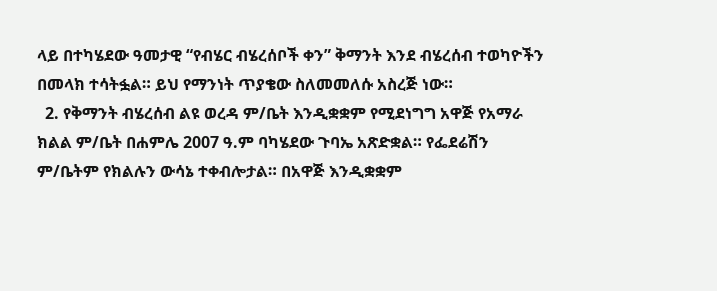ላይ በተካሄደው ዓመታዊ “የብሄር ብሄረሰቦች ቀን” ቅማንት እንደ ብሄረሰብ ተወካዮችን በመላክ ተሳትፏል። ይህ የማንነት ጥያቄው ስለመመለሱ አስረጅ ነው።
  2. የቅማንት ብሄረሰብ ልዩ ወረዳ ም/ቤት እንዲቋቋም የሚደነግግ አዋጅ የአማራ ክልል ም/ቤት በሐምሌ 2007 ዓ.ም ባካሄደው ጉባኤ አጽድቋል። የፌደሬሽን ም/ቤትም የክልሉን ውሳኔ ተቀብሎታል። በአዋጅ እንዲቋቋም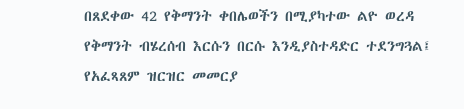በጸደቀው 42 የቅማንት ቀበሌወችን በሚያካተው ልዮ ወረዳ የቅማንት ብሄረሰብ እርሱን በርሱ እንዲያስተዳድር ተደንግጓል፤ የአፈጻጸም ዝርዝር መመርያ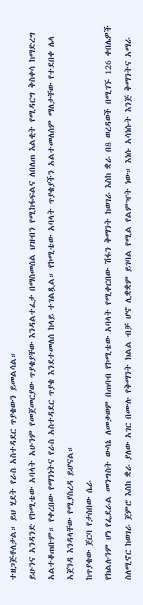ተዘጋጅቶለታል። ይህ ሂደት የራስ አስተዳደር ጥያቄውን ይመልሳል።
ይሁንና አንዳንድ የኮሚቴው አባላት አሁንም የመጀመርያው ጥያቄያቸው እንዳልተፈታ በማስመሰል ህዝብን የሚከፋፍልና ለበለጠ እልቂት የሚዳርግ ቅስቀሳ ከማድረግ አልተቆጠቡም። የቀረበው የማንነትና የራስ አስተዳደር ጥያቄ እንደተመለሰ ከላይ ተገልጿል። የኮሚቴው አባላት ጥያቄያችን አልተመለሰም ማለታቸው የተደበቀ ሌላ አጀንዳ እንዳላቸው የሚያስረዳ ይሆናል።
ከጥያቄው ጀርባ የታሰበው ሴራ
የክልሉንም ሆነ የፌደራል መንግስት ውሳኔ ለመቃወም በጠባብ የኮሚቴው አባላት የሚቀርበው ሽፋን ቅማንት ከወገራ እስከ ቋራ በ8 ወረዳወች በሚገኙ 126 ቀበሌዎች ስለሚኖር ከወገራ ጀምሮ እስከ ቋራ ያለው አገር በሙሉ የቅማንት ክልል ብቻ ሆኖ ሊቋቋም ይገባል የሚል የልምዣት ነው። እነሱ አሳነሱት እንጅ ቅማንትና አማራ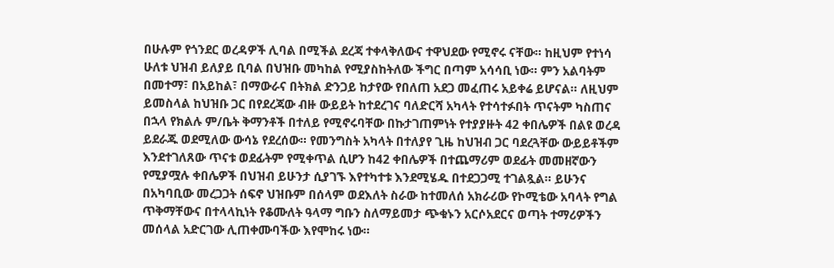በሁሉም የጎንደር ወረዳዎች ሊባል በሚችል ደረጃ ተቀላቅለውና ተዋህደው የሚኖሩ ናቸው። ከዚህም የተነሳ ሁለቱ ህዝብ ይለያይ ቢባል በህዝቡ መካከል የሚያስከትለው ችግር በጣም አሳሳቢ ነው። ምን አልባትም በመተማ፣ በአይከል፣ በማውራና በትክል ድንጋይ ከታየው የበለጠ አደጋ መፈጠሩ አይቀሬ ይሆናል። ለዚህም ይመስላል ከህዝቡ ጋር በየደረጃው ብዙ ውይይት ከተደረገና ባለድርሻ አካላት የተሳተፉበት ጥናትም ካስጠና በኋላ የክልሉ ም/ቤት ቅማንቶች በተለይ የሚኖሩባቸው በኩታገጠምነት የተያያዙት 42 ቀበሌዎች በልዩ ወረዳ ይደራጁ ወደሚለው ውሳኔ የደረሰው። የመንግስት አካላት በተለያየ ጊዜ ከህዝብ ጋር ባደረጓቸው ውይይቶችም እንደተገለጸው ጥናቱ ወደፊትም የሚቀጥል ሲሆን ከ42 ቀበሌዎች በተጨማሪም ወደፊት መመዘኛውን የሚያሟሉ ቀበሌዎች በህዝብ ይሁንታ ሲያገኙ እየተካተቱ እንደሚሄዱ በተደጋጋሚ ተገልጿል። ይሁንና በአካባቢው መረጋጋት ሰፍኖ ህዝቡም በሰላም ወደእለት ስራው ከተመለሰ አክራሪው የኮሚቴው አባላት የግል ጥቅማቸውና በተላላኪነት የቆሙለት ዓላማ ግቡን ስለማይመታ ጭቁኑን አርሶአደርና ወጣት ተማሪዎችን መሰላል አድርገው ሊጠቀሙባችው እየሞከሩ ነው።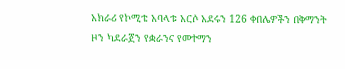አክራሪ የኮሚቴ አባላቱ አርሶ አደሩን 126 ቀበሌዎችን በቅማንት ዞን ካደራጀን የቋራንና የመተማን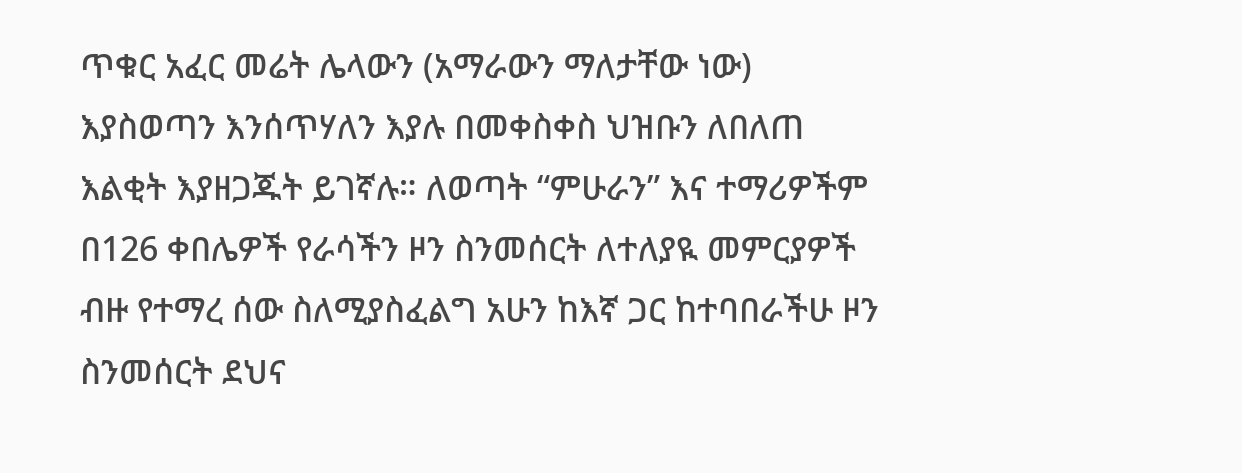ጥቁር አፈር መሬት ሌላውን (አማራውን ማለታቸው ነው) እያስወጣን እንሰጥሃለን እያሉ በመቀስቀስ ህዝቡን ለበለጠ እልቂት እያዘጋጁት ይገኛሉ። ለወጣት “ምሁራን” እና ተማሪዎችም በ126 ቀበሌዎች የራሳችን ዞን ስንመሰርት ለተለያዪ መምርያዎች ብዙ የተማረ ሰው ስለሚያስፈልግ አሁን ከእኛ ጋር ከተባበራችሁ ዞን ስንመሰርት ደህና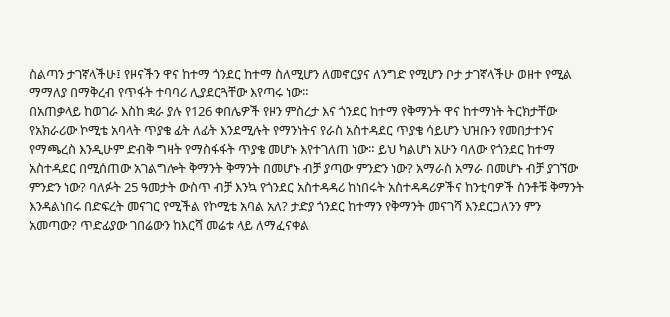ስልጣን ታገኛላችሁ፤ የዞናችን ዋና ከተማ ጎንደር ከተማ ስለሚሆን ለመኖርያና ለንግድ የሚሆን ቦታ ታገኛላችሁ ወዘተ የሚል ማማለያ በማቅረብ የጥፋት ተባባሪ ሊያደርጓቸው እየጣሩ ነው።
በአጠቃላይ ከወገራ እስከ ቋራ ያሉ የ126 ቀበሌዎች የዞን ምስረታ እና ጎንደር ከተማ የቅማንት ዋና ከተማነት ትርክታቸው የአክራሪው ኮሚቴ አባላት ጥያቄ ፊት ለፊት እንደሚሉት የማንነትና የራስ አስተዳደር ጥያቄ ሳይሆን ህዝቡን የመበታተንና የማጫረስ እንዲሁም ድብቅ ግዛት የማስፋፋት ጥያቄ መሆኑ እየተገለጠ ነው። ይህ ካልሆነ አሁን ባለው የጎንደር ከተማ አስተዳደር በሚሰጠው አገልግሎት ቅማንት ቅማንት በመሆኑ ብቻ ያጣው ምንድን ነው? አማራስ አማራ በመሆኑ ብቻ ያገኘው ምንድን ነው? ባለፉት 25 ዓመታት ውስጥ ብቻ እንኳ የጎንደር አስተዳዳሪ ከነበሩት አስተዳዳሪዎችና ከንቲባዎች ስንቶቹ ቅማንት እንዳልነበሩ በድፍረት መናገር የሚችል የኮሚቴ አባል አለ? ታድያ ጎንደር ከተማን የቅማንት መናገሻ እንደርጋለንን ምን አመጣው? ጥድፊያው ገበሬውን ከእርሻ መሬቱ ላይ ለማፈናቀል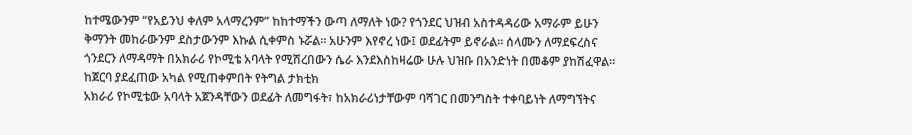ከተሜውንም “የአይንህ ቀለም አላማረንም” ከከተማችን ውጣ ለማለት ነው? የጎንደር ህዝብ አስተዳዳሪው አማራም ይሁን ቅማንት መከራውንም ደስታውንም እኩል ሲቀምስ ኑሯል። አሁንም እየኖረ ነው፤ ወደፊትም ይኖራል። ሰላሙን ለማደፍረስና ጎንደርን ለማዳማት በአክራሪ የኮሚቴ አባላት የሚሽረበውን ሴራ እንደእስከዛሬው ሁሉ ህዝቡ በአንድነት በመቆም ያከሽፈዋል።
ከጀርባ ያደፈጠው አካል የሚጠቀምበት የትግል ታክቲክ
አክራሪ የኮሚቴው አባላት አጀንዳቸውን ወደፊት ለመግፋት፣ ከአክራሪነታቸውም ባሻገር በመንግስት ተቀባይነት ለማግኘትና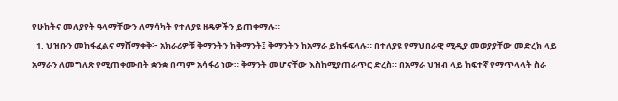የሁከትና መለያየት ዓላማቸውን ለማሳካት የተለያዩ ዘዴዎችን ይጠቀማሉ።
  1. ህዝቡን መከፋፈልና ማሸማቀቅ፦ አክራሪዎቹ ቅማንትን ከቅማንት፤ ቅማንትን ከአማራ ይከፋፍላሉ። በተለያዩ የማህበራዊ ሚዲያ መወያያቸው መድረክ ላይ አማራን ለመግለጽ የሚጠቀሙበት ቋንቋ በጣም አሳፋሪ ነው። ቅማንት መሆናቸው እስከሚያጠራጥር ድረስ። በአማራ ህዝብ ላይ ከፍተኛ የማጥላላት ስራ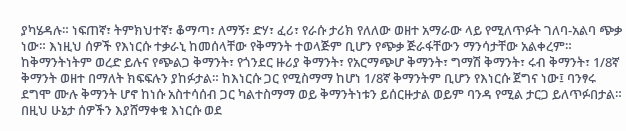ያካሄዳሉ። ነፍጠኛ፣ ትምክህተኛ፣ ቆማጣ፣ ለማኝ፣ ድሃ፣ ፈሪ፣ የራሱ ታሪክ የለለው ወዘተ አማራው ላይ የሚለጥፉት ገለባ-አልባ ጭቃ ነው። እነዚህ ሰዎች የእነርሱ ተቃራኒ ከመሰላቸው የቅማንት ተወላጅም ቢሆን የጭቃ ጅራፋቸውን ማንሳታቸው አልቀረም። ከቅማንትነትም ወረድ ይሉና የጭልጋ ቅማንት፣ የጎንደር ዙሪያ ቅማንት፣ የአርማጭሆ ቅማንት፣ ግማሽ ቅማንት፣ ሩብ ቅማንት፣ 1/8ኛ ቅማንት ወዘተ በማለት ክፍፍሉን ያከፉታል። ከእነርሱ ጋር የሚስማማ ከሆነ 1/8ኛ ቅማንትም ቢሆን የእነርሱ ጀግና ነው፤ ባንፃሩ ደግሞ ሙሉ ቅማንት ሆኖ ከነሱ አስተሳሰብ ጋር ካልተስማማ ወይ ቅማንትነቱን ይሰርዙታል ወይም ባንዳ የሚል ታርጋ ይለጥፉበታል። በዚህ ሁኔታ ሰዎችን እያሸማቀቁ እነርሱ ወደ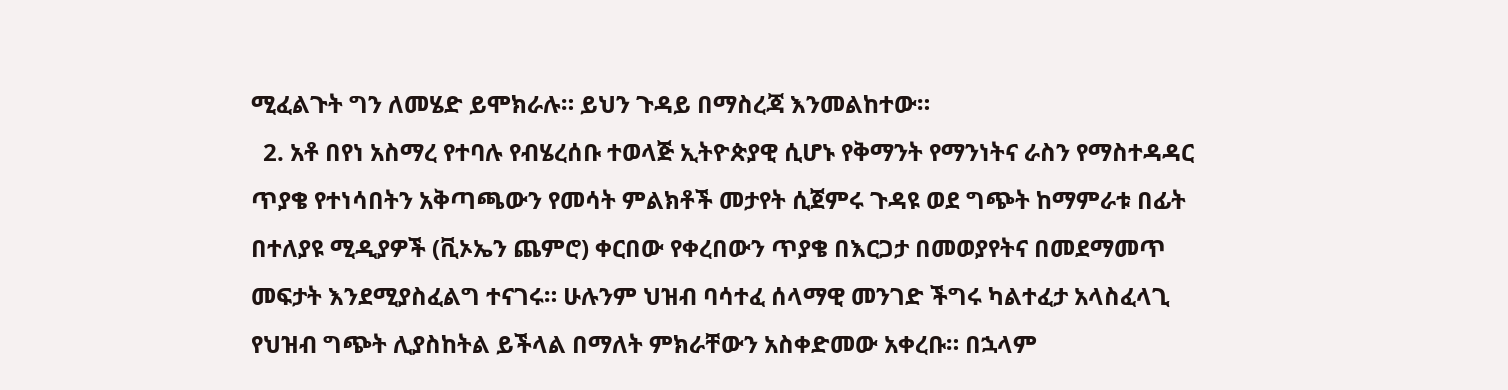ሚፈልጉት ግን ለመሄድ ይሞክራሉ። ይህን ጉዳይ በማስረጃ እንመልከተው።
  2. አቶ በየነ አስማረ የተባሉ የብሄረሰቡ ተወላጅ ኢትዮጵያዊ ሲሆኑ የቅማንት የማንነትና ራስን የማስተዳዳር ጥያቄ የተነሳበትን አቅጣጫውን የመሳት ምልክቶች መታየት ሲጀምሩ ጉዳዩ ወደ ግጭት ከማምራቱ በፊት በተለያዩ ሚዲያዎች (ቪኦኤን ጨምሮ) ቀርበው የቀረበውን ጥያቄ በእርጋታ በመወያየትና በመደማመጥ መፍታት እንደሚያስፈልግ ተናገሩ። ሁሉንም ህዝብ ባሳተፈ ሰላማዊ መንገድ ችግሩ ካልተፈታ አላስፈላጊ የህዝብ ግጭት ሊያስከትል ይችላል በማለት ምክራቸውን አስቀድመው አቀረቡ። በኋላም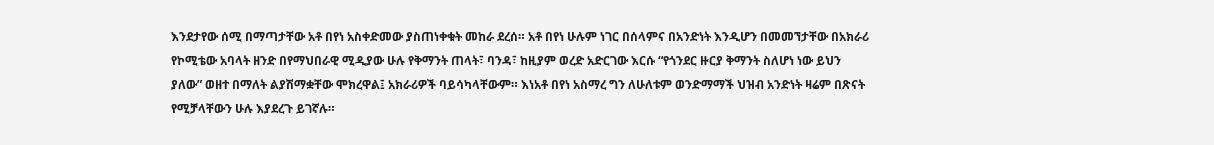እንደታየው ሰሚ በማጣታቸው አቶ በየነ አስቀድመው ያስጠነቀቁት መከራ ደረሰ። አቶ በየነ ሁሉም ነገር በሰላምና በአንድነት እንዲሆን በመመኘታቸው በአክራሪ የኮሚቴው አባላት ዘንድ በየማህበራዊ ሚዲያው ሁሉ የቅማንት ጠላት፣ ባንዳ፣ ከዚያም ወረድ አድርገው እርሱ “የጎንደር ዙርያ ቅማንት ስለሆነ ነው ይህን ያለው” ወዘተ በማለት ልያሽማቋቸው ሞክረዋል፤ አክራሪዎች ባይሳካላቸውም። እነአቶ በየነ አስማረ ግን ለሁለቱም ወንድማማች ህዝብ አንድነት ዛሬም በጽናት የሚቻላቸውን ሁሉ እያደረጉ ይገኛሉ።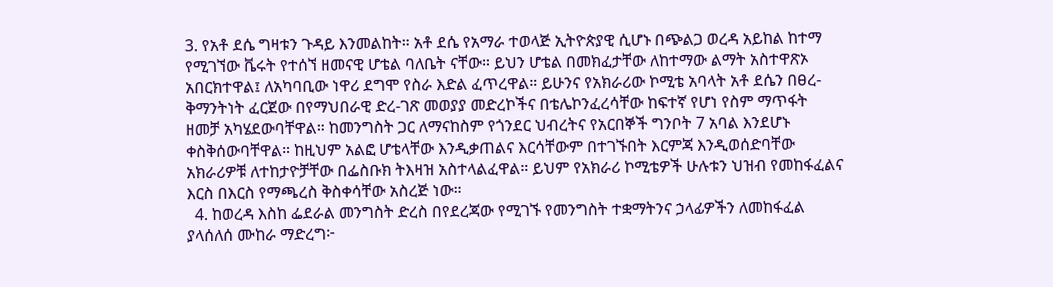3. የአቶ ደሴ ግዛቱን ጉዳይ እንመልከት። አቶ ደሴ የአማራ ተወላጅ ኢትዮጵያዊ ሲሆኑ በጭልጋ ወረዳ አይከል ከተማ የሚገኘው ቬሩት የተሰኘ ዘመናዊ ሆቴል ባለቤት ናቸው። ይህን ሆቴል በመክፈታቸው ለከተማው ልማት አስተዋጽኦ አበርክተዋል፤ ለአካባቢው ነዋሪ ደግሞ የስራ እድል ፈጥረዋል። ይሁንና የአክራሪው ኮሚቴ አባላት አቶ ደሴን በፀረ-ቅማንትነት ፈርጀው በየማህበራዊ ድረ-ገጽ መወያያ መድረኮችና በቴሌኮንፈረሳቸው ከፍተኛ የሆነ የስም ማጥፋት ዘመቻ አካሄደውባቸዋል። ከመንግስት ጋር ለማናከስም የጎንደር ህብረትና የአርበኞች ግንቦት 7 አባል እንደሆኑ ቀስቅሰውባቸዋል። ከዚህም አልፎ ሆቴላቸው እንዲቃጠልና እርሳቸውም በተገኙበት እርምጃ እንዲወሰድባቸው አክራሪዎቹ ለተከታዮቻቸው በፌስቡክ ትእዛዝ አስተላልፈዋል። ይህም የአክራሪ ኮሚቴዎች ሁሉቱን ህዝብ የመከፋፈልና እርስ በእርስ የማጫረስ ቅስቀሳቸው አስረጅ ነው።
  4. ከወረዳ እስከ ፌደራል መንግስት ድረስ በየደረጃው የሚገኙ የመንግስት ተቋማትንና ኃላፊዎችን ለመከፋፈል ያላሰለሰ ሙከራ ማድረግ፦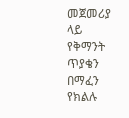መጀመሪያ ላይ የቅማንት ጥያቄን በማፈን የክልሉ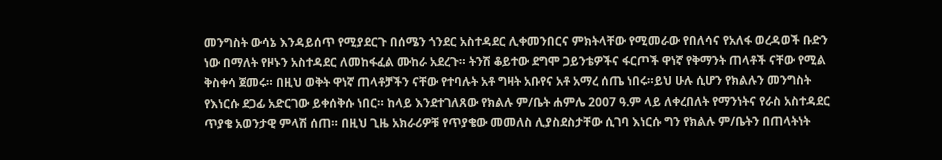መንግስት ውሳኔ እንዳይሰጥ የሚያደርጉ በሰሜን ጎንደር አስተዳደር ሊቀመንበርና ምክትላቸው የሚመራው የበለሳና የአለፋ ወረዳወች ቡድን ነው በማለት የዞኑን አስተዳደር ለመከፋፈል ሙከራ አደረጉ። ትንሽ ቆይተው ደግሞ ጋይንቴዎችና ፋርጦች ዋነኛ የቅማንት ጠላቶች ናቸው የሚል ቅስቀሳ ጀመሩ። በዚህ ወቅት ዋነኛ ጠላቶቻችን ናቸው የተባሉት አቶ ግዛት አቡየና አቶ አማረ ሰጤ ነበሩ።ይህ ሁሉ ሲሆን የክልሉን መንግስት የእነርሱ ደጋፊ አድርገው ይቀሰቅሱ ነበር። ከላይ እንደተገለጸው የክልሉ ም/ቤት ሐምሌ 2007 ዓ.ም ላይ ለቀረበለት የማንነትና የራስ አስተዳደር ጥያቄ አወንታዊ ምላሽ ሰጠ። በዚህ ጊዜ አክራሪዎቹ የጥያቄው መመለስ ሊያስደስታቸው ሲገባ እነርሱ ግን የክልሉ ም/ቤትን በጠላትነት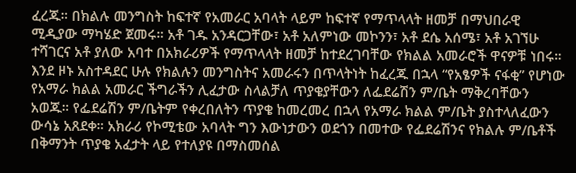ፈረጁ። በክልሉ መንግስት ከፍተኛ የአመራር አባላት ላይም ከፍተኛ የማጥላላት ዘመቻ በማህበራዊ ሚዲያው ማካሄድ ጀመሩ። አቶ ገዱ አንዳርጋቸው፣ አቶ አለምነው መኮንን፣ አቶ ደሴ አሰሜ፣ አቶ አገኘሁ ተሻገርና አቶ ያለው አባተ በአክራሪዎች የማጥላላት ዘመቻ ከተደረገባቸው የክልል አመራሮች ዋናዎቹ ነበሩ። እንደ ዞኑ አስተዳደር ሁሉ የክልሉን መንግስትና አመራሩን በጥላትነት ከፈረጁ በኋላ “የአፄዎች ናፋቂ” የሆነው የአማራ ክልል አመራር ችግራችን ሊፈታው ስላልቻለ ጥያቄያቸውን ለፌደሬሽን ም/ቤት ማቅረባቸውን አወጁ። የፌደሬሽን ም/ቤትም የቀረበለትን ጥያቄ ከመረመረ በኋላ የአማራ ክልል ም/ቤት ያስተላለፈውን ውሳኔ አጸደቀ። አክራሪ የኮሚቴው አባላት ግን እውነታውን ወደጎን በመተው የፌደሬሽንና የክልሉ ም/ቤቶች በቅማንት ጥያቄ አፈታት ላይ የተለያዩ በማስመሰል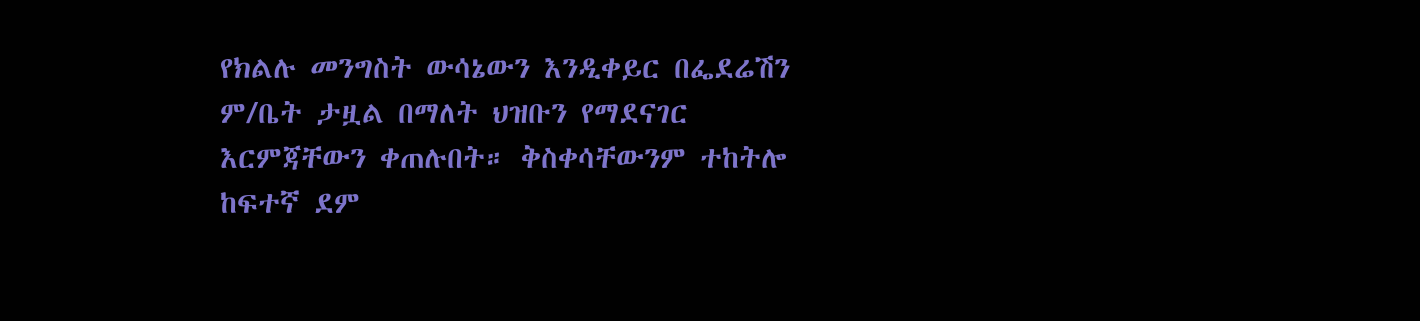የክልሉ መንግስት ውሳኔውን እንዲቀይር በፌደሬሽን ም/ቤት ታዟል በማለት ህዝቡን የማደናገር እርምጃቸውን ቀጠሉበት። ቅስቀሳቸውንም ተከትሎ ከፍተኛ ደም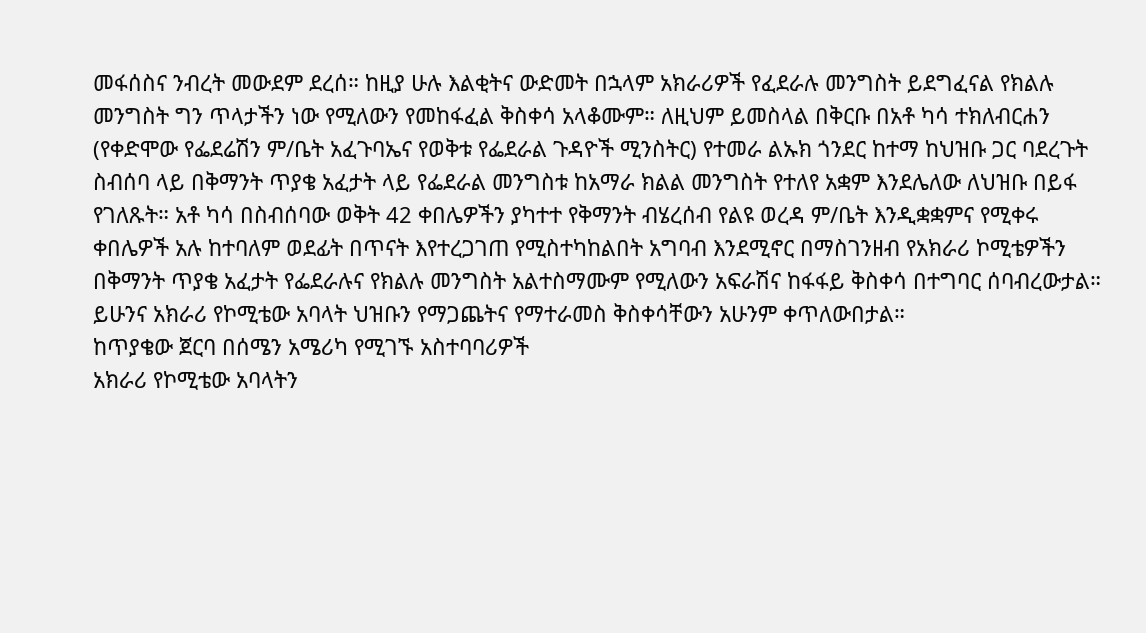መፋሰስና ንብረት መውደም ደረሰ። ከዚያ ሁሉ እልቂትና ውድመት በኋላም አክራሪዎች የፈደራሉ መንግስት ይደግፈናል የክልሉ መንግስት ግን ጥላታችን ነው የሚለውን የመከፋፈል ቅስቀሳ አላቆሙም። ለዚህም ይመስላል በቅርቡ በአቶ ካሳ ተክለብርሐን (የቀድሞው የፌደሬሽን ም/ቤት አፈጉባኤና የወቅቱ የፌደራል ጉዳዮች ሚንስትር) የተመራ ልኡክ ጎንደር ከተማ ከህዝቡ ጋር ባደረጉት ስብሰባ ላይ በቅማንት ጥያቄ አፈታት ላይ የፌደራል መንግስቱ ከአማራ ክልል መንግስት የተለየ አቋም እንደሌለው ለህዝቡ በይፋ የገለጹት። አቶ ካሳ በስብሰባው ወቅት 42 ቀበሌዎችን ያካተተ የቅማንት ብሄረሰብ የልዩ ወረዳ ም/ቤት እንዲቋቋምና የሚቀሩ ቀበሌዎች አሉ ከተባለም ወደፊት በጥናት እየተረጋገጠ የሚስተካከልበት አግባብ እንደሚኖር በማስገንዘብ የአክራሪ ኮሚቴዎችን በቅማንት ጥያቄ አፈታት የፌደራሉና የክልሉ መንግስት አልተስማሙም የሚለውን አፍራሽና ከፋፋይ ቅስቀሳ በተግባር ሰባብረውታል።
ይሁንና አክራሪ የኮሚቴው አባላት ህዝቡን የማጋጨትና የማተራመስ ቅስቀሳቸውን አሁንም ቀጥለውበታል።
ከጥያቄው ጀርባ በሰሜን አሜሪካ የሚገኙ አስተባባሪዎች
አክራሪ የኮሚቴው አባላትን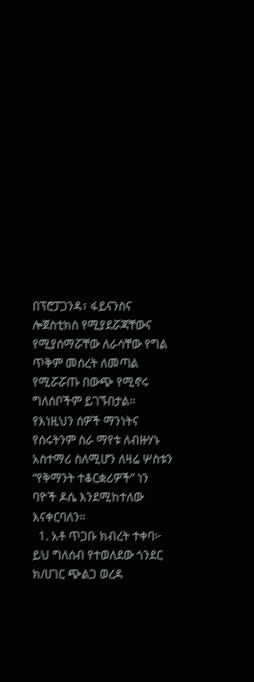በፕሮፓጋንዳ፣ ፋይናንስና ሎጀስቲክስ የሚያደሯጃቸውና የሚያሰማሯቸው ለራሳቸው የግል ጥቅም መሰረት ለመጣል የሚሯሯጡ በውጭ የሚኖሩ ግለሰቦችም ይገኙበታል። የእነዚህን ሰዎች ማንነትና የሰሩትንም ስራ ማየቱ ለብዙሃኑ አስተማሪ ስለሚሆን ለዛሬ ሦስቱን “የቅማንት ተቆርቋሪዎች” ነን ባዮች ዶሴ እንደሚከተለው እናቀርባለን።
  1. አቶ ጥጋቡ ክብረት ተቀባ፦ ይህ ግለሰብ የተወለደው ጎንደር ክ/ሀገር ጭልጋ ወረዳ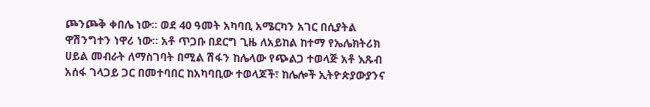ጮንጮቅ ቀበሌ ነው። ወደ 40 ዓመት አካባቢ አሜርካን አገር በሲያትል ዋሽንግተን ነዋሪ ነው። አቶ ጥጋቡ በደርግ ጊዜ ለአይከል ከተማ የኤሌክትሪክ ሀይል መብራት ለማስገባት በሚል ሽፋን ከሌላው የጭልጋ ተወላጅ አቶ እጹብ አሰፋ ገላጋይ ጋር በመተባበር ከአካባቢው ተወላጆች፣ ከሌሎች ኢትዮጵያውያንና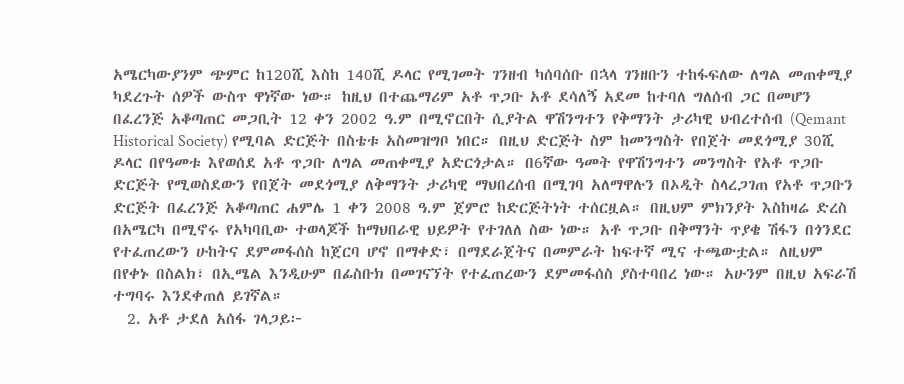አሜርካውያንም ጭምር ከ120ሺ እስከ 140ሺ ዶላር የሚገመት ገንዘብ ካሰባሰቡ በኋላ ገንዘቡን ተከፋፍለው ለግል መጠቀሚያ ካደረጉት ሰዎች ውስጥ ዋነኛው ነው። ከዚህ በተጨማሪም አቶ ጥጋቡ አቶ ደሳለኝ አደመ ከተባለ ግለሰብ ጋር በመሆን በፈረንጅ አቆጣጠር መጋቢት 12 ቀን 2002 ዓ.ም በሚኖርበት ሲያትል ዋሽንግተን የቅማንት ታሪካዊ ህብረተሰብ (Qemant Historical Society) የሚባል ድርጅት በስቴቱ አስመዝግቦ ነበር። በዚህ ድርጅት ስም ከመንግስት የበጀት መደጎሚያ 30ሺ ዶላር በየዓመቱ እየወሰደ አቶ ጥጋቡ ለግል መጠቀሚያ አድርጎታል። በ6ኛው ዓመት የዋሽንግተን መንግስት የአቶ ጥጋቡ ድርጅት የሚወስደውን የበጀት መደጎሚያ ለቅማንት ታሪካዊ ማህበረሰብ በሚገባ አለማዋሉን በኦዲት ስላረጋገጠ የአቶ ጥጋቡን ድርጅት በፈረንጅ አቆጣጠር ሐምሌ 1 ቀን 2008 ዓ.ም ጀምሮ ከድርጅትነት ተሰርዟል። በዚህም ምክንያት እስከዛሬ ድረስ በአሜርካ በሚኖሩ የአካባቢው ተወላጆች ከማህበራዊ ህይዎት የተገለለ ስው ነው። አቶ ጥጋቡ በቅማንት ጥያቄ ሽፋን በጎንደር የተፈጠረውን ሁከትና ደምመፋሰስ ከጀርባ ሆኖ በማቀድ፣ በማደራጀትና በመምራት ከፍተኛ ሚና ተጫውቷል። ለዚህም በየቀኑ በስልክ፣ በኢሜል እንዲሁም በፊስቡክ በመገናኘት የተፈጠረውን ደምመፋሰስ ያስተባበረ ነው። አሁንም በዚህ አፍራሽ ተግባሩ እንደቀጠለ ይገኛል።
  2. አቶ ታደለ አሰፋ ገላጋይ፦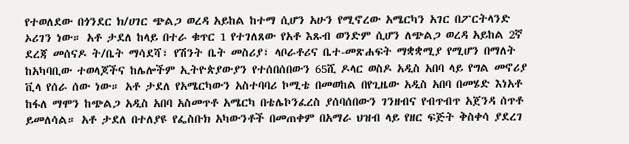የተወለደው በጎንደር ክ/ሀገር ጭልጋ ወረዳ አይከል ከተማ ሲሆን አሁን የሚኖረው አሜርካን አገር በፖርትላንድ ኦሪገን ነው። አቶ ታደለ ከላይ በተራ ቁጥር 1 የተገለጸው የአቶ እጹብ ወንድም ሲሆን ለጭልጋ ወረዳ አይከል 2ኛ ደረጃ መሰናዶ ት/ቤት ማሳደሻ፣ የሽንት ቤት መስሪያ፣ ላቦራቶሪና ቤተ-መጽሐፍት ማቋቋሚያ የሚሆን በማለት ከአካባቢው ተወላጆችና ከሌሎችም ኢትዮጵያውያን የተሰበሰበውን 65ሺ ዶላር ወስዶ አዲስ አበባ ላይ የግል መኖሪያ ቪላ የሰራ ሰው ነው። አቶ ታደለ የአሜርካውን አስተባባሪ ኮሚቴ በመወከል በየጊዜው አዲስ አበባ በመሄድ እነአቶ ከፋለ ማሞን ከጭልጋ አዲስ አበባ አስመጥቶ አሜርካ በቴሌኮንፈረስ ያሰባሰበውን ገንዘብና የብጥብጥ አጀንዳ ሰጥቶ ይመለሳል። አቶ ታደለ በተለያዩ የፌስቡክ አካውንቶች በመጠቀም በአማራ ህዝብ ላይ የዘር ፍጅት ቅስቀሳ ያደረገ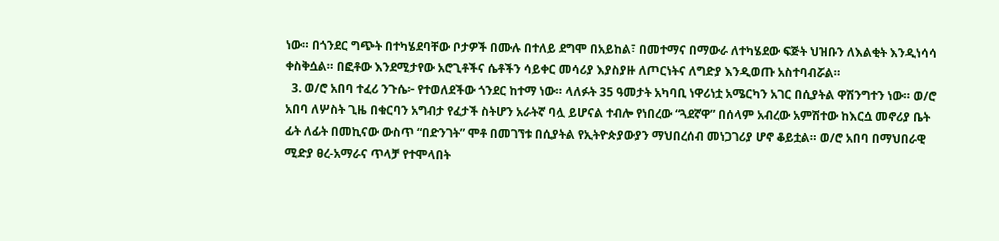ነው። በጎንደር ግጭት በተካሄደባቸው ቦታዎች በሙሉ በተለይ ደግሞ በአይከል፣ በመተማና በማውራ ለተካሄደው ፍጅት ህዝቡን ለእልቂት እንዲነሳሳ ቀስቅሷል። በፎቶው እንደሚታየው አሮጊቶችና ሴቶችን ሳይቀር መሳሪያ እያስያዙ ለጦርነትና ለግድያ እንዲወጡ አስተባብሯል።
  3. ወ/ሮ አበባ ተፈሪ ንጉሴ፦ የተወለደችው ጎንደር ከተማ ነው። ላለፉት 35 ዓመታት አካባቢ ነዋሪነቷ አሜርካን አገር በሲያትል ዋሽንግተን ነው። ወ/ሮ አበባ ለሦስት ጊዜ በቁርባን አግብታ የፈታች ስትሆን አራትኛ ባሏ ይሆናል ተብሎ የነበረው “ጓደኛዋ” በሰላም አብረው አምሽተው ከእርሷ መኖሪያ ቤት ፊት ለፊት በመኪናው ውስጥ “በድንገት” ሞቶ በመገኘቱ በሲያትል የኢትዮጵያውያን ማህበረሰብ መነጋገሪያ ሆኖ ቆይቷል። ወ/ሮ አበባ በማህበራዊ ሚድያ ፀረ-አማራና ጥላቻ የተሞላበት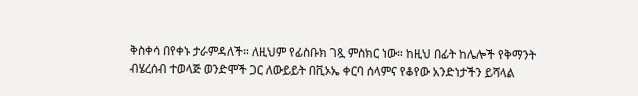ቅስቀሳ በየቀኑ ታራምዳለች። ለዚህም የፊስቡክ ገጿ ምስክር ነው። ከዚህ በፊት ከሌሎች የቅማንት ብሄረሰብ ተወላጅ ወንድሞች ጋር ለውይይት በቪኦኤ ቀርባ ሰላምና የቆየው አንድነታችን ይሻላል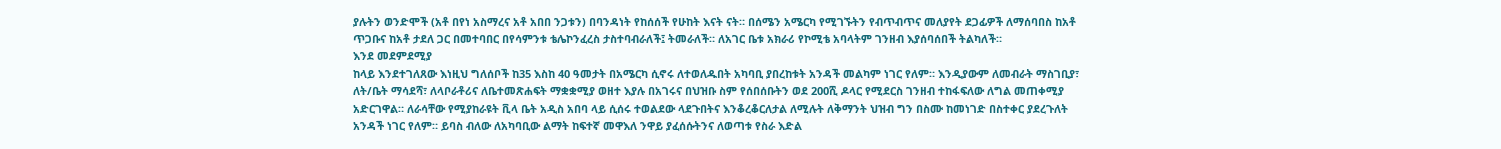ያሉትን ወንድሞች (አቶ በየነ አስማረና አቶ አበበ ንጋቱን) በባንዳነት የከሰሰች የሁከት እናት ናት። በሰሜን አሜርካ የሚገኙትን የብጥብጥና መለያየት ደጋፊዎች ለማሰባበስ ከአቶ ጥጋቡና ከአቶ ታደለ ጋር በመተባበር በየሳምንቱ ቴሌኮንፈረስ ታስተባብራለች፤ ትመራለች። ለአገር ቤቱ አክራሪ የኮሚቴ አባላትም ገንዘብ እያሰባሰበች ትልካለች።
እንደ መደምደሚያ
ከላይ እንደተገለጸው እነዚህ ግለሰቦች ከ35 እስከ 40 ዓመታት በአሜርካ ሲኖሩ ለተወለዱበት አካባቢ ያበረከቱት አንዳች መልካም ነገር የለም። እንዲያውም ለመብራት ማስገቢያ፣ ለት/ቤት ማሳደሻ፣ ለላቦራቶሪና ለቤተመጽሐፍት ማቋቋሚያ ወዘተ እያሉ በአገሩና በህዝቡ ስም የሰበሰቡትን ወደ 200ሺ ዶላር የሚደርስ ገንዘብ ተከፋፍለው ለግል መጠቀሚያ አድርገዋል። ለራሳቸው የሚያከራዩት ቪላ ቤት አዲስ አበባ ላይ ሲሰሩ ተወልደው ላደጉበትና እንቆረቆርለታል ለሚሉት ለቅማንት ህዝብ ግን በስሙ ከመነገድ በስተቀር ያደረጉለት አንዳች ነገር የለም። ይባስ ብለው ለአካባቢው ልማት ከፍተኛ መዋእለ ንዋይ ያፈሰሱትንና ለወጣቱ የስራ እድል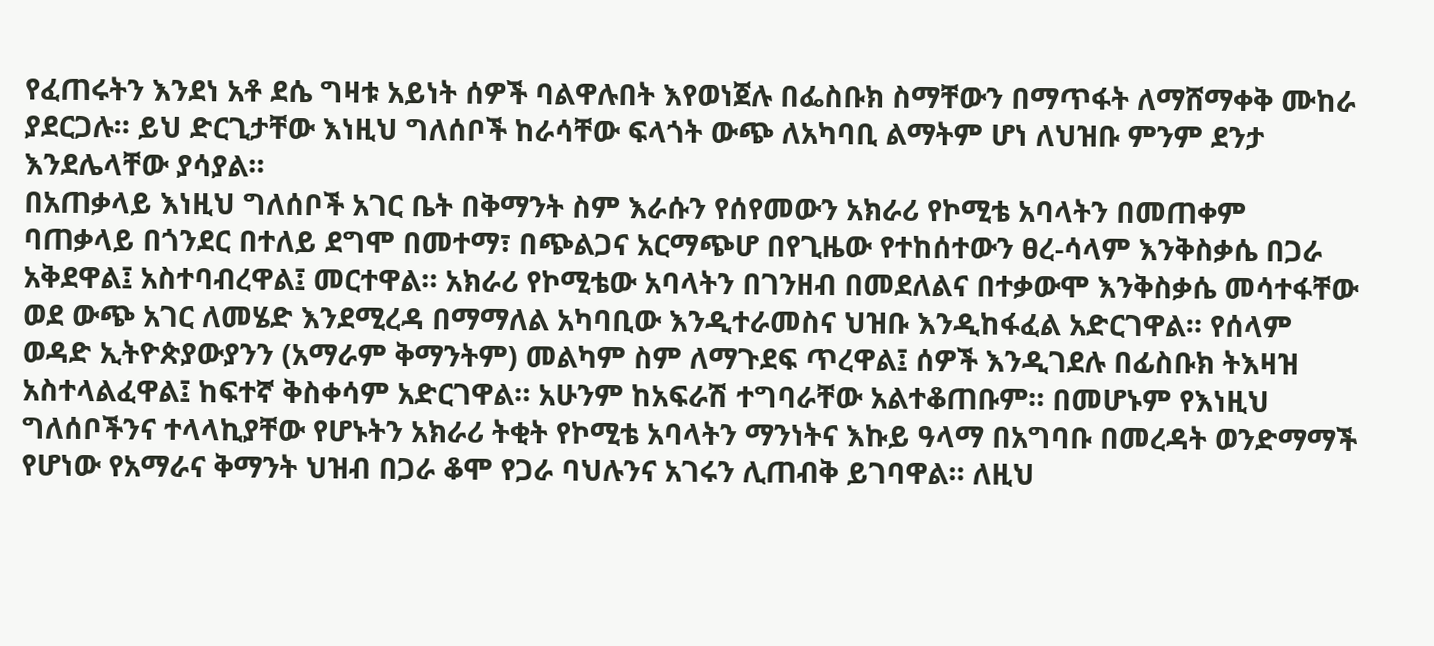የፈጠሩትን እንደነ አቶ ደሴ ግዛቱ አይነት ሰዎች ባልዋሉበት እየወነጀሉ በፌስቡክ ስማቸውን በማጥፋት ለማሸማቀቅ ሙከራ ያደርጋሉ። ይህ ድርጊታቸው እነዚህ ግለሰቦች ከራሳቸው ፍላጎት ውጭ ለአካባቢ ልማትም ሆነ ለህዝቡ ምንም ደንታ እንደሌላቸው ያሳያል።
በአጠቃላይ እነዚህ ግለሰቦች አገር ቤት በቅማንት ስም እራሱን የሰየመውን አክራሪ የኮሚቴ አባላትን በመጠቀም ባጠቃላይ በጎንደር በተለይ ደግሞ በመተማ፣ በጭልጋና አርማጭሆ በየጊዜው የተከሰተውን ፀረ-ሳላም እንቅስቃሴ በጋራ አቅደዋል፤ አስተባብረዋል፤ መርተዋል። አክራሪ የኮሚቴው አባላትን በገንዘብ በመደለልና በተቃውሞ እንቅስቃሴ መሳተፋቸው ወደ ውጭ አገር ለመሄድ እንደሚረዳ በማማለል አካባቢው እንዲተራመስና ህዝቡ እንዲከፋፈል አድርገዋል። የሰላም ወዳድ ኢትዮጵያውያንን (አማራም ቅማንትም) መልካም ስም ለማጉደፍ ጥረዋል፤ ሰዎች እንዲገደሉ በፊስቡክ ትእዛዝ አስተላልፈዋል፤ ከፍተኛ ቅስቀሳም አድርገዋል። አሁንም ከአፍራሽ ተግባራቸው አልተቆጠቡም። በመሆኑም የእነዚህ ግለሰቦችንና ተላላኪያቸው የሆኑትን አክራሪ ትቂት የኮሚቴ አባላትን ማንነትና እኩይ ዓላማ በአግባቡ በመረዳት ወንድማማች የሆነው የአማራና ቅማንት ህዝብ በጋራ ቆሞ የጋራ ባህሉንና አገሩን ሊጠብቅ ይገባዋል። ለዚህ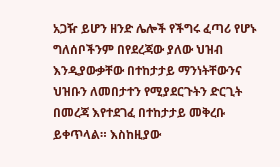አጋዥ ይሆን ዘንድ ሌሎች የችግሩ ፈጣሪ የሆኑ ግለሰቦችንም በየደረጃው ያለው ህዝብ እንዲያውቃቸው በተከታታይ ማንነትቸውንና ህዝቡን ለመበታተን የሚያደርጉትን ድርጊት በመረጃ እየተደገፈ በተከታታይ መቅረቡ ይቀጥላል። እስከዚያው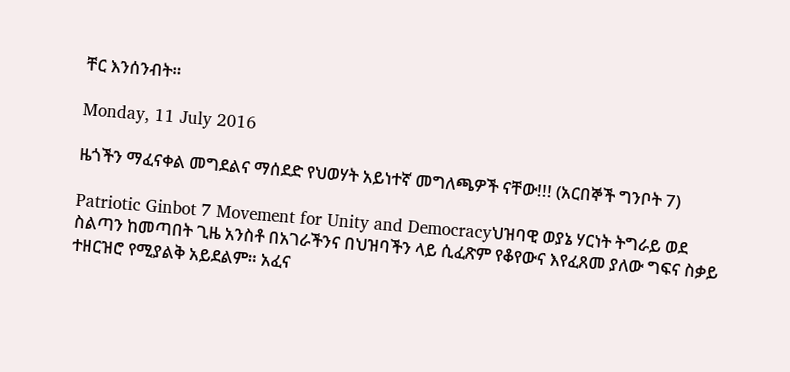ቸር እንሰንብት።

Monday, 11 July 2016

ዜጎችን ማፈናቀል መግደልና ማሰደድ የህወሃት አይነተኛ መግለጫዎች ናቸው!!! (አርበኞች ግንቦት 7)

Patriotic Ginbot 7 Movement for Unity and Democracyህዝባዊ ወያኔ ሃርነት ትግራይ ወደ ስልጣን ከመጣበት ጊዜ አንስቶ በአገራችንና በህዝባችን ላይ ሲፈጽም የቆየውና እየፈጸመ ያለው ግፍና ስቃይ ተዘርዝሮ የሚያልቅ አይደልም። አፈና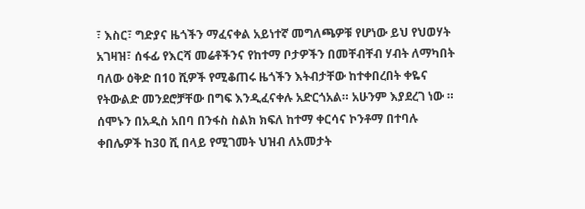፣ እስር፣ ግድያና ዜጎችን ማፈናቀል አይነተኛ መግለጫዎቹ የሆነው ይህ የህወሃት አገዛዝ፣ ሰፋፊ የእርሻ መሬቶችንና የከተማ ቦታዎችን በመቸብቸብ ሃብት ለማካበት ባለው ዕቅድ በ10 ሺዎች የሚቆጠሩ ዜጎችን እትብታቸው ከተቀበረበት ቀዬና የትውልድ መንደሮቻቸው በግፍ እንዲፈናቀሉ አድርጎአል። አሁንም እያደረገ ነው ።
ሰሞኑን በአዲስ አበባ በንፋስ ስልክ ክፍለ ከተማ ቀርሳና ኮንቶማ በተባሉ ቀበሌዎች ከ30 ሺ በላይ የሚገመት ህዝብ ለአመታት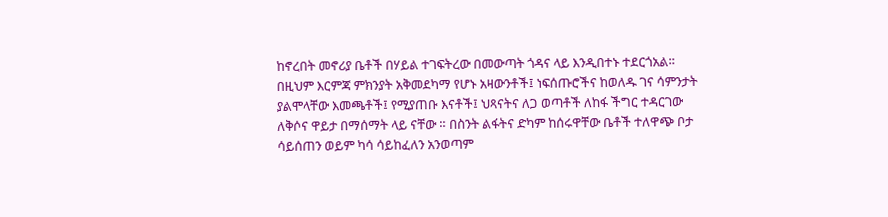ከኖረበት መኖሪያ ቤቶች በሃይል ተገፍትረው በመውጣት ጎዳና ላይ እንዲበተኑ ተደርጎአል። በዚህም እርምጃ ምክንያት አቅመደካማ የሆኑ አዛውንቶች፤ ነፍሰጡሮችና ከወለዱ ገና ሳምንታት ያልሞላቸው እመጫቶች፤ የሚያጠቡ እናቶች፤ ህጻናትና ለጋ ወጣቶች ለከፋ ችግር ተዳርገው ለቅሶና ዋይታ በማሰማት ላይ ናቸው ። በስንት ልፋትና ድካም ከሰሩዋቸው ቤቶች ተለዋጭ ቦታ ሳይሰጠን ወይም ካሳ ሳይከፈለን አንወጣም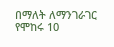በማለት ለማንገራገር የሞከሩ 10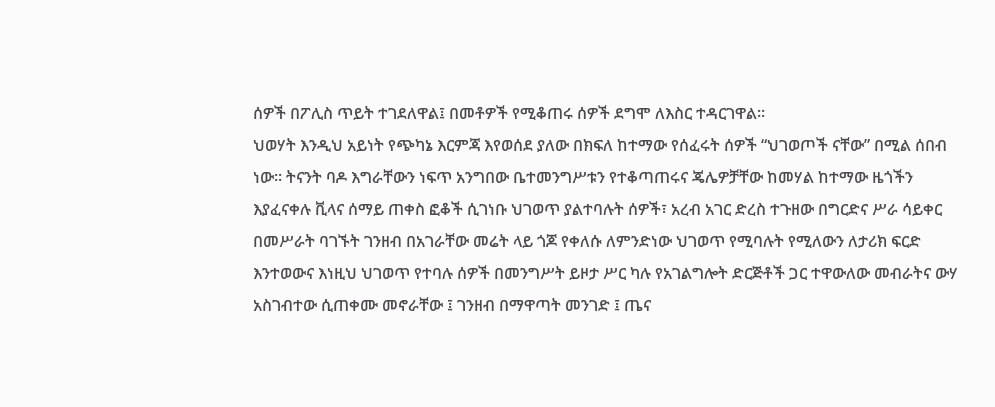ሰዎች በፖሊስ ጥይት ተገደለዋል፤ በመቶዎች የሚቆጠሩ ሰዎች ደግሞ ለእስር ተዳርገዋል።
ህወሃት እንዲህ አይነት የጭካኔ እርምጃ እየወሰደ ያለው በክፍለ ከተማው የሰፈሩት ሰዎች “ህገወጦች ናቸው” በሚል ሰበብ ነው። ትናንት ባዶ እግራቸውን ነፍጥ አንግበው ቤተመንግሥቱን የተቆጣጠሩና ጄሌዎቻቸው ከመሃል ከተማው ዜጎችን እያፈናቀሉ ቪላና ሰማይ ጠቀስ ፎቆች ሲገነቡ ህገወጥ ያልተባሉት ሰዎች፣ አረብ አገር ድረስ ተጉዘው በግርድና ሥራ ሳይቀር በመሥራት ባገኙት ገንዘብ በአገራቸው መሬት ላይ ጎጆ የቀለሱ ለምንድነው ህገወጥ የሚባሉት የሚለውን ለታሪክ ፍርድ እንተወውና እነዚህ ህገወጥ የተባሉ ሰዎች በመንግሥት ይዞታ ሥር ካሉ የአገልግሎት ድርጅቶች ጋር ተዋውለው መብራትና ውሃ አስገብተው ሲጠቀሙ መኖራቸው ፤ ገንዘብ በማዋጣት መንገድ ፤ ጤና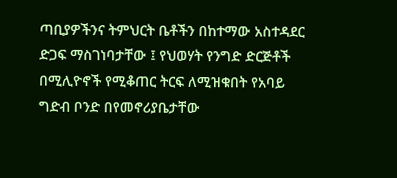ጣቢያዎችንና ትምህርት ቤቶችን በከተማው አስተዳደር ድጋፍ ማስገነባታቸው ፤ የህወሃት የንግድ ድርጅቶች በሚሊዮኖች የሚቆጠር ትርፍ ለሚዝቁበት የአባይ ግድብ ቦንድ በየመኖሪያቤታቸው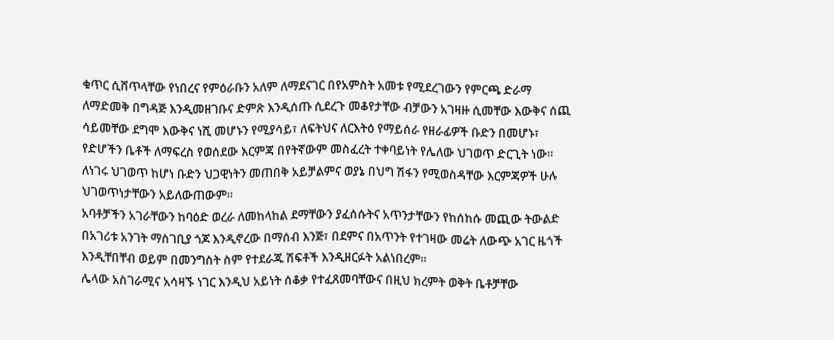ቁጥር ሲሸጥላቸው የነበረና የምዕራቡን አለም ለማደናገር በየአምስት አመቱ የሚደረገውን የምርጫ ድራማ ለማድመቅ በግዳጅ እንዲመዘገቡና ድምጽ እንዲሰጡ ሲደረጉ መቆየታቸው ብቻውን አገዛዙ ሲመቸው እውቅና ሰጪ ሳይመቸው ደግሞ እውቅና ነሺ መሆኑን የሚያሳይ፣ ለፍትህና ለርእትዕ የማይሰራ የዘራፊዎች ቡድን በመሆኑ፣ የድሆችን ቤቶች ለማፍረስ የወሰደው እርምጃ በየትኛውም መስፈረት ተቀባይነት የሌለው ህገወጥ ድርጊት ነው። ለነገሩ ህገወጥ ከሆነ ቡድን ህጋዊነትን መጠበቅ አይቻልምና ወያኔ በህግ ሽፋን የሚወስዳቸው እርምጃዎች ሁሉ ህገወጥነታቸውን አይለውጠውም።
አባቶቻችን አገራቸውን ከባዕድ ወረራ ለመከላከል ደማቸውን ያፈሰሱትና አጥንታቸውን የከሰከሱ መጪው ትውልድ በአገሪቱ አንገት ማስገቢያ ጎጆ እንዲኖረው በማሰብ እንጅ፣ በደምና በአጥንት የተገዛው መሬት ለውጭ አገር ዜጎች እንዲቸበቸብ ወይም በመንግስት ስም የተደራጁ ሽፍቶች እንዲዘርፉት አልነበረም።
ሌላው አስገራሚና አሳዛኙ ነገር እንዲህ አይነት ሰቆቃ የተፈጸመባቸውና በዚህ ክረምት ወቅት ቤቶቻቸው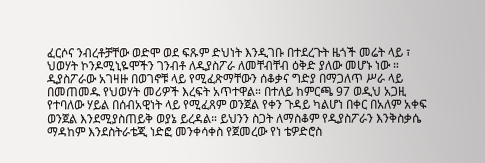ፈርሶና ንብረቶቻቸው ወድሞ ወደ ፍጹም ድህነት እንዲገቡ በተደረጉት ዜጎች መሬት ላይ ፣ ህወሃት ኮንዶሚኒዬሞችን ገንብቶ ለዲያስፖራ ለመቸብቸብ ዕቅድ ያለው መሆኑ ነው ። ዲያስፖራው አገዛዙ በወገኖቹ ላይ የሚፈጽማቸውን ሰቆቃና ግድያ በማጋለጥ ሥራ ላይ በመጠመዱ የህወሃት መሪዎች እረፍት አጥተዋል። በተለይ ከምርጫ 97 ወዲህ አጋዚ የተባለው ሃይል በሰብአዊነት ላይ የሚፈጸም ወንጀል የቀን ጉዳይ ካልሆነ በቀር በአለም አቀፍ ወንጀል እንደሚያስጠይቅ ወያኔ ይረዳል። ይህንን ስጋት ለማስቆም የዲያስፖራን እንቅስቃሴ ማዳከም እንደስትራቴጂ ነድፎ መንቀሳቀስ የጀመረው የነ ቴዎድሮስ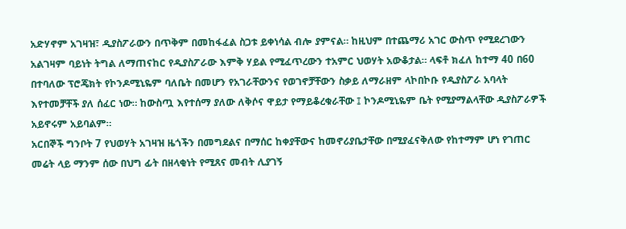አድሃኖም አገዛዝ፣ ዲያስፖራውን በጥቅም በመከፋፈል ስጋቱ ይቀነሳል ብሎ ያምናል። ከዚህም በተጨማሪ አገር ውስጥ የሚደረገውን አልገዛም ባይነት ትግል ለማጠናከር የዲያስፖራው እምቅ ሃይል የሚፈጥረውን ተአምር ህወሃት አውቆታል። ላፍቶ ክፈለ ከተማ 40 በ60 በተባለው ፕሮጄክት የኮንዶሚኒዬም ባለቤት በመሆን የአገራቸውንና የወገኖቻቸውን ስቃይ ለማራዘም ላኮበኮቡ የዲያስፖራ አባላት እየተመቻቸች ያለ ሰፈር ነው። ከውስጧ እየተሰማ ያለው ለቅሶና ዋይታ የማይቆረቁራቸው ፤ ኮንዶሚኒዬም ቤት የሚያማልላቸው ዲያስፖራዎች አይኖሩም አይባልም።
አርበኞች ግንቦት 7 የህወሃት አገዛዝ ዜጎችን በመግደልና በማሰር ከቀያቸውና ከመኖሪያቤታቸው በሚያፈናቅለው የከተማም ሆነ የገጠር መሬት ላይ ማንም ሰው በህግ ፊት በዘላቂነት የሚጸና መብት ሊያገኝ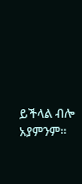ይችላል ብሎ አያምንም።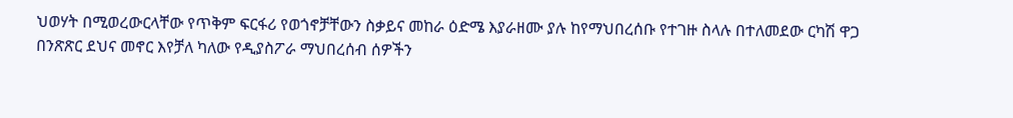ህወሃት በሚወረውርላቸው የጥቅም ፍርፋሪ የወጎኖቻቸውን ስቃይና መከራ ዕድሜ እያራዘሙ ያሉ ከየማህበረሰቡ የተገዙ ስላሉ በተለመደው ርካሽ ዋጋ በንጽጽር ደህና መኖር እየቻለ ካለው የዲያስፖራ ማህበረሰብ ሰዎችን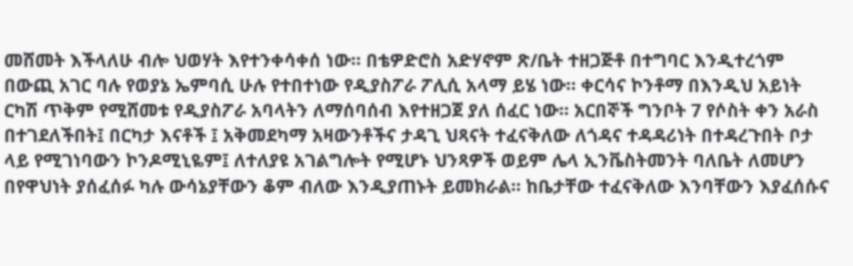መሸመት እችላለሁ ብሎ ህወሃት እየተንቀሳቀሰ ነው። በቴዎድሮስ አድሃኖም ጽ/ቤት ተዘጋጅቶ በተግባር እንዲተረጎም በውጪ አገር ባሉ የወያኔ ኤምባሲ ሁሉ የተበተነው የዲያስፖራ ፖሊሲ አላማ ይሄ ነው። ቀርሳና ኮንቶማ በእንዲህ አይነት ርካሽ ጥቅም የሚሸመቱ የዲያስፖራ አባላትን ለማሰባሰብ እየተዘጋጀ ያለ ሰፈር ነው። አርበኞች ግንቦት 7 የሶስት ቀን አራስ በተገደለችበት፤ በርካታ እናቶች ፤ አቅመደካማ አዛውንቶችና ታዳጊ ህጻናት ተፈናቅለው ለጎዳና ተዳዳሪነት በተዳረጉበት ቦታ ላይ የሚገነባውን ኮንዶሚኒዬም፤ ለተለያዩ አገልግሎት የሚሆኑ ህንጻዎች ወይም ሌላ ኢንቬስትመንት ባለቤት ለመሆን በየዋህነት ያሰፈሰፉ ካሉ ውሳኔያቸውን ቆም ብለው እንዲያጠኑት ይመክራል። ከቤታቸው ተፈናቅለው እንባቸውን እያፈሰሱና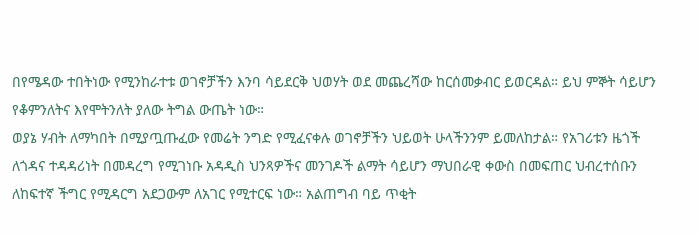በየሜዳው ተበትነው የሚንከራተቱ ወገኖቻችን እንባ ሳይደርቅ ህወሃት ወደ መጨረሻው ከርሰመቃብር ይወርዳል። ይህ ምኞት ሳይሆን የቆምንለትና እየሞትንለት ያለው ትግል ውጤት ነው።
ወያኔ ሃብት ለማካበት በሚያጧጡፈው የመሬት ንግድ የሚፈናቀሉ ወገኖቻችን ህይወት ሁላችንንም ይመለከታል። የአገሪቱን ዜጎች ለጎዳና ተዳዳሪነት በመዳረግ የሚገነቡ አዳዲስ ህንጻዎችና መንገዶች ልማት ሳይሆን ማህበራዊ ቀውስ በመፍጠር ህብረተሰቡን ለከፍተኛ ችግር የሚዳርግ አደጋውም ለአገር የሚተርፍ ነው። አልጠግብ ባይ ጥቂት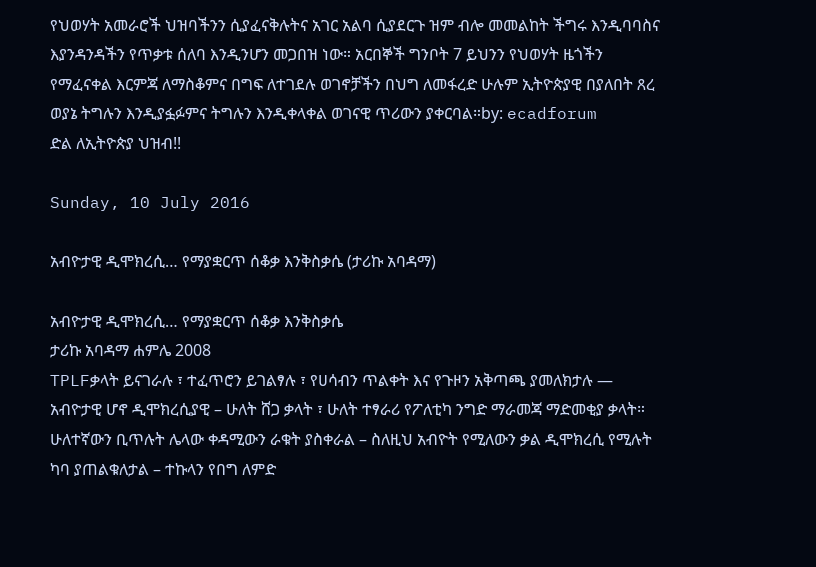የህወሃት አመራሮች ህዝባችንን ሲያፈናቅሉትና አገር አልባ ሲያደርጉ ዝም ብሎ መመልከት ችግሩ እንዲባባስና እያንዳንዳችን የጥቃቱ ሰለባ እንዲንሆን መጋበዝ ነው። አርበኞች ግንቦት 7 ይህንን የህወሃት ዜጎችን የማፈናቀል እርምጃ ለማስቆምና በግፍ ለተገደሉ ወገኖቻችን በህግ ለመፋረድ ሁሉም ኢትዮጵያዊ በያለበት ጸረ ወያኔ ትግሉን እንዲያፏፉምና ትግሉን እንዲቀላቀል ወገናዊ ጥሪውን ያቀርባል።by: ecadforum
ድል ለኢትዮጵያ ህዝብ!!

Sunday, 10 July 2016

አብዮታዊ ዲሞክረሲ… የማያቋርጥ ሰቆቃ እንቅስቃሴ (ታሪኩ አባዳማ)

አብዮታዊ ዲሞክረሲ… የማያቋርጥ ሰቆቃ እንቅስቃሴ
ታሪኩ አባዳማ ሐምሌ 2008
TPLFቃላት ይናገራሉ ፣ ተፈጥሮን ይገልፃሉ ፣ የሀሳብን ጥልቀት እና የጉዞን አቅጣጫ ያመለክታሉ — አብዮታዊ ሆኖ ዲሞክረሲያዊ – ሁለት ሸጋ ቃላት ፣ ሁለት ተፃራሪ የፖለቲካ ንግድ ማራመጃ ማድመቂያ ቃላት። ሁለተኛውን ቢጥሉት ሌላው ቀዳሚውን ራቁት ያስቀራል – ስለዚህ አብዮት የሚለውን ቃል ዲሞክረሲ የሚሉት ካባ ያጠልቁለታል – ተኩላን የበግ ለምድ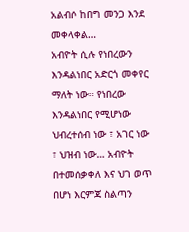አልብሶ ከበግ መንጋ እንደ መቀላቀል…
አብዮት ሲሉ የነበረውን እንዳልነበር አድርጎ መቀየር ማለት ነው። የነበረው እንዳልነበር የሚሆነው ህብረተሰብ ነው ፣ አገር ነው ፣ ህዝብ ነው… አብዮት በተመሰቃቀለ እና ህገ ወጥ በሆነ እርምጃ ስልጣን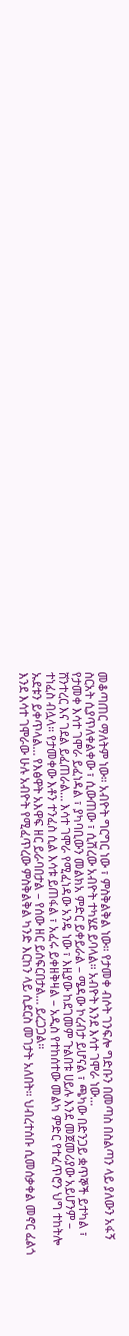መቆጣጠር ማለትም ነው። አብዮት ግርግር ነው ፣ ምስቅልቅል ነው። የታመቀ ብሶት ገንፍሎ ግድቡን በመጣስ በስልጣን ላይ ያለውን አፋኝ ስርአት ሲያጥለቀልቀው ፣ ሲውጠው ፣ ሲሽረው አብዮት ተካሄደ ይባላል። አብዮት እንደ እሳተ ገሞራ ነው…
የታመቀ እሳተ ገሞራ ይፈነዳል ፣ ያካባቢውን መልክአ ምድር ይቀይራል – ሜዳው ኮረብታ ይሆናል ፣ ጫካው በድንጋይ ቋጥኞች ይተካል ፣ ሸንተረር እና ገደል ይፈጠራል… እሳተ ገሞራ የሚፈነዳው አንዴ ነው ፣ እዚያው ከደገመም ጉልበቱ ሀይሉ እንደ መጀመሪያው አይሆንም – ተነፈስ ብሏላ። የታመቀው እቶን ተንፈስ ሲል እሳቱ ይጠፋል ፣ አፈሩ ይቀዘቅዛል – አዲስ የተከሰተው መልካ ምድር የተፈጥሮን ህግ ተከትሎ ኡደቱን ይቀጥላል… የእፅዋት አእዋፍ ዘር ይራባበታል – የሰው ዘር ይሰፍርበታል… ይረጋጋል።
እንደ እሳተ ገሞራው ሁሉ አብዮት የሚፈጥረው ምስቅልቅል ካንድ እርከን ላይ ሲደርስ መገታት አለበት። ህብረተሰቡ ሲመሰቃቀል መኖር ፈልጎ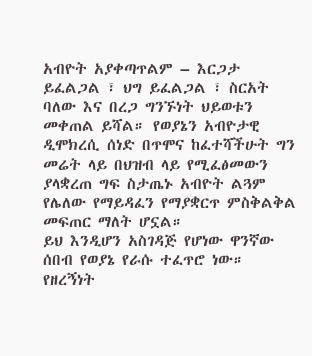አብዮት አያቀጣጥልም – እርጋታ ይፈልጋል ፣ ህግ ይፈልጋል ፣ ስርአት ባለው እና በረጋ ግንኙነት ህይወቱን መቀጠል ይሻል። የወያኔን አብዮታዊ ዲሞክረሲ ሰነድ በጥሞና ከፈተሻችሁት ግን መሬት ላይ በህዝብ ላይ የሚፈፅመውን ያላቋረጠ ግፍ ስታጤኑ አብዮት ልጓም የሌለው የማይዳፈን የማያቋርጥ ምስቅልቅል መፍጠር ማለት ሆኗል።
ይህ እንዲሆን አስገዳጅ የሆነው ዋንኛው ሰበብ የወያኔ የራሱ ተፈጥሮ ነው። የዘረኝነት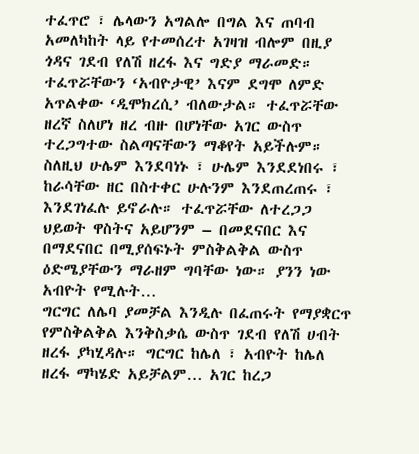ተፈጥሮ ፣ ሌላውን አግልሎ በግል እና ጠባብ አመለካከት ላይ የተመሰረተ አገዛዝ ብሎም በዚያ ጎዳና ገደብ የለሽ ዘረፋ እና ግድያ ማራመድ። ተፈጥሯቸውን ‘አብዮታዊ’ እናም ደግሞ ለምድ አጥልቀው ‘ዲሞክረሲ’ ብለውታል። ተፈጥሯቸው ዘረኛ ስለሆነ ዘረ ብዙ በሆነቸው አገር ውስጥ ተረጋግተው ስልጣናቸውን ማቆየት አይችሉም። ስለዚህ ሁሌም እንደባነኑ ፣ ሁሌም እንደደነበሩ ፣ ከራሳቸው ዘር በስተቀር ሁሉንም እንደጠረጠሩ ፣ እንደገነፈሉ ይኖራሉ። ተፈጥሯቸው ለተረጋጋ ህይወት ዋስትና አይሆንም – በመደናበር እና በማደናበር በሚያሰፍኑት ምስቅልቅል ውስጥ ዕድሜያቸውን ማራዘም ግባቸው ነው። ያንን ነው አብዮት የሚሉት…
ግርግር ለሌባ ያመቻል እንዲሉ በፈጠሩት የማያቋርጥ የምስቅልቅል እንቅስቃሴ ውስጥ ገደብ የለሽ ሀብት ዘረፋ ያካሂዳሉ። ግርግር ከሌለ ፣ አብዮት ከሌለ ዘረፋ ማካሄድ አይቻልም… አገር ከረጋ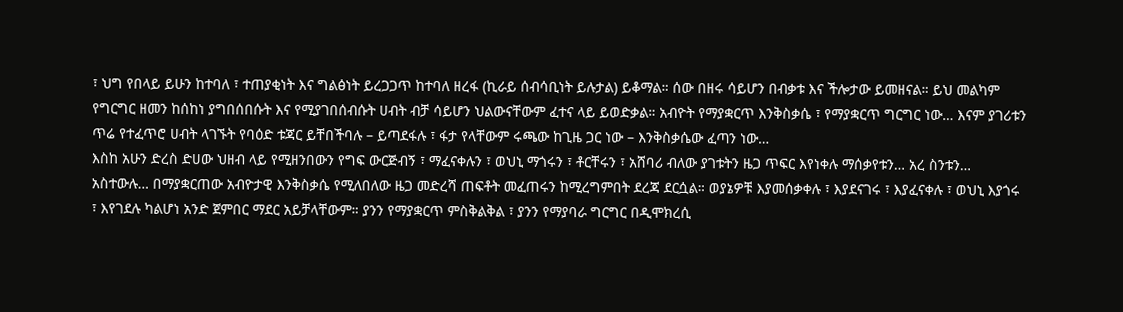፣ ህግ የበላይ ይሁን ከተባለ ፣ ተጠያቂነት እና ግልፅነት ይረጋጋጥ ከተባለ ዘረፋ (ኪራይ ሰብሳቢነት ይሉታል) ይቆማል። ሰው በዘሩ ሳይሆን በብቃቱ እና ችሎታው ይመዘናል። ይህ መልካም የግርግር ዘመን ከሰከነ ያግበሰበሱት እና የሚያገበሰብሱት ሀብት ብቻ ሳይሆን ህልውናቸውም ፈተና ላይ ይወድቃል። አብዮት የማያቋርጥ እንቅስቃሴ ፣ የማያቋርጥ ግርግር ነው… እናም ያገሪቱን ጥሬ የተፈጥሮ ሀብት ላገኙት የባዕድ ቱጃር ይቸበችባሉ – ይጣደፋሉ ፣ ፋታ የላቸውም ሩጫው ከጊዜ ጋር ነው – እንቅስቃሴው ፈጣን ነው…
እስከ አሁን ድረስ ድሀው ህዘብ ላይ የሚዘንበውን የግፍ ውርጅብኝ ፣ ማፈናቀሉን ፣ ወህኒ ማጎሩን ፣ ቶርቸሩን ፣ አሸባሪ ብለው ያገቱትን ዜጋ ጥፍር እየነቀሉ ማሰቃየቱን… አረ ስንቱን… አስተውሉ… በማያቋርጠው አብዮታዊ እንቅስቃሴ የሚለበለው ዜጋ መድረሻ ጠፍቶት መፈጠሩን ከሚረግምበት ደረጃ ደርሷል። ወያኔዎቹ እያመሰቃቀሉ ፣ እያደናገሩ ፣ እያፈናቀሉ ፣ ወህኒ እያጎሩ ፣ እየገደሉ ካልሆነ አንድ ጀምበር ማደር አይቻላቸውም። ያንን የማያቋርጥ ምስቅልቅል ፣ ያንን የማያባራ ግርግር በዲሞክረሲ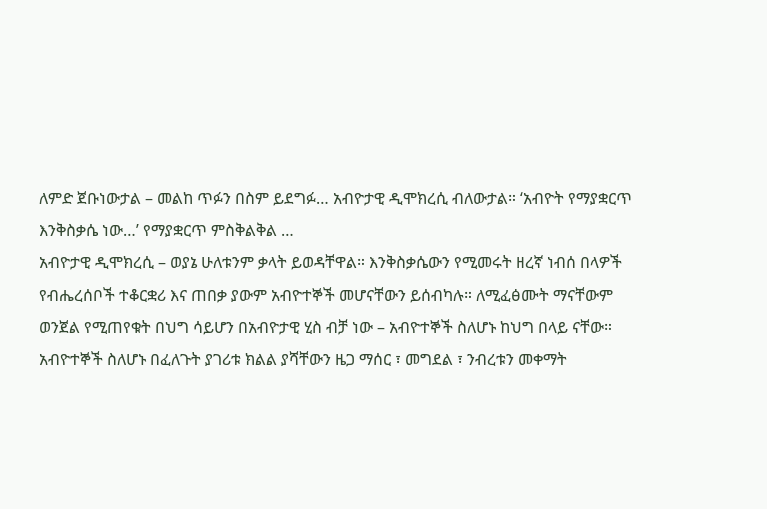ለምድ ጀቡነውታል – መልከ ጥፉን በስም ይደግፉ… አብዮታዊ ዲሞክረሲ ብለውታል። ‘አብዮት የማያቋርጥ እንቅስቃሴ ነው…’ የማያቋርጥ ምስቅልቅል …
አብዮታዊ ዲሞክረሲ – ወያኔ ሁለቱንም ቃላት ይወዳቸዋል። እንቅስቃሴውን የሚመሩት ዘረኛ ነብሰ በላዎች የብሔረሰቦች ተቆርቋሪ እና ጠበቃ ያውም አብዮተኞች መሆናቸውን ይሰብካሉ። ለሚፈፅሙት ማናቸውም ወንጀል የሚጠየቁት በህግ ሳይሆን በአብዮታዊ ሂስ ብቻ ነው – አብዮተኞች ስለሆኑ ከህግ በላይ ናቸው። አብዮተኞች ስለሆኑ በፈለጉት ያገሪቱ ክልል ያሻቸውን ዜጋ ማሰር ፣ መግደል ፣ ንብረቱን መቀማት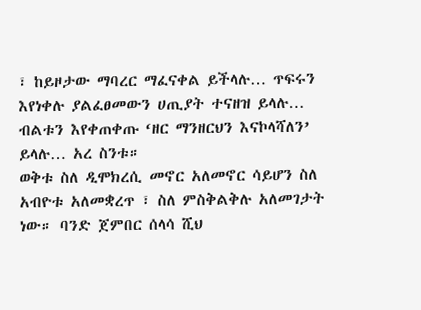፣ ከይዞታው ማባረር ማፈናቀል ይችላሉ… ጥፍሩን እየነቀሉ ያልፈፀመውን ሀጢያት ተናዘዝ ይላሉ… ብልቱን እየቀጠቀጡ ‘ዘር ማንዘርህን እናኮላሻለን’ ይላሉ… አረ ስንቱ።
ወቅቱ ስለ ዲሞክረሲ መኖር አለመኖር ሳይሆን ስለ አብዮቱ አለመቋረጥ ፣ ስለ ምስቅልቅሉ አለመገታት ነው። ባንድ ጀምበር ሰላሳ ሺህ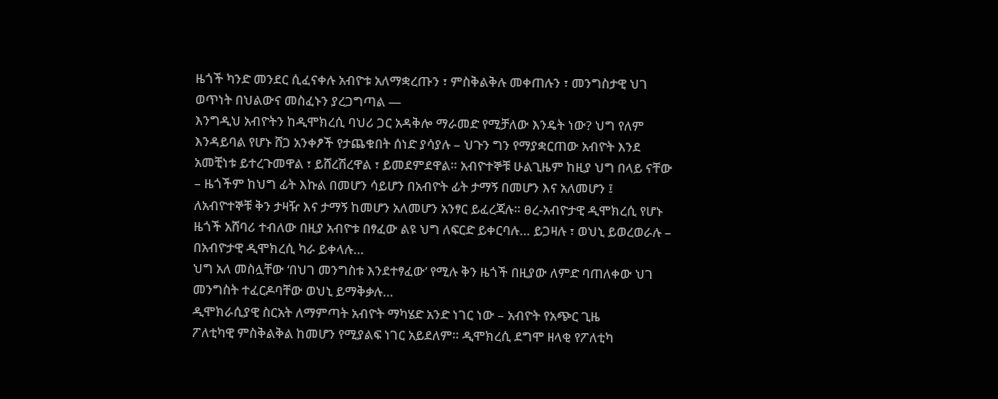ዜጎች ካንድ መንደር ሲፈናቀሉ አብዮቱ አለማቋረጡን ፣ ምስቅልቅሉ መቀጠሉን ፣ መንግስታዊ ህገ ወጥነት በህልውና መስፈኑን ያረጋግጣል —
እንግዲህ አብዮትን ከዲሞክረሲ ባህሪ ጋር አዳቅሎ ማራመድ የሚቻለው እንዴት ነው? ህግ የለም እንዳይባል የሆኑ ሸጋ አንቀፆች የታጨቁበት ሰነድ ያሳያሉ – ህጉን ግን የማያቋርጠው አብዮት እንደ አመቺነቱ ይተረጉመዋል ፣ ይሸረሽረዋል ፣ ይመደምደዋል። አብዮተኞቹ ሁልጊዜም ከዚያ ህግ በላይ ናቸው – ዜጎችም ከህግ ፊት እኩል በመሆን ሳይሆን በአብዮት ፊት ታማኝ በመሆን እና አለመሆን ፤ ለአብዮተኞቹ ቅን ታዛዥ እና ታማኝ ከመሆን አለመሆን አንፃር ይፈረጃሉ። ፀረ-አብዮታዊ ዲሞክረሲ የሆኑ ዜጎች አሸባሪ ተብለው በዚያ አብዮቱ በፃፈው ልዩ ህግ ለፍርድ ይቀርባሉ… ይጋዛሉ ፣ ወህኒ ይወረወራሉ – በአብዮታዊ ዲሞክረሲ ካራ ይቀላሉ…
ህግ አለ መስሏቸው ‘በህገ መንግስቱ እንደተፃፈው’ የሚሉ ቅን ዜጎች በዚያው ለምድ ባጠለቀው ህገ መንግስት ተፈርዶባቸው ወህኒ ይማቅቃሉ…
ዲሞክራሲያዊ ስርአት ለማምጣት አብዮት ማካሄድ አንድ ነገር ነው – አብዮት የአጭር ጊዜ
ፖለቲካዊ ምስቅልቅል ከመሆን የሚያልፍ ነገር አይደለም። ዲሞክረሲ ደግሞ ዘላቂ የፖለቲካ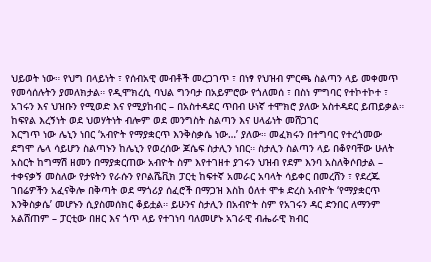ህይወት ነው። የህግ በላይነት ፣ የሰብአዊ መብቶች መረጋገጥ ፣ በነፃ የህዝብ ምርጫ ስልጣን ላይ መቀመጥ የመሳሰሉትን ያመለክታል። የዲሞክረሲ ባህል ግንባታ በአይምሮው የጎለመሰ ፣ በስነ ምግባር የተኮተኮተ ፣ አገሩን እና ህዝቡን የሚወድ እና የሚያከብር – በአስተዳደር ጥበብ ሁነኛ ተሞክሮ ያለው አስተዳደር ይጠይቃል። ከፍየል እረኝነት ወደ ህወሃትነት ብሎም ወደ መንግስት ስልጣን እና ሀላፊነት መሸጋገር
እርግጥ ነው ሌኒን ነበር ‘አብዮት የማያቋርጥ እንቅስቃሴ ነው…’ ያለው። መፈክሩን በተግባር የተረጎመው ደግሞ ሌላ ሳይሆን ስልጣኑን ከሌኒን የወረሰው ጆሴፍ ስታሊን ነበር። ስታሊን ስልጣን ላይ በቆየባቸው ሁለት አስርት ከግማሽ ዘመን በማያቋርጠው አብዮት ስም እየተገዘተ ያገሩን ህዝብ የደም እንባ አስለቅሶበታል – ተቀናቃኝ መስለው የታዩትን የራሱን የቦልሼቪክ ፓርቲ ከፍተኛ አመራር አባላት ሳይቀር በመረሸን ፣ የደረጁ ገበሬዎችን አፈናቅሎ በቅጣት ወደ ማጎሪያ ሰፈሮች በማጋዝ እስከ ዕለተ ሞቱ ድረስ አብዮት ‘የማያቋርጥ እንቅስቃሴ’ መሆኑን ሲያስመሰክር ቆይቷል። ይሁንና ስታሊን በአብዮት ስም የአገሩን ዳር ድንበር ለማንም አልሸጠም – ፓርቲው በዘር እና ጎጥ ላይ የተገነባ ባለመሆኑ አገራዊ ብሔራዊ ክብር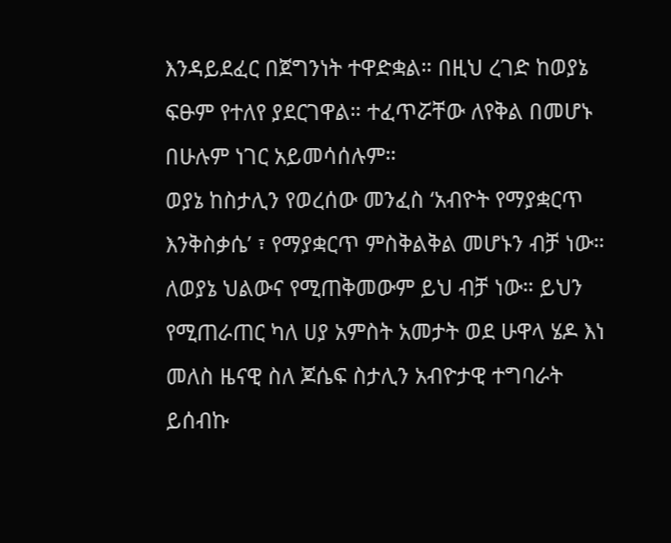እንዳይደፈር በጀግንነት ተዋድቋል። በዚህ ረገድ ከወያኔ ፍፁም የተለየ ያደርገዋል። ተፈጥሯቸው ለየቅል በመሆኑ በሁሉም ነገር አይመሳሰሉም።
ወያኔ ከስታሊን የወረሰው መንፈስ ‘አብዮት የማያቋርጥ እንቅስቃሴ’ ፣ የማያቋርጥ ምስቅልቅል መሆኑን ብቻ ነው። ለወያኔ ህልውና የሚጠቅመውም ይህ ብቻ ነው። ይህን የሚጠራጠር ካለ ሀያ አምስት አመታት ወደ ሁዋላ ሄዶ እነ መለስ ዜናዊ ስለ ጆሴፍ ስታሊን አብዮታዊ ተግባራት ይሰብኩ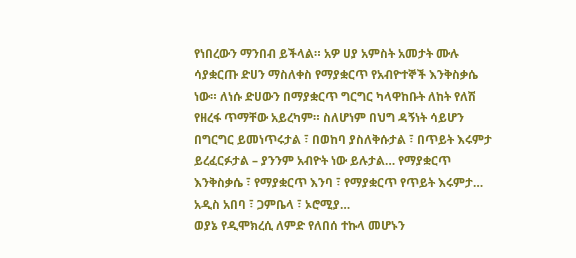የነበረውን ማንበብ ይችላል። አዎ ሀያ አምስት አመታት ሙሉ ሳያቋርጡ ድሀን ማስለቀስ የማያቋርጥ የአብዮተኞች እንቅስቃሴ ነው። ለነሱ ድሀውን በማያቋርጥ ግርግር ካላዋከቡት ለከት የለሽ የዘረፋ ጥማቸው አይረካም። ስለሆነም በህግ ዳኝነት ሳይሆን በግርግር ይመነጥሩታል ፣ በወከባ ያስለቅሱታል ፣ በጥይት እሩምታ ይረፈርፉታል – ያንንም አብዮት ነው ይሉታል… የማያቋርጥ እንቅስቃሴ ፣ የማያቋርጥ እንባ ፣ የማያቋርጥ የጥይት እሩምታ… አዲስ አበባ ፣ ጋምቤላ ፣ ኦሮሚያ…
ወያኔ የዲሞክረሲ ለምድ የለበሰ ተኩላ መሆኑን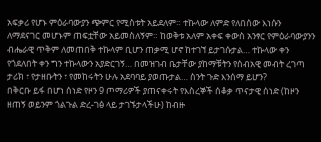አፍቃሪ የሆኑ ምዕራባውያን ጭምር የሚስቱት አይደለም። ተኩላው ለምድ የለበሰው እነሱን ለማደናገር መሆኑም ጠፍቷቸው አይመስለኝም። ከወቅቱ አለም አቀፍ ቀውስ አንፃር የምዕራባውያንን ብሔራዊ ጥቅም ለመጠበቅ ተኩላም ቢሆን ጠቃሚ ሆኖ ከተገኘ ይታገሱታል… ተኩላው ቀን የጎደለበት ቀን ግን ተኩላውን አያድርገኝ… በመዝገብ ቤታቸው ያከማቹትን የሰብአዊ መብት ረገጣ ታሪክ ፣ የታዘቡትን ፣ የመከሩትን ሁሉ አደባባይ ያወጡታል… ስንት ጉድ እንሰማ ይሆን?
በቅርቡ ይፋ በሆነ ሰነድ የዞን 9 ጦማሪዎች ያጠናቀሩት የእስረኞች ሰቆቃ ጥናታዊ ሰነድ (ከዞን ዘጠኝ ወይንም ጎልጉል ድረ-ገፅ ላይ ታገኙታላችሁ) ከብዙ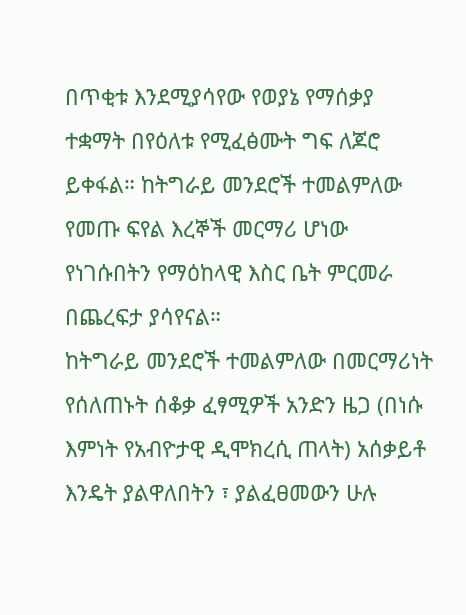በጥቂቱ እንደሚያሳየው የወያኔ የማሰቃያ ተቋማት በየዕለቱ የሚፈፅሙት ግፍ ለጆሮ ይቀፋል። ከትግራይ መንደሮች ተመልምለው የመጡ ፍየል እረኞች መርማሪ ሆነው የነገሱበትን የማዕከላዊ እስር ቤት ምርመራ በጨረፍታ ያሳየናል።
ከትግራይ መንደሮች ተመልምለው በመርማሪነት የሰለጠኑት ሰቆቃ ፈፃሚዎች አንድን ዜጋ (በነሱ እምነት የአብዮታዊ ዲሞክረሲ ጠላት) አሰቃይቶ እንዴት ያልዋለበትን ፣ ያልፈፀመውን ሁሉ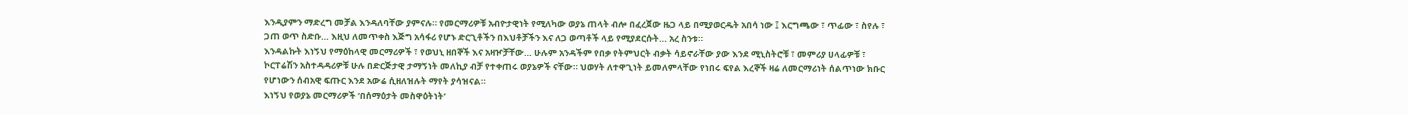እንዲያምን ማድረግ መቻል እንዳለባቸው ያምናሉ። የመርማሪዎቹ አብዮታዊነት የሚለካው ወያኔ ጠላት ብሎ በፈረጀው ዜጋ ላይ በሚያወርዱት አበሳ ነው ፤ እርግጫው ፣ ጥፊው ፣ ስየሉ ፣ ጋጠ ወጥ ስድቡ… እዚህ ለመጥቀስ እጅግ አሳፋሪ የሆኑ ድርጊቶችን በእህቶቻችን እና ለጋ ወጣቶች ላይ የሚያደርሱት… አረ ስንቱ።
እንዳልኩት እነኝህ የማዕከላዊ መርማሪዎች ፣ የወህኒ ዘበኞች እና አዛዦቻቸው… ሁሉም አንዳችም የበቃ የትምህርት ብቃት ሳይኖራቸው ያው እንደ ሚኒስትሮቹ ፣ መምሪያ ሀላፊዎቹ ፣ ኮርፐሬሽን አስተዳዳሪዎቹ ሁሉ በድርጅታዊ ታማኝነት መለኪያ ብቻ የተቀጠሩ ወያኔዎች ናቸው። ህወሃት ለተዋጊነት ይመለምላቸው የነበሩ ፍየል እረኞች ዛሬ ለመርማሪነት ሰልጥነው ክቡር የሆነውን ሰብአዊ ፍጡር እንደ አውሬ ሲዘለዝሉት ማየት ያሳዝናል።
እነኝህ የወያኔ መርማሪዎች ‘በሰማዕታት መስዋዕትነት’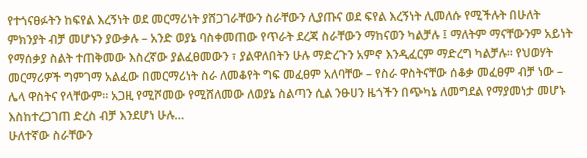የተጎናፀፉትን ከፍየል እረኝነት ወደ መርማሪነት ያሸጋገራቸውን ስራቸውን ሊያጡና ወደ ፍየል እረኝነት ሊመለሱ የሚችሉት በሁለት ምክንያት ብቻ መሆኑን ያውቃሉ – አንድ ወያኔ ባስቀመጠው የጥራት ደረጃ ስራቸውን ማከናወን ካልቻሉ ፤ ማለትም ማናቸውንም አይነት የማሰቃያ ስልት ተጠቅመው እስረኛው ያልፈፀመውን ፣ ያልዋለበትን ሁሉ ማድረጉን አምኖ እንዲፈርም ማድረግ ካልቻሉ። የህወሃት መርማሪዎች ግምገማ አልፈው በመርማሪነት ስራ ለመቆየት ግፍ መፈፀም አለባቸው – የስራ ዋስትናቸው ሰቆቃ መፈፀም ብቻ ነው – ሌላ ዋስትና የላቸውም። አጋዚ የሚሾመው የሚሸለመው ለወያኔ ስልጣን ሲል ንፁሀን ዜጎችን በጭካኔ ለመግደል የማያመነታ መሆኑ እስከተረጋገጠ ድረስ ብቻ እንደሆነ ሁሉ…
ሁለተኛው ስራቸውን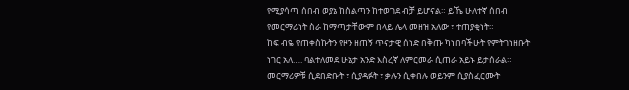የሚያሳጣ ሰበብ ወያኔ ከስልጣን ከተወገደ ብቻ ይሆናል። ይኼ ሁለተኛ ሰበብ የመርማሪነት ስራ ከማጣታቸውም በላይ ሌላ መዘዝ አለው ፣ ተጠያቂነት።
ከፍ ብዬ የጠቀስኩትን የዞን ዘጠኝ ጥናታዊ ሰነድ በቅጡ ካነበባችሁት የምትገነዘቡት ነገር አለ…. ባልተለመደ ሁኔታ አንድ እስረኛ ለምርመራ ሲጠራ አይኑ ይታሰራል። መርማሪዎቹ ሲደበድቡት ፣ ሲያዳፉት ፣ ቃሉን ሲቀበሉ ወይንም ሲያስፈርሙት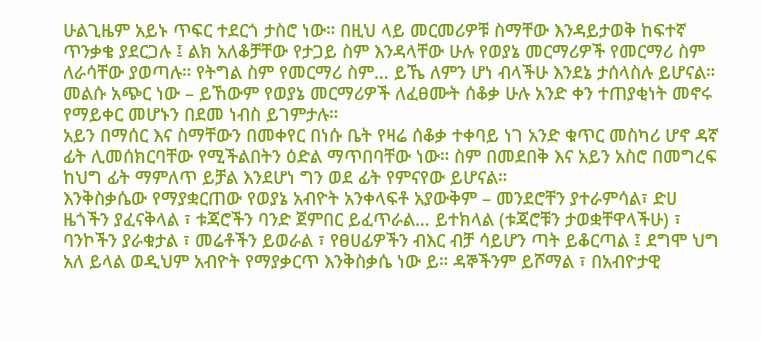ሁልጊዜም አይኑ ጥፍር ተደርጎ ታስሮ ነው። በዚህ ላይ መርመሪዎቹ ስማቸው እንዳይታወቅ ከፍተኛ ጥንቃቄ ያደርጋሉ ፤ ልክ አለቆቻቸው የታጋይ ስም እንዳላቸው ሁሉ የወያኔ መርማሪዎች የመርማሪ ስም ለራሳቸው ያወጣሉ። የትግል ስም የመርማሪ ስም… ይኼ ለምን ሆነ ብላችሁ እንደኔ ታሰላስሉ ይሆናል። መልሱ አጭር ነው – ይኸውም የወያኔ መርማሪዎች ለፈፀሙት ሰቆቃ ሁሉ አንድ ቀን ተጠያቂነት መኖሩ የማይቀር መሆኑን በደመ ነብስ ይገምታሉ።
አይን በማሰር እና ስማቸውን በመቀየር በነሱ ቤት የዛሬ ሰቆቃ ተቀባይ ነገ አንድ ቁጥር መስካሪ ሆኖ ዳኛ ፊት ሊመሰክርባቸው የሚችልበትን ዕድል ማጥበባቸው ነው። ስም በመደበቅ እና አይን አስሮ በመግረፍ ከህግ ፊት ማምለጥ ይቻል እንደሆነ ግን ወደ ፊት የምናየው ይሆናል።
እንቅስቃሴው የማያቋርጠው የወያኔ አብዮት አንቀላፍቶ አያውቅም – መንደሮቸን ያተራምሳል፣ ድሀ ዜጎችን ያፈናቅላል ፣ ቱጃሮችን ባንድ ጀምበር ይፈጥራል… ይተክላል (ቱጃሮቹን ታወቋቸዋላችሁ) ፣ ባንኮችን ያራቁታል ፣ መሬቶችን ይወራል ፣ የፀሀፊዎችን ብእር ብቻ ሳይሆን ጣት ይቆርጣል ፤ ደግሞ ህግ አለ ይላል ወዲህም አብዮት የማያቃርጥ እንቅስቃሴ ነው ይ። ዳኞችንም ይሾማል ፣ በአብዮታዊ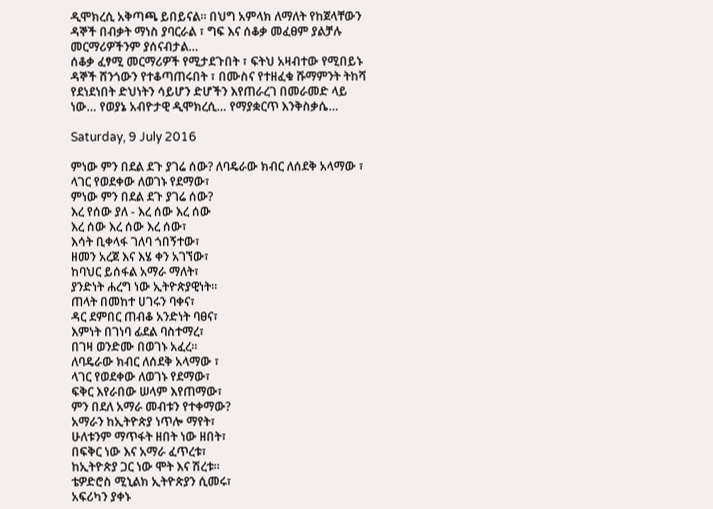ዲሞክረሲ አቅጣጫ ይበይናል። በህግ አምላክ ለማለት የከጀላቸውን ዳኞች በብቃት ማነስ ያባርራል ፣ ግፍ እና ሰቆቃ መፈፀም ያልቻሉ መርማሪዎችንም ያሰናብታል…
ሰቆቃ ፈፃሚ መርማሪዎች የሚታደጉበት ፣ ፍትህ አዛብተው የሚበይኑ ዳኞች ሸንጎውን የተቆጣጠሩበት ፣ በሙስና የተዘፈቁ ሹማምንት ትከሻ የደነደነበት ድህነትን ሳይሆን ድሆችን እየጠራረገ በመራመድ ላይ ነው… የወያኔ አብዮታዊ ዲሞክረሲ… የማያቋርጥ እንቅስቃሴ…

Saturday, 9 July 2016

ምነው ምን በደል ደጉ ያገሬ ሰው? ለባዴራው ክብር ለሰደቅ አላማው ፣ ላገር የወደቀው ለወገኑ የደማው፣
ምነው ምን በደል ደጉ ያገሬ ሰው?
እረ የሰው ያለ - እረ ሰው እረ ሰው
እረ ሰው እረ ሰው እረ ሰው፣
እሳት ቢቀላፋ ገለባ ጎበኝተው፣
ዘመን አረጀ እና እሄ ቀን አገኘው፣
ከባህር ይሰፋል አማራ ማለት፣
ያንድነት ሐረግ ነው ኢትዮጵያዊነት።
ጠላት በመከተ ሀገሩን ባቀና፣
ዳር ደምበር ጠብቆ አንድነት ባፀና፣
እምነት በገነባ ፊደል ባስተማረ፣
በገዛ ወንድሙ በወገኑ አፈረ።
ለባዴራው ክብር ለሰደቅ አላማው ፣
ላገር የወደቀው ለወገኑ የደማው፣
ፍቅር እየራበው ሠላም እየጠማው፣
ምን በደለ አማራ መብቱን የተቀማው?
አማራን ከኢትዮጵያ ነጥሎ ማየት፣
ሁለቱንም ማጥፋት ዘበት ነው ዘበት፣
በፍቅር ነው እና አማራ ፈጥረቱ፣
ከኢትዮጵያ ጋር ነው ሞት እና ሽረቱ።
ቴዎድሮስ ሚኒልክ ኢትዮጵያን ሲመሩ፣
አፍሪካን ያቀኑ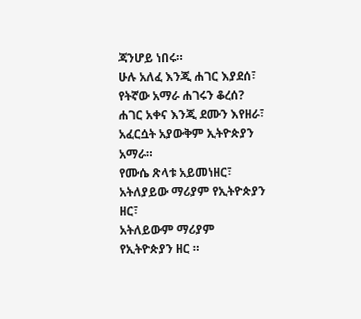ጃንሆይ ነበሩ።
ሁሉ አለፈ እንጂ ሐገር እያደሰ፣
የትኛው አማራ ሐገሩን ቆረሰ?
ሐገር አቀና እንጂ ደሙን እየዘራ፣
አፈርሷት አያውቅም ኢትዮጵያን አማራ።
የሙሴ ጽላቱ አይመነዘር፣
አትለያይው ማሪያም የኢትዮጵያን ዘር፣
አትለይውም ማሪያም የኢትዮጵያን ዘር ።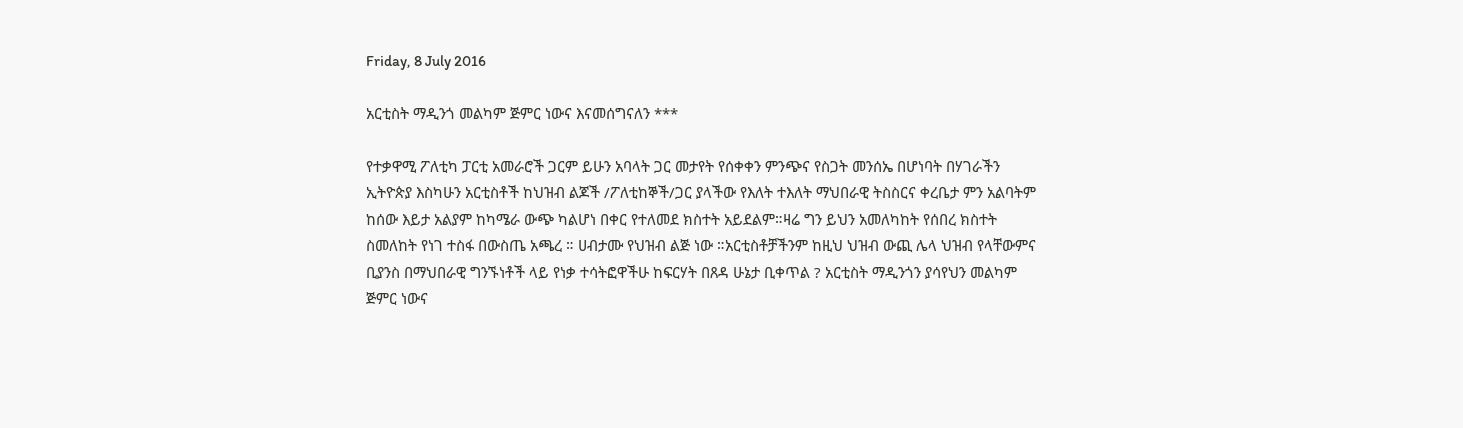Friday, 8 July 2016

አርቲስት ማዲንጎ መልካም ጅምር ነውና እናመሰግናለን ***

የተቃዋሚ ፖለቲካ ፓርቲ አመራሮች ጋርም ይሁን አባላት ጋር መታየት የሰቀቀን ምንጭና የስጋት መንሰኤ በሆነባት በሃገራችን ኢትዮጵያ እስካሁን አርቲስቶች ከህዝብ ልጆች /ፖለቲከኞች/ጋር ያላችው የእለት ተእለት ማህበራዊ ትስስርና ቀረቤታ ምን አልባትም ከሰው እይታ አልያም ከካሜራ ውጭ ካልሆነ በቀር የተለመደ ክስተት አይደልም።ዛሬ ግን ይህን አመለካከት የሰበረ ክስተት ስመለከት የነገ ተስፋ በውስጤ አጫረ ። ሀብታሙ የህዝብ ልጅ ነው ።አርቲስቶቻችንም ከዚህ ህዝብ ውጪ ሌላ ህዝብ የላቸውምና ቢያንስ በማህበራዊ ግንኙነቶች ላይ የነቃ ተሳትፎዋችሁ ከፍርሃት በጸዳ ሁኔታ ቢቀጥል ? አርቲስት ማዲንጎን ያሳየህን መልካም ጅምር ነውና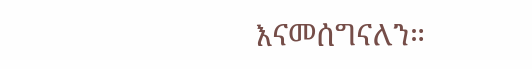እናመሰግናለን።